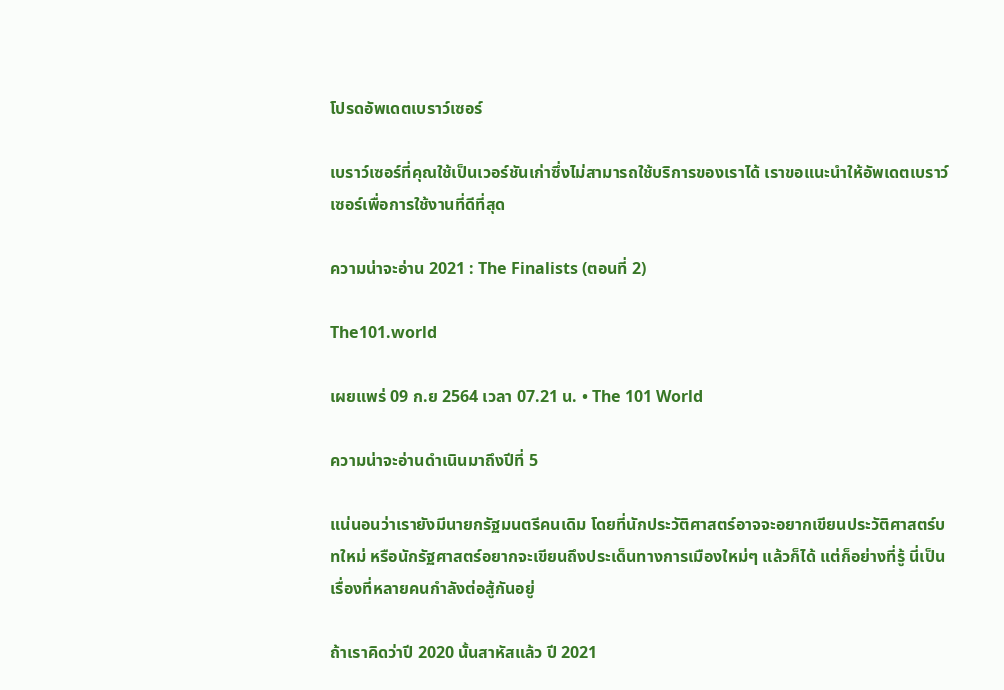โปรดอัพเดตเบราว์เซอร์

เบราว์เซอร์ที่คุณใช้เป็นเวอร์ชันเก่าซึ่งไม่สามารถใช้บริการของเราได้ เราขอแนะนำให้อัพเดตเบราว์เซอร์เพื่อการใช้งานที่ดีที่สุด

ความน่าจะอ่าน 2021 : The Finalists (ตอนที่ 2)

The101.world

เผยแพร่ 09 ก.ย 2564 เวลา 07.21 น. • The 101 World

ความน่าจะอ่านดำเนินมาถึงปีที่ 5

แน่นอนว่าเรายังมีนายกรัฐมนตรีคนเดิม โดยที่นักประวัติศาสตร์อาจจะอยากเขียนประวัติศาสตร์บทใหม่ หรือนักรัฐศาสตร์อยากจะเขียนถึงประเด็นทางการเมืองใหม่ๆ แล้วก็ได้ แต่ก็อย่างที่รู้ นี่เป็นเรื่องที่หลายคนกำลังต่อสู้กันอยู่

ถ้าเราคิดว่าปี 2020 นั้นสาหัสแล้ว ปี 2021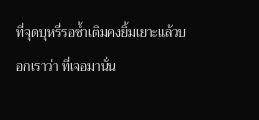ที่จุดบุหรี่รอซ้ำเติมคงยิ้มเยาะแล้วบอกเราว่า ที่เจอมานั่น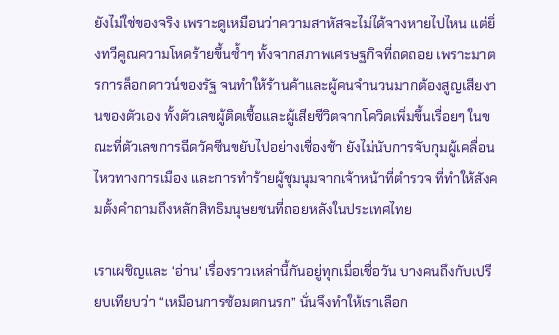ยังไม่ใช่ของจริง เพราะดูเหมือนว่าความสาหัสจะไม่ได้จางหายไปไหน แต่ยิ่งทวีคูณความโหดร้ายขึ้นซ้ำๆ ทั้งจากสภาพเศรษฐกิจที่ถดถอย เพราะมาตรการล็อกดาวน์ของรัฐ จนทำให้ร้านค้าและผู้คนจำนวนมากต้องสูญเสียงานของตัวเอง ทั้งตัวเลขผู้ติดเชื้อและผู้เสียชีวิตจากโควิดเพิ่มขึ้นเรื่อยๆ ในขณะที่ตัวเลขการฉีดวัคซีนขยับไปอย่างเชื่องช้า ยังไม่นับการจับกุมผู้เคลื่อนไหวทางการเมือง และการทำร้ายผู้ชุมนุมจากเจ้าหน้าที่ตำรวจ ที่ทำให้สังคมตั้งคำถามถึงหลักสิทธิมนุษยชนที่ถอยหลังในประเทศไทย

เราเผชิญและ ‘อ่าน’ เรื่องราวเหล่านี้กันอยู่ทุกเมื่อเชื่อวัน บางคนถึงกับเปรียบเทียบว่า “เหมือนการซ้อมตกนรก” นั่นจึงทำให้เราเลือก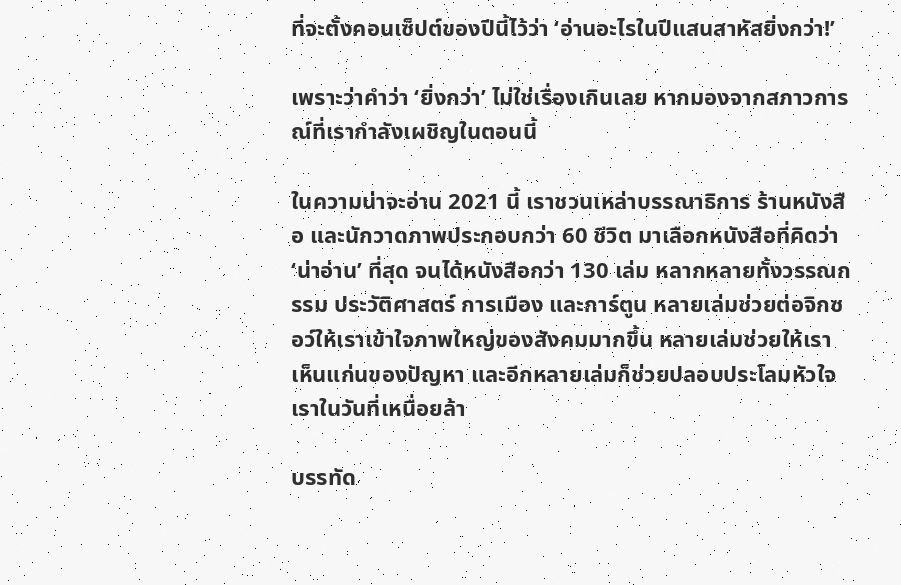ที่จะตั้งคอนเซ็ปต์ของปีนี้ไว้ว่า ‘อ่านอะไรในปีแสนสาหัสยิ่งกว่า!’

เพราะว่าคำว่า ‘ยิ่งกว่า’ ไม่ใช่เรื่องเกินเลย หากมองจากสภาวการณ์ที่เรากำลังเผชิญในตอนนี้

ในความน่าจะอ่าน 2021 นี้ เราชวนเหล่าบรรณาธิการ ร้านหนังสือ และนักวาดภาพประกอบกว่า 60 ชีวิต มาเลือกหนังสือที่คิดว่า ‘น่าอ่าน’ ที่สุด จนได้หนังสือกว่า 130 เล่ม หลากหลายทั้งวรรณกรรม ประวัติศาสตร์ การเมือง และการ์ตูน หลายเล่มช่วยต่อจิกซอว์ให้เราเข้าใจภาพใหญ่ของสังคมมากขึ้น หลายเล่มช่วยให้เราเห็นแก่นของปัญหา และอีกหลายเล่มก็ช่วยปลอบประโลมหัวใจเราในวันที่เหนื่อยล้า

บรรทัด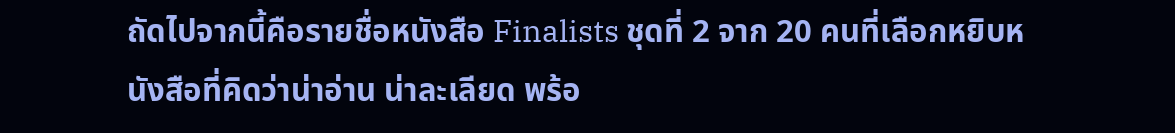ถัดไปจากนี้คือรายชื่อหนังสือ Finalists ชุดที่ 2 จาก 20 คนที่เลือกหยิบหนังสือที่คิดว่าน่าอ่าน น่าละเลียด พร้อ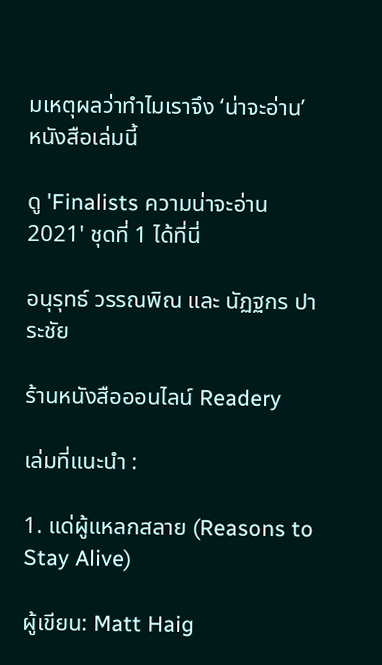มเหตุผลว่าทำไมเราจึง ‘น่าจะอ่าน’ หนังสือเล่มนี้

ดู 'Finalists ความน่าจะอ่าน 2021' ชุดที่ 1 ได้ที่นี่

อนุรุทธ์ วรรณพิณ และ นัฏฐกร ปาระชัย

ร้านหนังสือออนไลน์ Readery

เล่มที่แนะนำ :

1. แด่ผู้แหลกสลาย (Reasons to Stay Alive)

ผู้เขียน: Matt Haig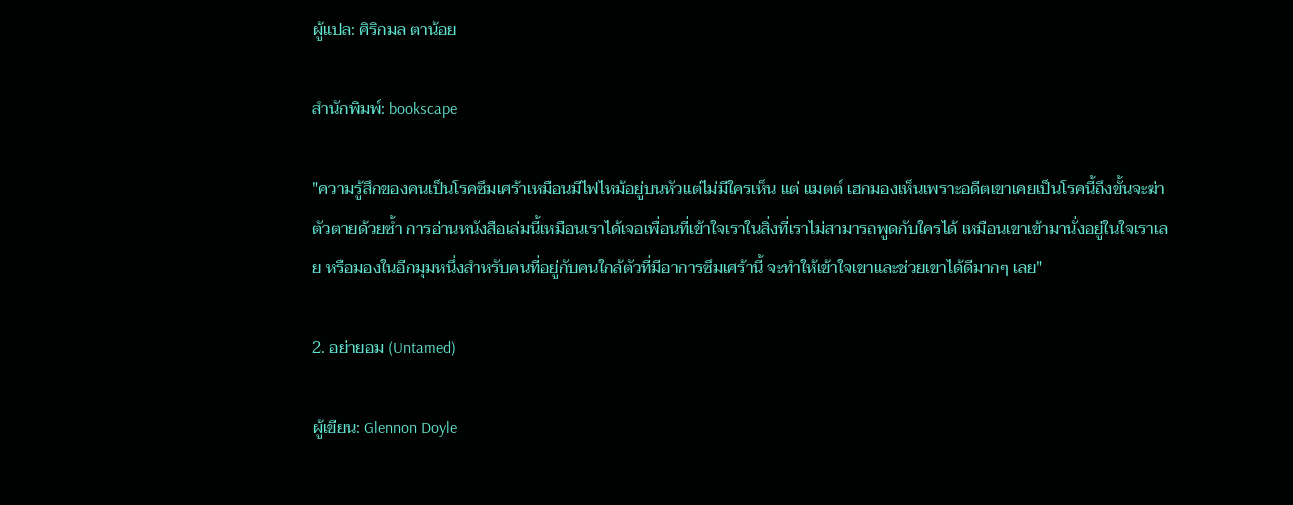ผู้แปล: ศิริกมล ตาน้อย

สำนักพิมพ์: bookscape

"ความรู้สึกของคนเป็นโรคซึมเศร้าเหมือนมีไฟไหม้อยู่บนหัวแต่ไม่มีใครเห็น แต่ แมตต์ เฮกมองเห็นเพราะอดีตเขาเคยเป็นโรคนี้ถึงขั้นจะฆ่าตัวตายด้วยซ้ำ การอ่านหนังสือเล่มนี้เหมือนเราได้เจอเพื่อนที่เข้าใจเราในสิ่งที่เราไม่สามารถพูดกับใครได้ เหมือนเขาเข้ามานั่งอยู่ในใจเราเลย หรือมองในอีกมุมหนึ่งสำหรับคนที่อยู่กับคนใกล้ตัวที่มีอาการซึมเศร้านี้ จะทำให้เข้าใจเขาและช่วยเขาได้ดีมากๆ เลย"

2. อย่ายอม (Untamed)

ผู้เขียน: Glennon Doyle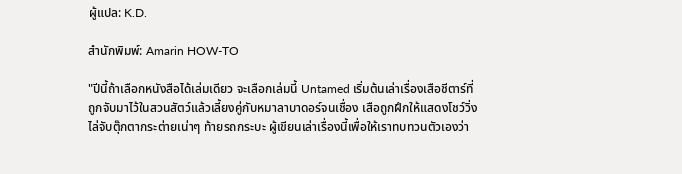ผู้แปล: K.D.

สำนักพิมพ์: Amarin HOW-TO

"ปีนี้ถ้าเลือกหนังสือได้เล่มเดียว จะเลือกเล่มนี้ Untamed เริ่มต้นเล่าเรื่องเสือชีตาร์ที่ถูกจับมาไว้ในสวนสัตว์แล้วเลี้ยงคู่กับหมาลาบาดอร์จนเชื่อง เสือถูกฝึกให้แสดงโชว์วิ่งไล่จับตุ๊กตากระต่ายเน่าๆ ท้ายรถกระบะ ผู้เขียนเล่าเรื่องนี้เพื่อให้เราทบทวนตัวเองว่า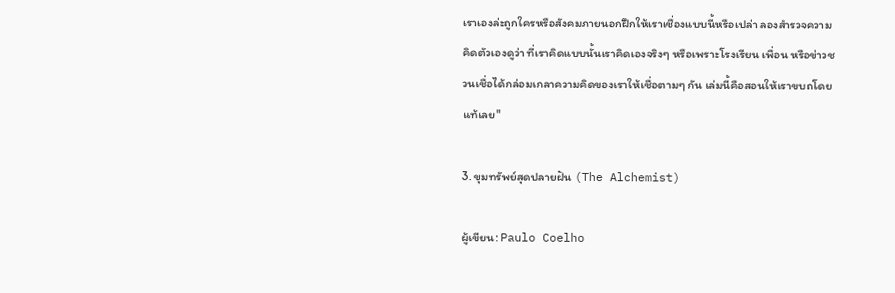เราเองล่ะถูกใครหรือสังคมภายนอกฝึกให้เราเชื่องแบบนี้หรือเปล่า ลองสำรวจความคิดตัวเองดูว่า ที่เราคิดแบบนั้นเราคิดเองจริงๆ หรือเพราะโรงเรียน เพื่อน หรือข่าวชวนเชื่อได้กล่อมเกลาความคิดของเราให้เชื่อตามๆ กัน เล่มนี้คือสอนให้เราขบถโดยแท้เลย"

3. ขุมทรัพย์สุดปลายฝัน (The Alchemist)

ผู้เขียน: Paulo Coelho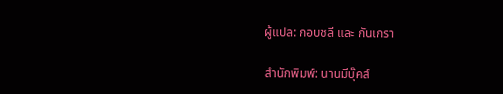ผู้แปล: กอบชลี และ กันเกรา

สำนักพิมพ์: นานมีบุ๊คส์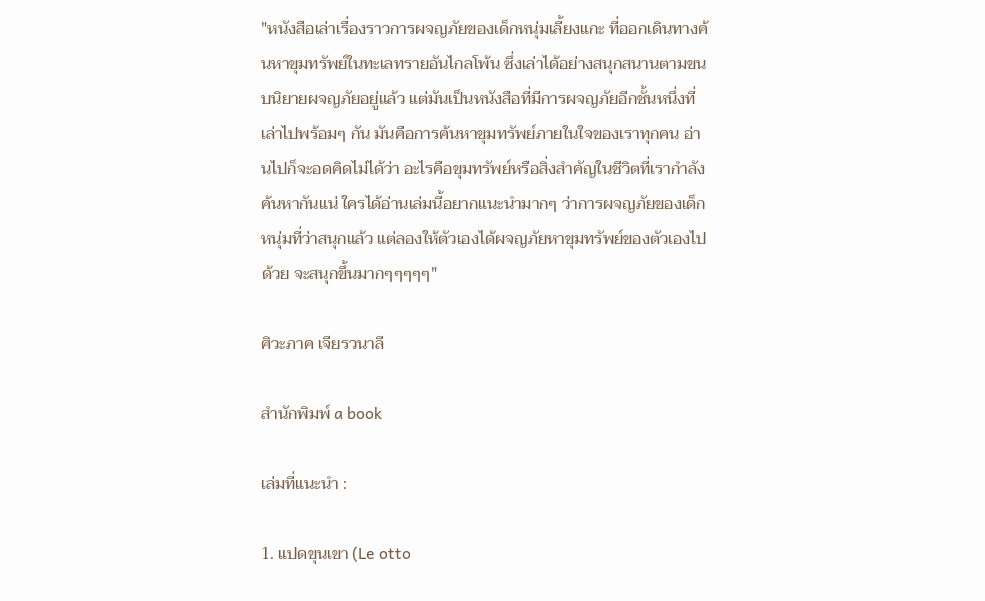"หนังสือเล่าเรื่องราวการผจญภัยของเด็กหนุ่มเลี้ยงแกะ ที่ออกเดินทางค้นหาขุมทรัพย์ในทะเลทรายอันไกลโพ้น ซึ่งเล่าได้อย่างสนุกสนานตามขนบนิยายผจญภัยอยู่แล้ว แต่มันเป็นหนังสือที่มีการผจญภัยอีกชั้นหนึ่งที่เล่าไปพร้อมๆ กัน มันคือการค้นหาขุมทรัพย์ภายในใจของเราทุกคน อ่านไปก็จะอดคิดไม่ได้ว่า อะไรคือขุมทรัพย์หรือสิ่งสำคัญในชีวิตที่เรากำลังค้นหากันแน่ ใครได้อ่านเล่มนี้อยากแนะนำมากๆ ว่าการผจญภัยของเด็กหนุ่มที่ว่าสนุกแล้ว แต่ลองให้ตัวเองได้ผจญภัยหาขุมทรัพย์ของตัวเองไปด้วย จะสนุกขึ้นมากๆๆๆๆๆ"

ศิวะภาค เจียรวนาลี

สำนักพิมพ์ a book

เล่มที่แนะนำ :

1. แปดขุนเขา (Le otto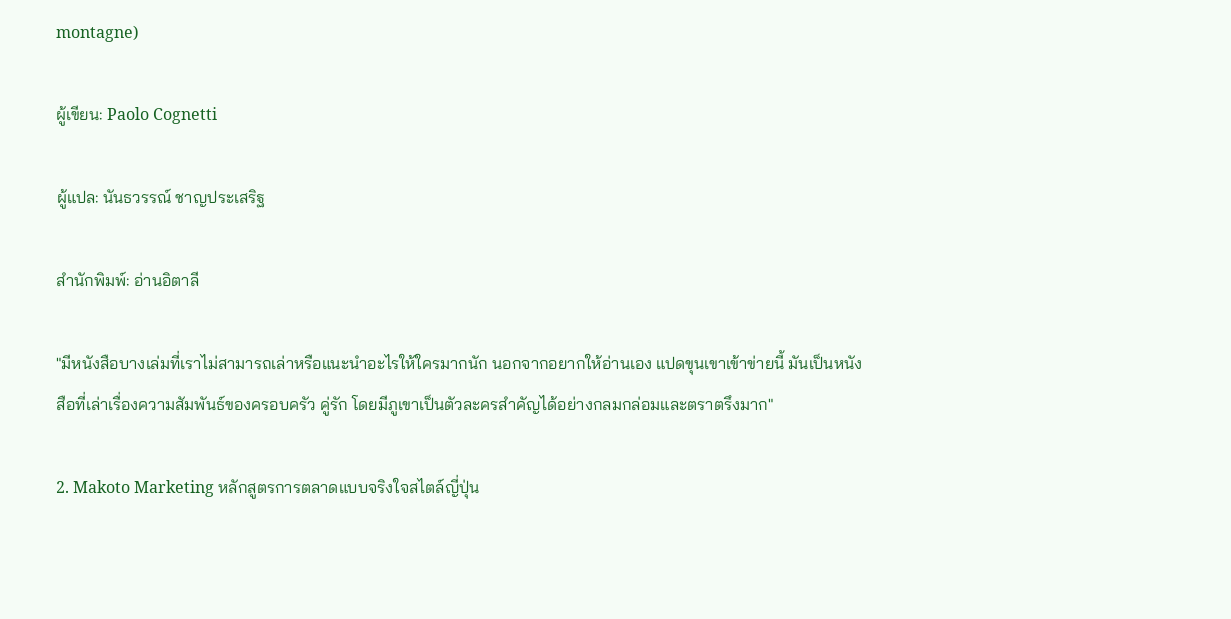montagne)

ผู้เขียน: Paolo Cognetti

ผู้แปล: นันธวรรณ์ ชาญประเสริฐ

สำนักพิมพ์: อ่านอิตาลี

"มีหนังสือบางเล่มที่เราไม่สามารถเล่าหรือแนะนำอะไรให้ใครมากนัก นอกจากอยากให้อ่านเอง แปดขุนเขาเข้าข่ายนี้ มันเป็นหนังสือที่เล่าเรื่องความสัมพันธ์ของครอบครัว คู่รัก โดยมีภูเขาเป็นตัวละครสำคัญได้อย่างกลมกล่อมและตราตรึงมาก"

2. Makoto Marketing หลักสูตรการตลาดแบบจริงใจสไตล์ญี่ปุ่น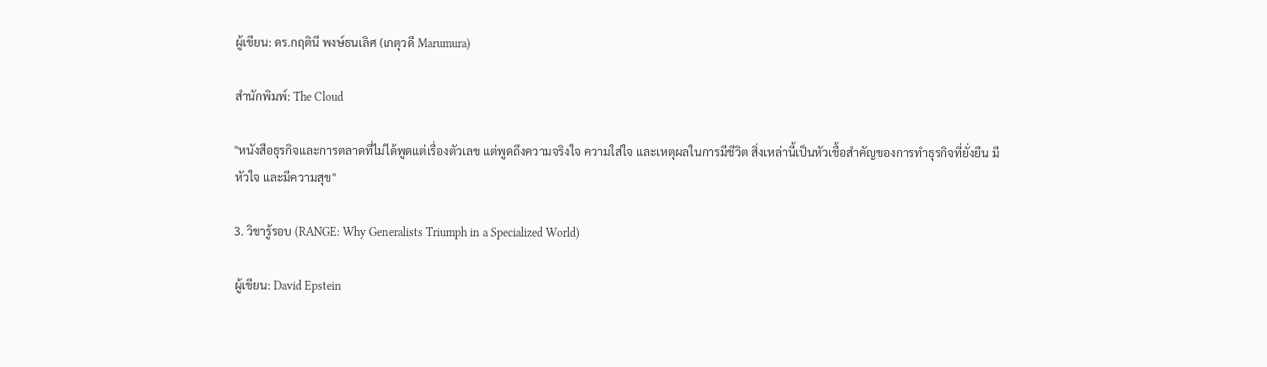ผู้เขียน: ดร.กฤตินี พงษ์ธนเลิศ (เกตุวดี Marumura)

สำนักพิมพ์: The Cloud

"หนังสือธุรกิจและการตลาดที่ไม่ได้พูดแต่เรื่องตัวเลข แต่พูดถึงความจริงใจ ความใส่ใจ และเหตุผลในการมีชีวิต สิ่งเหล่านี้เป็นหัวเชื้อสำคัญของการทำธุรกิจที่ยั่งยืน มีหัวใจ และมีความสุข"

3. วิชารู้รอบ (RANGE: Why Generalists Triumph in a Specialized World)

ผู้เขียน: David Epstein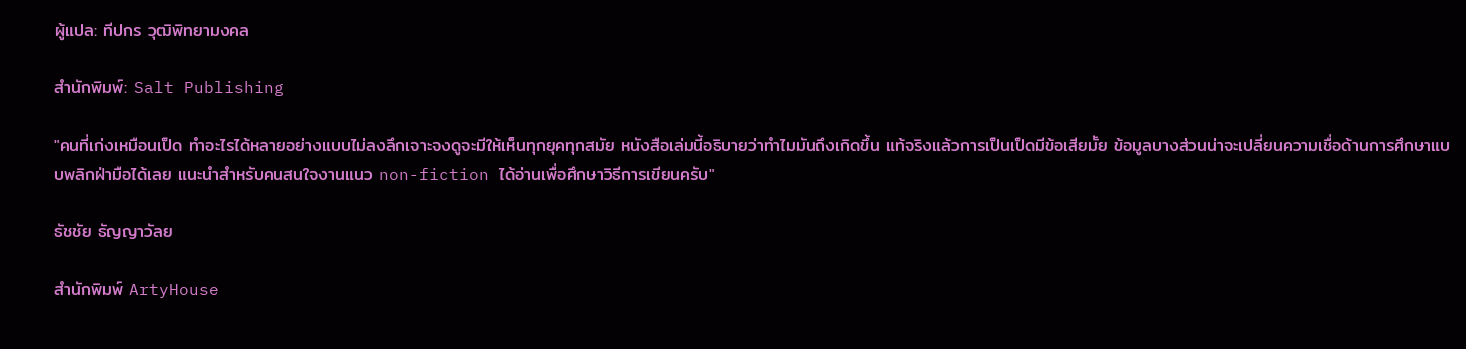ผู้แปล: ทีปกร วุฒิพิทยามงคล

สำนักพิมพ์: Salt Publishing

"คนที่เก่งเหมือนเป็ด ทำอะไรได้หลายอย่างแบบไม่ลงลึกเจาะจงดูจะมีให้เห็นทุกยุคทุกสมัย หนังสือเล่มนี้อธิบายว่าทำไมมันถึงเกิดขึ้น แท้จริงแล้วการเป็นเป็ดมีข้อเสียมั้ย ข้อมูลบางส่วนน่าจะเปลี่ยนความเชื่อด้านการศึกษาแบบพลิกฝ่ามือได้เลย แนะนำสำหรับคนสนใจงานแนว non-fiction ได้อ่านเพื่อศึกษาวิธีการเขียนครับ"

ธัชชัย ธัญญาวัลย

สำนักพิมพ์ ArtyHouse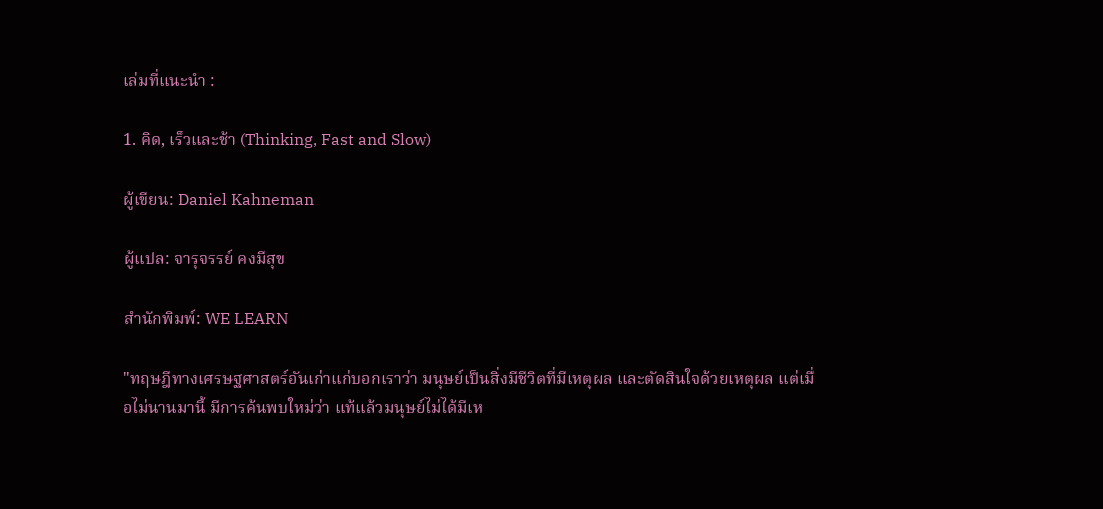เล่มที่แนะนำ :

1. คิด, เร็วและช้า (Thinking, Fast and Slow)

ผู้เขียน: Daniel Kahneman

ผู้แปล: จารุจรรย์ คงมีสุข

สำนักพิมพ์: WE LEARN

"ทฤษฎีทางเศรษฐศาสตร์อันเก่าแก่บอกเราว่า มนุษย์เป็นสิ่งมีชีวิตที่มีเหตุผล และตัดสินใจด้วยเหตุผล แต่เมื่อไม่นานมานี้ มีการค้นพบใหม่ว่า แท้แล้วมนุษย์ไม่ได้มีเห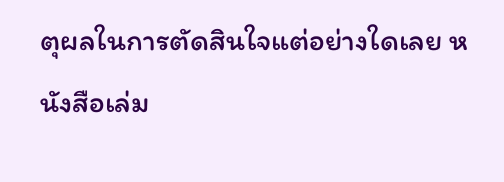ตุผลในการตัดสินใจแต่อย่างใดเลย หนังสือเล่ม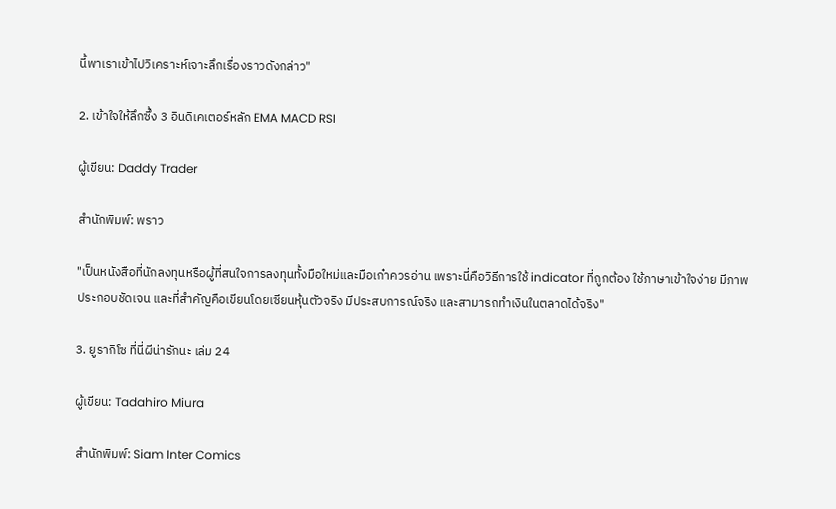นี้พาเราเข้าไปวิเคราะห์เจาะลึกเรื่องราวดังกล่าว"

2. เข้าใจให้ลึกซึ้ง 3 อินดิเคเตอร์หลัก EMA MACD RSI

ผู้เขียน: Daddy Trader

สำนักพิมพ์: พราว

"เป็นหนังสือที่นักลงทุนหรือผู้ที่สนใจการลงทุนทั้งมือใหม่และมือเก๋าควรอ่าน เพราะนี่คือวิธีการใช้ indicator ที่ถูกต้อง ใช้ภาษาเข้าใจง่าย มีภาพประกอบชัดเจน และที่สำคัญคือเขียนโดยเซียนหุ้นตัวจริง มีประสบการณ์จริง และสามารถทำเงินในตลาดได้จริง"

3. ยูรากิโซ ที่นี่ผีน่ารักนะ เล่ม 24

ผู้เขียน: Tadahiro Miura

สำนักพิมพ์: Siam Inter Comics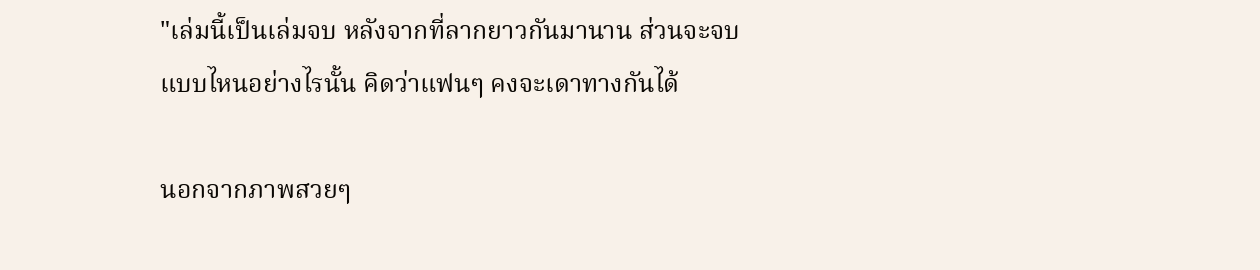"เล่มนี้เป็นเล่มจบ หลังจากที่ลากยาวกันมานาน ส่วนจะจบแบบไหนอย่างไรนั้น คิดว่าแฟนๆ คงจะเดาทางกันได้

นอกจากภาพสวยๆ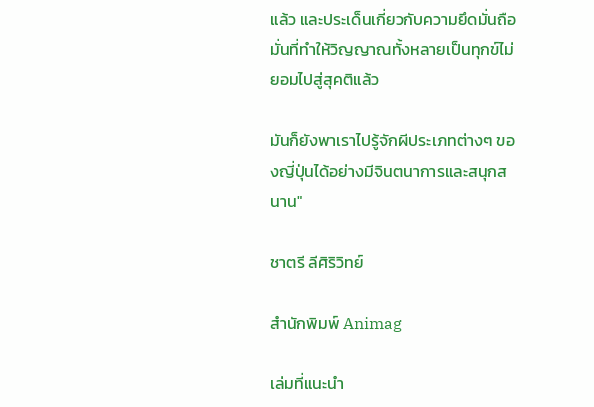แล้ว และประเด็นเกี่ยวกับความยึดมั่นถือมั่นที่ทำให้วิญญาณทั้งหลายเป็นทุกข์ไม่ยอมไปสู่สุคติแล้ว

มันก็ยังพาเราไปรู้จักผีประเภทต่างๆ ของญี่ปุ่นได้อย่างมีจินตนาการและสนุกสนาน"

ชาตรี ลีศิริวิทย์

สำนักพิมพ์ Animag

เล่มที่แนะนำ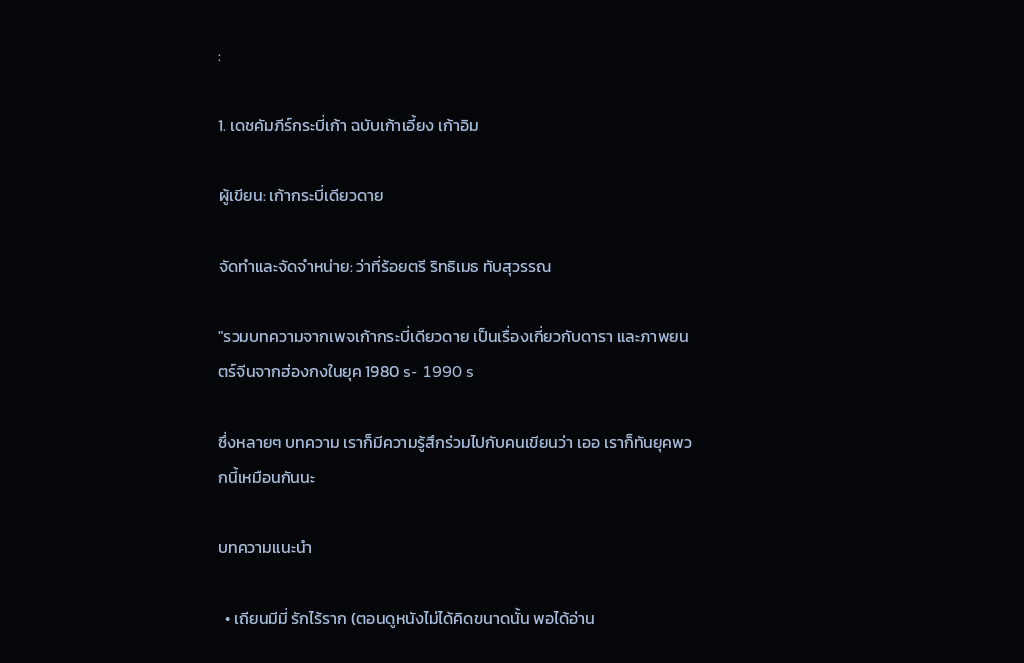:

1. เดชคัมภีร์กระบี่เก้า ฉบับเก้าเอี้ยง เก้าอิม

ผู้เขียน: เก้ากระบี่เดียวดาย

จัดทำและจัดจำหน่าย: ว่าที่ร้อยตรี ริทธิเมธ ทับสุวรรณ

"รวมบทความจากเพจเก้ากระบี่เดียวดาย เป็นเรื่องเกี่ยวกับดารา และภาพยนตร์จีนจากฮ่องกงในยุค 1980 s- 1990 s

ซึ่งหลายๆ บทความ เราก็มีความรู้สึกร่วมไปกับคนเขียนว่า เออ เราก็ทันยุคพวกนี้เหมือนกันนะ

บทความแนะนำ

  • เถียนมีมี่ รักไร้ราก (ตอนดูหนังไม่ได้คิดขนาดนั้น พอได้อ่าน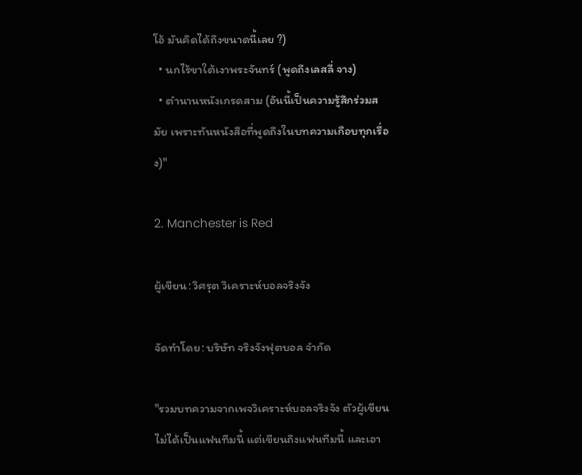โอ้ มันคิดได้ถึงขนาดนี้เลย ?)
  • นกไร้ขาใต้เงาพระจันทร์ (พูดถึงเลสลี่ จาง)
  • ตำนานหนังเกรดสาม (อันนี้เป็นความรู้สึกร่วมสมัย เพราะทันหนังสือที่พูดถึงในบทความเกือบทุกเรื่อง)"

2. Manchester is Red

ผู้เขียน: วิศรุต วิเคราะห์บอลจริงจัง

จัดทำโดย: บริษัท จริงจังฟุตบอล จำกัด

"รวมบทความจากเพจวิเคราะห์บอลจริงจัง ตัวผู้เขียนไม่ได้เป็นแฟนทีมนี้ แต่เขียนถึงแฟนทีมนี้ และเอา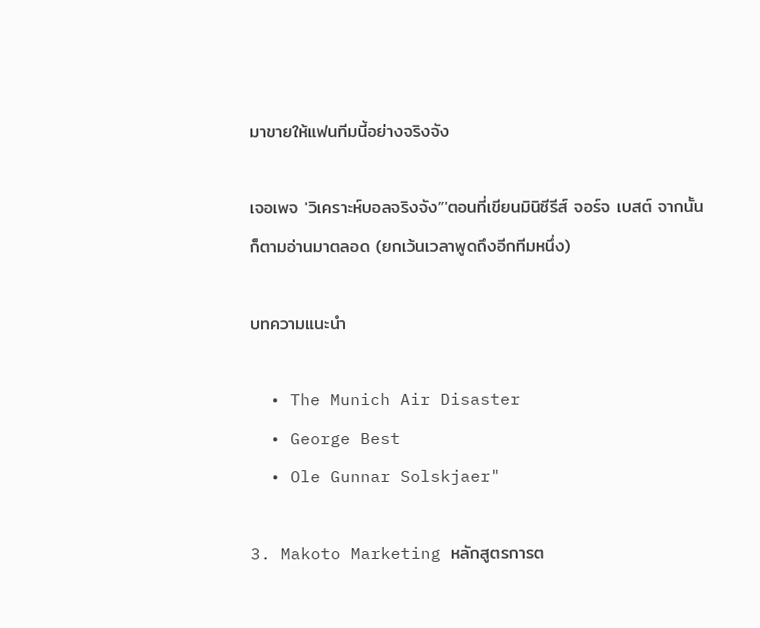มาขายให้แฟนทีมนี้อย่างจริงจัง

เจอเพจ 'วิเคราะห์บอลจริงจัง”'ตอนที่เขียนมินิซีรีส์ จอร์จ เบสต์ จากนั้นก็ตามอ่านมาตลอด (ยกเว้นเวลาพูดถึงอีกทีมหนึ่ง)

บทความแนะนำ

  • The Munich Air Disaster
  • George Best
  • Ole Gunnar Solskjaer"

3. Makoto Marketing หลักสูตรการต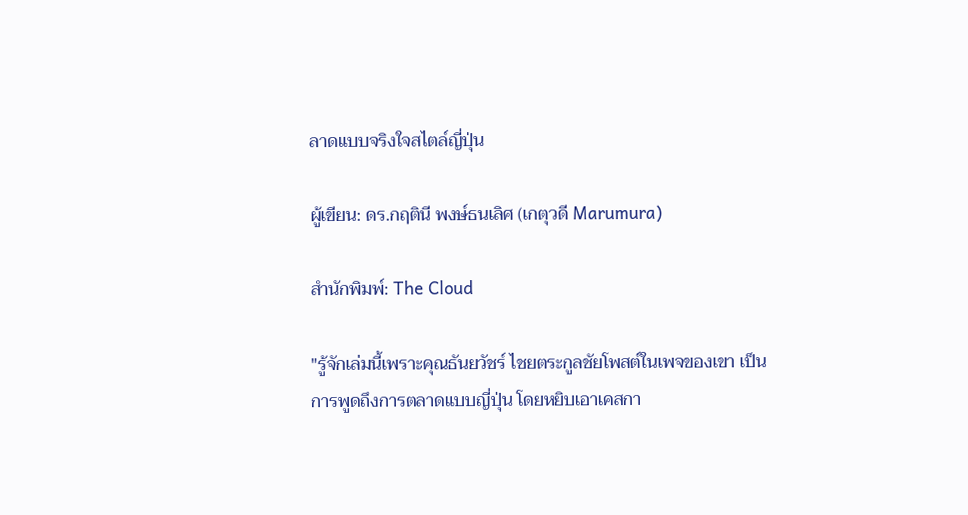ลาดแบบจริงใจสไตล์ญี่ปุ่น

ผู้เขียน: ดร.กฤตินี พงษ์ธนเลิศ (เกตุวดี Marumura)

สำนักพิมพ์: The Cloud

"รู้จักเล่มนี้เพราะคุณธันยวัชร์ ไชยตระกูลชัยโพสต์ในเพจของเขา เป็นการพูดถึงการตลาดแบบญี่ปุ่น โดยหยิบเอาเคสกา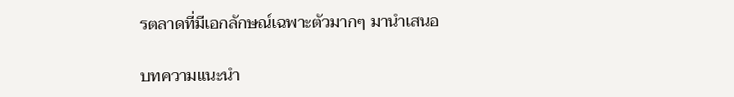รตลาดที่มีเอกลักษณ์เฉพาะตัวมากๆ มานำเสนอ

บทความแนะนำ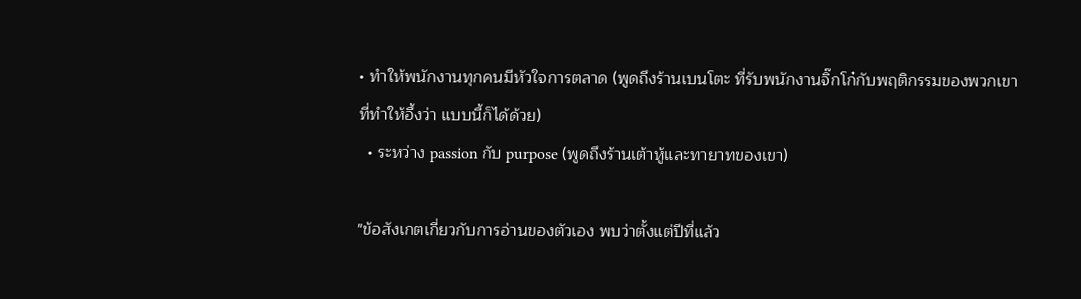• ทำให้พนักงานทุกคนมีหัวใจการตลาด (พูดถึงร้านเบนโตะ ที่รับพนักงานจิ๊กโก๋กับพฤติกรรมของพวกเขาที่ทำให้อึ้งว่า แบบนี้ก็ได้ด้วย)
  • ระหว่าง passion กับ purpose (พูดถึงร้านเต้าหู้และทายาทของเขา)

"ข้อสังเกตเกี่ยวกับการอ่านของตัวเอง พบว่าตั้งแต่ปีที่แล้ว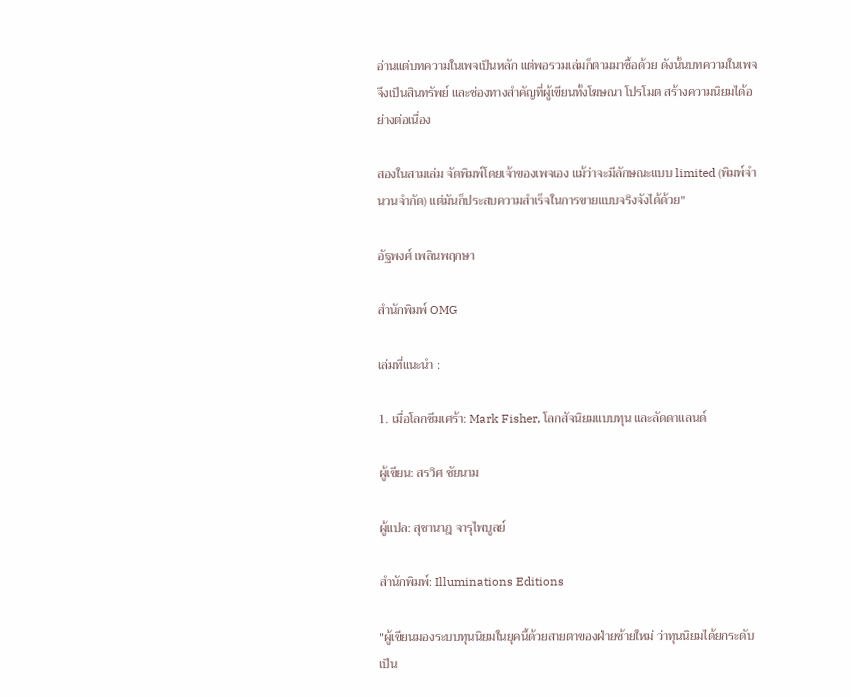อ่านแต่บทความในเพจเป็นหลัก แต่พอรวมเล่มก็ตามมาซื้อด้วย ดังนั้นบทความในเพจจึงเป็นสินทรัพย์ และช่องทางสำคัญที่ผู้เขียนทั้งโฆษณา โปรโมต สร้างความนิยมได้อย่างต่อเนื่อง

สองในสามเล่ม จัดพิมพ์โดยเจ้าของเพจเอง แม้ว่าจะมีลักษณะแบบ limited (พิมพ์จำนวนจำกัด) แต่มันก็ประสบความสำเร็จในการขายแบบจริงจังได้ด้วย"

อัฐพงศ์ เพลินพฤกษา

สำนักพิมพ์ OMG

เล่มที่แนะนำ :

1. เมื่อโลกซึมเศร้า: Mark Fisher, โลกสัจนิยมแบบทุน และลัดดาแลนด์

ผู้เขียน: สรวิศ ชัยนาม

ผู้แปล: สุชานาฎ จารุไพบูลย์

สำนักพิมพ์: Illuminations Editions

"ผู้เขียนมองระบบทุนนิยมในยุคนี้ด้วยสายตาของฝ่ายซ้ายใหม่ ว่าทุนนิยมได้ยกระดับเป็น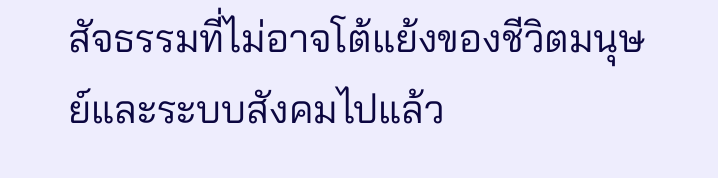สัจธรรมที่ไม่อาจโต้แย้งของชีวิตมนุษย์และระบบสังคมไปแล้ว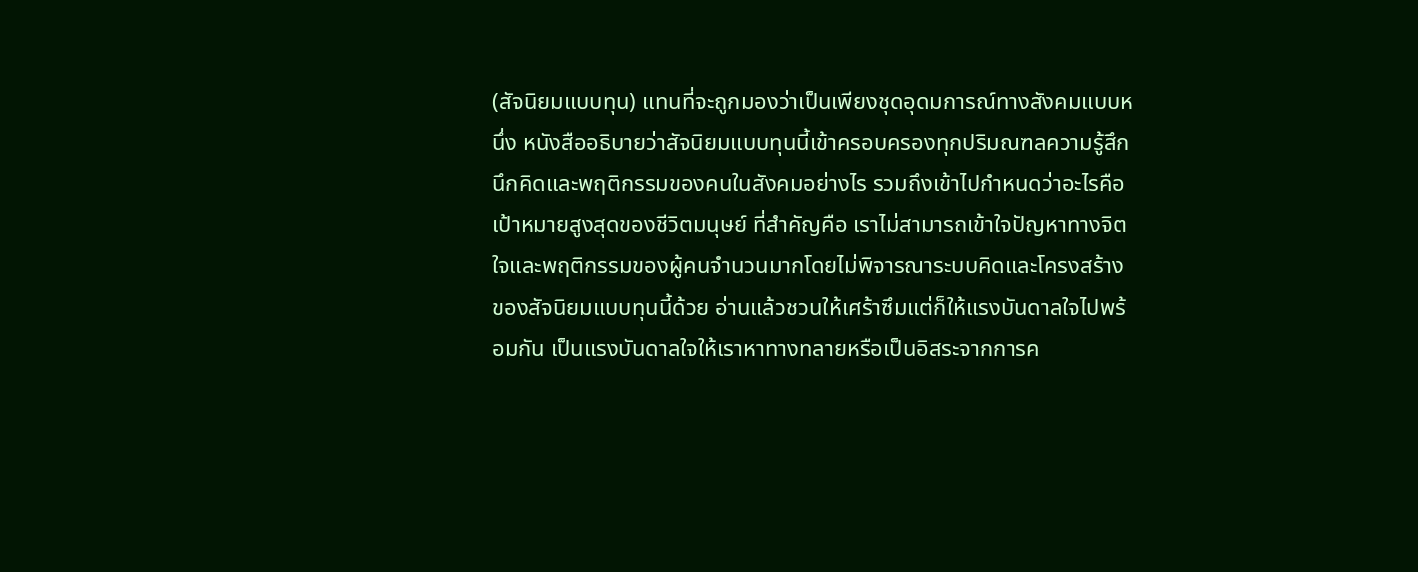(สัจนิยมแบบทุน) แทนที่จะถูกมองว่าเป็นเพียงชุดอุดมการณ์ทางสังคมแบบหนึ่ง หนังสืออธิบายว่าสัจนิยมแบบทุนนี้เข้าครอบครองทุกปริมณฑลความรู้สึกนึกคิดและพฤติกรรมของคนในสังคมอย่างไร รวมถึงเข้าไปกำหนดว่าอะไรคือเป้าหมายสูงสุดของชีวิตมนุษย์ ที่สำคัญคือ เราไม่สามารถเข้าใจปัญหาทางจิตใจและพฤติกรรมของผู้คนจำนวนมากโดยไม่พิจารณาระบบคิดและโครงสร้างของสัจนิยมแบบทุนนี้ด้วย อ่านแล้วชวนให้เศร้าซึมแต่ก็ให้แรงบันดาลใจไปพร้อมกัน เป็นแรงบันดาลใจให้เราหาทางทลายหรือเป็นอิสระจากการค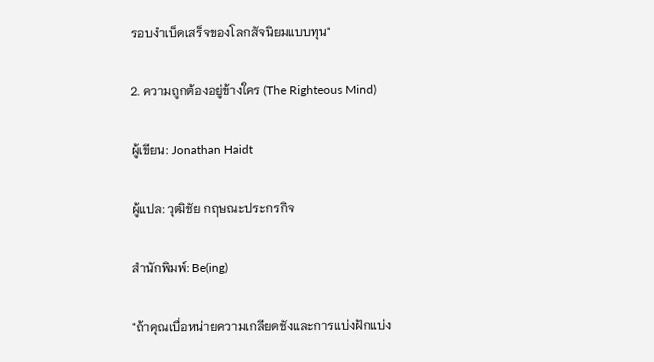รอบงำเบ็ดเสร็จของโลกสัจนิยมแบบทุน"

2. ความถูกต้องอยู่ข้างใคร (The Righteous Mind)

ผู้เขียน: Jonathan Haidt

ผู้แปล: วุฒิชัย กฤษณะประกรกิจ

สำนักพิมพ์: Be(ing)

"ถ้าคุณเบื่อหน่ายความเกลียดชังและการแบ่งฝักแบ่ง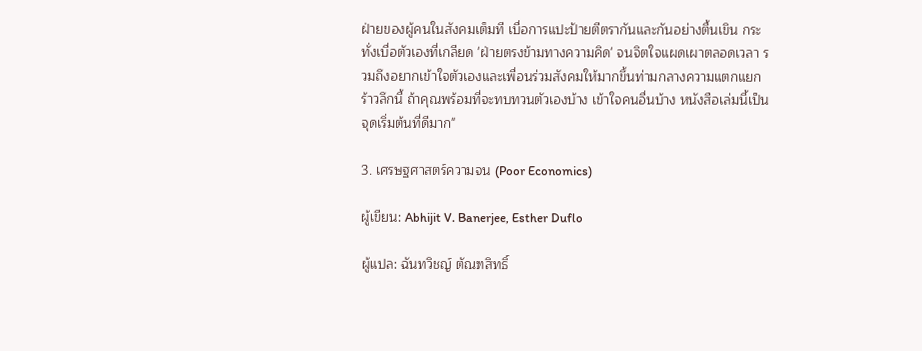ฝ่ายของผู้คนในสังคมเต็มที เบื่อการแปะป้ายตีตรากันและกันอย่างตื้นเขิน กระทั่งเบื่อตัวเองที่เกลียด 'ฝ่ายตรงข้ามทางความคิด' จนจิตใจแผดเผาตลอดเวลา รวมถึงอยากเข้าใจตัวเองและเพื่อนร่วมสังคมให้มากขึ้นท่ามกลางความแตกแยกร้าวลึกนี้ ถ้าคุณพร้อมที่จะทบทวนตัวเองบ้าง เข้าใจคนอื่นบ้าง หนังสือเล่มนี้เป็นจุดเริ่มต้นที่ดีมาก"

3. เศรษฐศาสตร์ความจน (Poor Economics)

ผู้เขียน: Abhijit V. Banerjee, Esther Duflo

ผู้แปล: ฉันทวิชญ์ ตัณฑสิทธิ์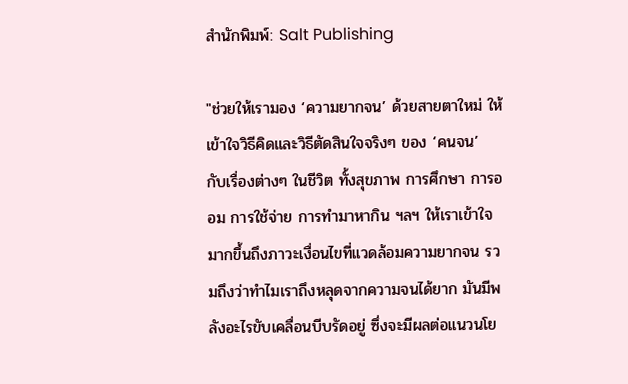สำนักพิมพ์: Salt Publishing

"ช่วยให้เรามอง ‘ความยากจน’ ด้วยสายตาใหม่ ให้เข้าใจวิธีคิดและวิธีตัดสินใจจริงๆ ของ ‘คนจน’ กับเรื่องต่างๆ ในชีวิต ทั้งสุขภาพ การศึกษา การออม การใช้จ่าย การทำมาหากิน ฯลฯ ให้เราเข้าใจมากขึ้นถึงภาวะเงื่อนไขที่แวดล้อมความยากจน รวมถึงว่าทำไมเราถึงหลุดจากความจนได้ยาก มันมีพลังอะไรขับเคลื่อนบีบรัดอยู่ ซึ่งจะมีผลต่อแนวนโย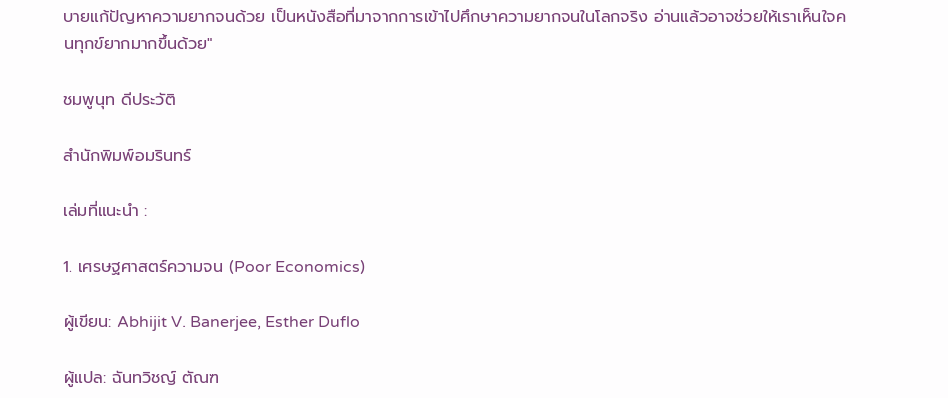บายแก้ปัญหาความยากจนด้วย เป็นหนังสือที่มาจากการเข้าไปศึกษาความยากจนในโลกจริง อ่านแล้วอาจช่วยให้เราเห็นใจคนทุกข์ยากมากขึ้นด้วย"

ชมพูนุท ดีประวัติ

สำนักพิมพ์อมรินทร์

เล่มที่แนะนำ :

1. เศรษฐศาสตร์ความจน (Poor Economics)

ผู้เขียน: Abhijit V. Banerjee, Esther Duflo

ผู้แปล: ฉันทวิชญ์ ตัณฑ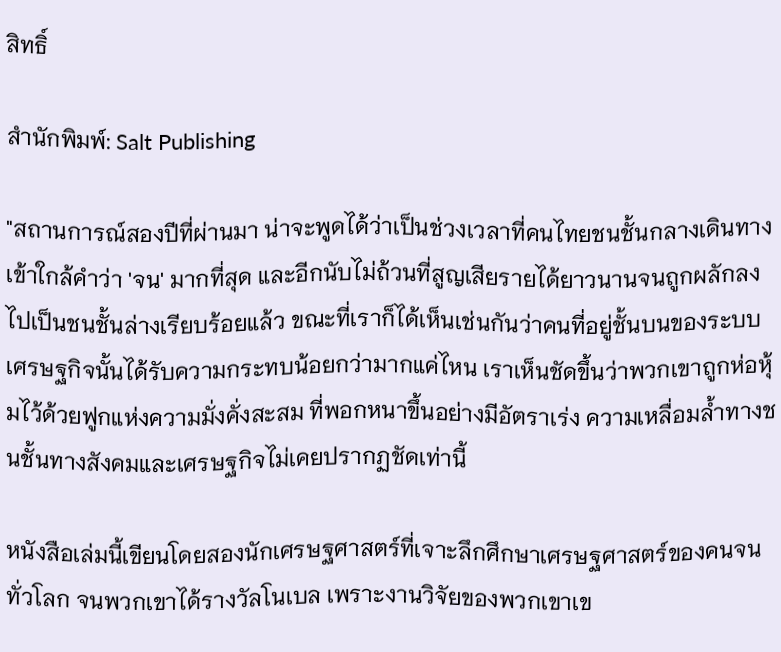สิทธิ์

สำนักพิมพ์: Salt Publishing

"สถานการณ์สองปีที่ผ่านมา น่าจะพูดได้ว่าเป็นช่วงเวลาที่คนไทยชนชั้นกลางเดินทางเข้าใกล้คำว่า 'จน' มากที่สุด และอีกนับไม่ถ้วนที่สูญเสียรายได้ยาวนานจนถูกผลักลงไปเป็นชนชั้นล่างเรียบร้อยแล้ว ขณะที่เราก็ได้เห็นเช่นกันว่าคนที่อยู่ชั้นบนของระบบเศรษฐกิจนั้นได้รับความกระทบน้อยกว่ามากแค่ไหน เราเห็นชัดขึ้นว่าพวกเขาถูกห่อหุ้มไว้ด้วยฟูกแห่งความมั่งคั่งสะสม ที่พอกหนาขึ้นอย่างมีอัตราเร่ง ความเหลื่อมล้ำทางชนชั้นทางสังคมและเศรษฐกิจไม่เคยปรากฏชัดเท่านี้

หนังสือเล่มนี้เขียนโดยสองนักเศรษฐศาสตร์ที่เจาะลึกศึกษาเศรษฐศาสตร์ของคนจนทั่วโลก จนพวกเขาได้รางวัลโนเบล เพราะงานวิจัยของพวกเขาเข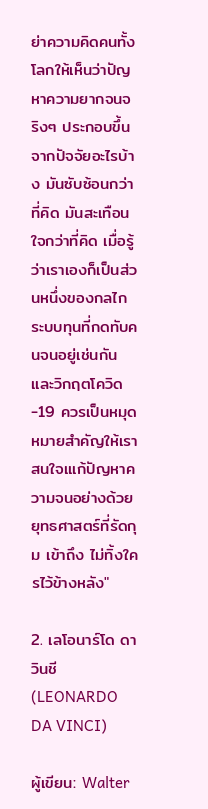ย่าความคิดคนทั้งโลกให้เห็นว่าปัญหาความยากจนจริงๆ ประกอบขึ้นจากปัจจัยอะไรบ้าง มันซับซ้อนกว่าที่คิด มันสะเทือนใจกว่าที่คิด เมื่อรู้ว่าเราเองก็เป็นส่วนหนึ่งของกลไกระบบทุนที่กดทับคนจนอยู่เช่นกัน และวิกฤตโควิด-19 ควรเป็นหมุดหมายสำคัญให้เราสนใจเแก้ปัญหาความจนอย่างด้วยยุทธศาสตร์ที่รัดกุม เข้าถึง ไม่ทิ้งใครไว้ข้างหลัง"

2. เลโอนาร์โด ดา วินชี (LEONARDO DA VINCI)

ผู้เขียน: Walter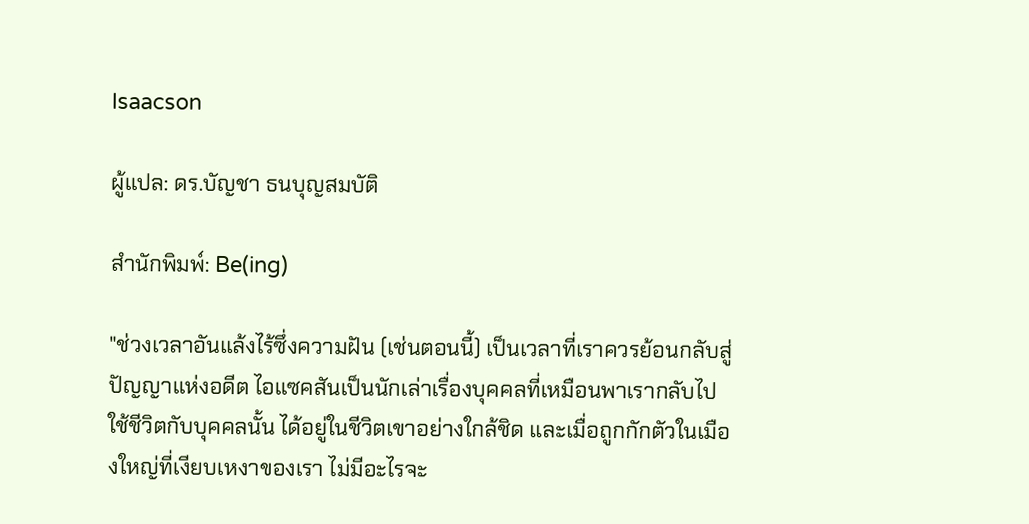Isaacson

ผู้แปล: ดร.บัญชา ธนบุญสมบัติ

สำนักพิมพ์: Be(ing)

"ช่วงเวลาอันแล้งไร้ซึ่งความฝัน (เช่นตอนนี้) เป็นเวลาที่เราควรย้อนกลับสู่ปัญญาแห่งอดีต ไอแซคสันเป็นนักเล่าเรื่องบุคคลที่เหมือนพาเรากลับไปใช้ชีวิตกับบุคคลนั้น ได้อยู่ในชีวิตเขาอย่างใกล้ชิด และเมื่อถูกกักตัวในเมืองใหญ่ที่เงียบเหงาของเรา ไม่มีอะไรจะ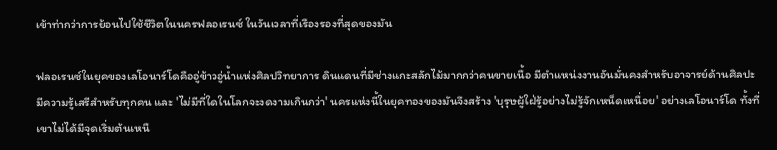เข้าท่ากว่าการย้อนไปใช้ชีวิตในนครฟลอเรนซ์ ในวันเวลาที่เรืองรองที่สุดของมัน

ฟลอเรนซ์ในยุคของเลโอนาร์โดคืออู่ข้าวอู่น้ำแห่งศิลปวิทยาการ ดินแดนที่มีช่างแกะสลักไม้มากกว่าคนขายเนื้อ มีตำแหน่งงานอันมั่นคงสำหรับอาจารย์ด้านศิลปะ มีความรู้เสรีสำหรับทุกคน และ 'ไม่มีที่ใดในโลกจะงดงามเกินกว่า' นครแห่งนี้ในยุคทองของมันจึงสร้าง 'บุรุษผู้ใฝ่รู้อย่างไม่รู้จักเหน็ดเหนื่อย' อย่างเลโอนาร์โด ทั้งที่เขาไม่ได้มีจุดเริ่มต้นเหนื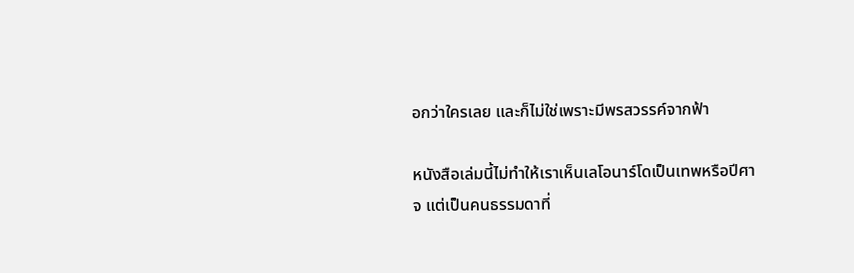อกว่าใครเลย และก็ไม่ใช่เพราะมีพรสวรรค์จากฟ้า

หนังสือเล่มนี้ไม่ทำให้เราเห็นเลโอนาร์โดเป็นเทพหรือปีศาจ แต่เป็นคนธรรมดาที่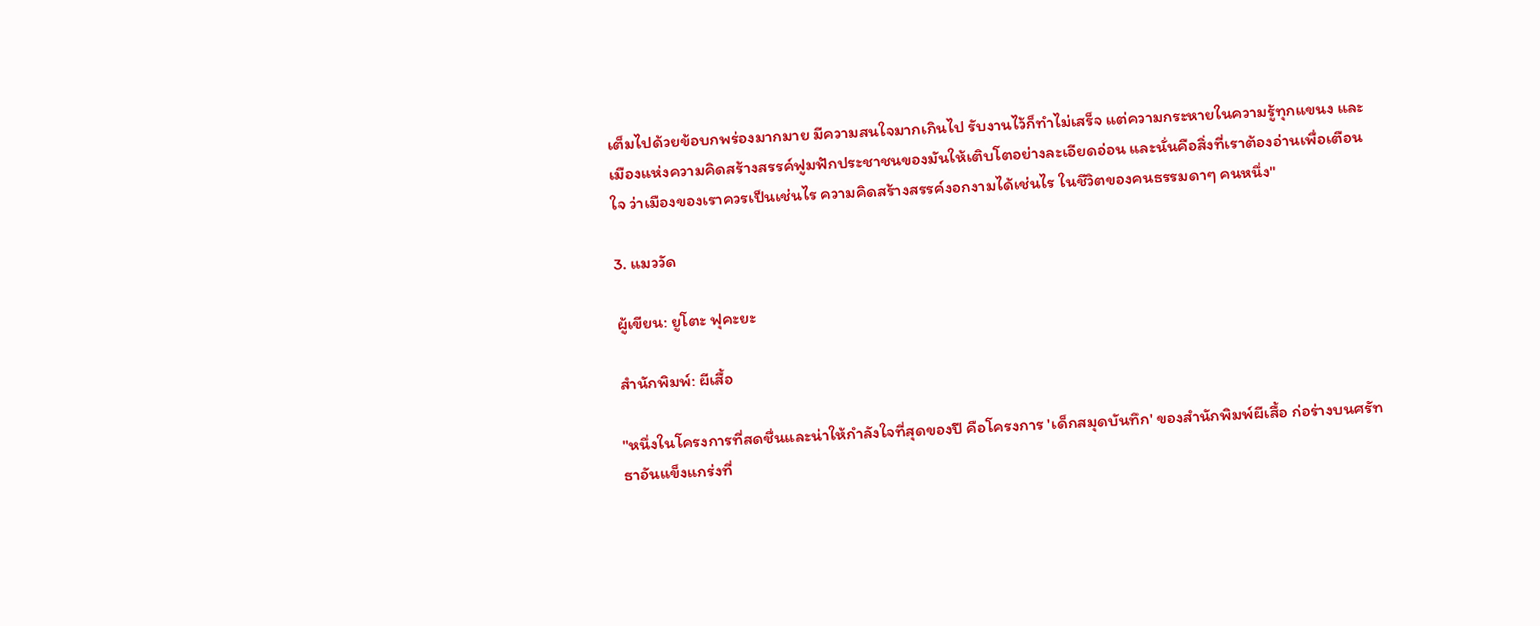เต็มไปด้วยข้อบกพร่องมากมาย มีความสนใจมากเกินไป รับงานไว้ก็ทำไม่เสร็จ แต่ความกระหายในความรู้ทุกแขนง และเมืองแห่งความคิดสร้างสรรค์ฟูมฟักประชาชนของมันให้เติบโตอย่างละเอียดอ่อน และนั่นคือสิ่งที่เราต้องอ่านเพื่อเตือนใจ ว่าเมืองของเราควรเป็นเช่นไร ความคิดสร้างสรรค์งอกงามได้เช่นไร ในชีวิตของคนธรรมดาๆ คนหนึ่ง"

3. แมววัด

ผู้เขียน: ยูโตะ ฟุคะยะ

สำนักพิมพ์: ผีเสื้อ

"หนึ่งในโครงการที่สดชื่นและน่าให้กำลังใจที่สุดของปี คือโครงการ 'เด็กสมุดบันทึก' ของสำนักพิมพ์ผีเสื้อ ก่อร่างบนศรัทธาอันแข็งแกร่งที่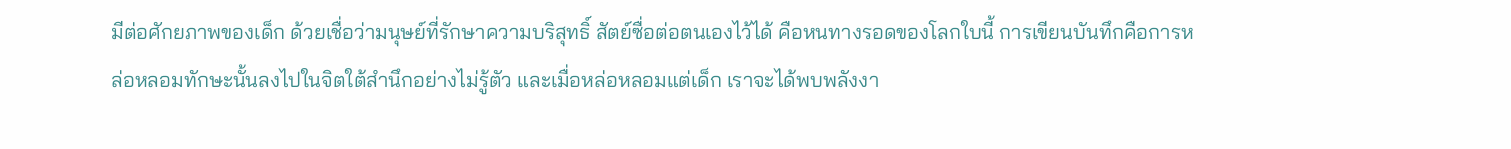มีต่อศักยภาพของเด็ก ด้วยเชื่อว่ามนุษย์ที่รักษาความบริสุทธิ์ สัตย์ซื่อต่อตนเองไว้ได้ คือหนทางรอดของโลกใบนี้ การเขียนบันทึกคือการหล่อหลอมทักษะนั้นลงไปในจิตใต้สำนึกอย่างไม่รู้ตัว และเมื่อหล่อหลอมแต่เด็ก เราจะได้พบพลังงา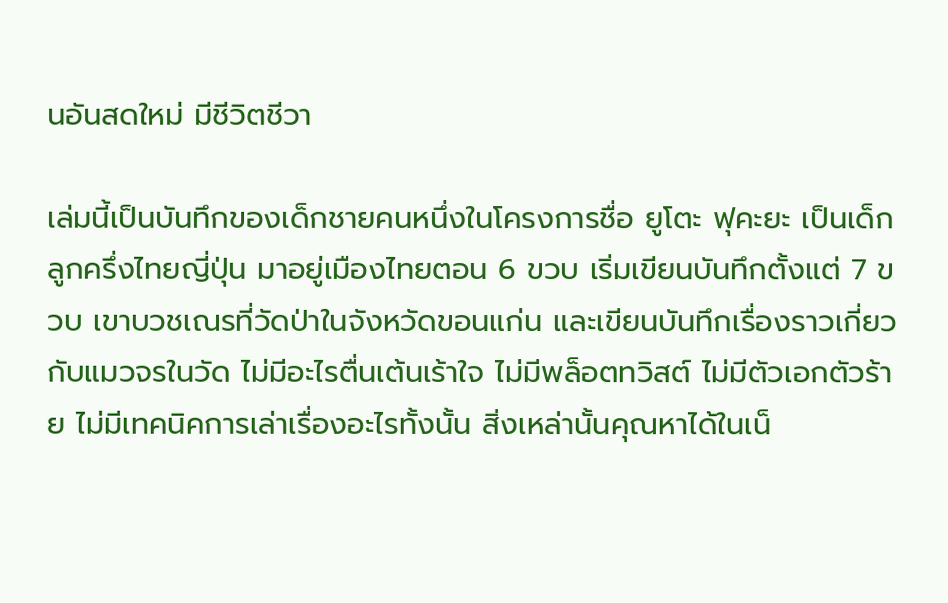นอันสดใหม่ มีชีวิตชีวา

เล่มนี้เป็นบันทึกของเด็กชายคนหนึ่งในโครงการชื่อ ยูโตะ ฟุคะยะ เป็นเด็กลูกครึ่งไทยญี่ปุ่น มาอยู่เมืองไทยตอน 6 ขวบ เริ่มเขียนบันทึกตั้งแต่ 7 ขวบ เขาบวชเณรที่วัดป่าในจังหวัดขอนแก่น และเขียนบันทึกเรื่องราวเกี่ยวกับแมวจรในวัด ไม่มีอะไรตื่นเต้นเร้าใจ ไม่มีพล็อตทวิสต์ ไม่มีตัวเอกตัวร้าย ไม่มีเทคนิคการเล่าเรื่องอะไรทั้งนั้น สิ่งเหล่านั้นคุณหาได้ในเน็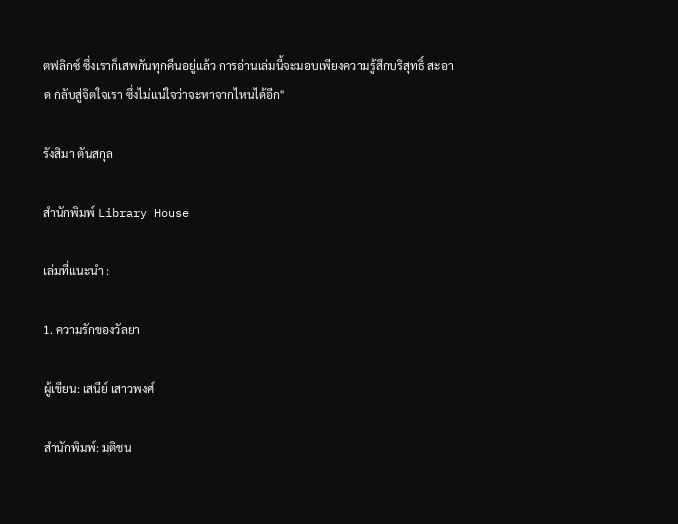ตฟลิกซ์ ซึ่งเราก็เสพกันทุกคืนอยู่แล้ว การอ่านเล่มนี้จะมอบเพียงความรู้สึกบริสุทธิ์ สะอาด กลับสู่จิตใจเรา ซึ่งไม่แน่ใจว่าจะหาจากไหนได้อีก"

รังสิมา ตันสกุล

สำนักพิมพ์ Library House

เล่มที่แนะนำ :

1. ความรักของวัลยา

ผู้เขียน: เสนีย์ เสาวพงศ์

สำนักพิมพ์: มติชน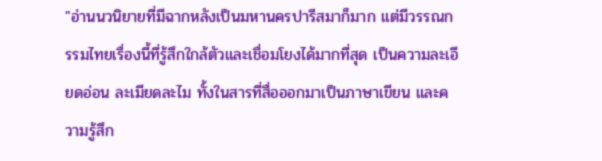"อ่านนวนิยายที่มีฉากหลังเป็นมหานครปารีสมาก็มาก แต่มีวรรณกรรมไทยเรื่องนี้ที่รู้สึกใกล้ตัวและเชื่อมโยงได้มากที่สุด เป็นความละเอียดอ่อน ละเมียดละไม ทั้งในสารที่สื่อออกมาเป็นภาษาเขียน และความรู้สึก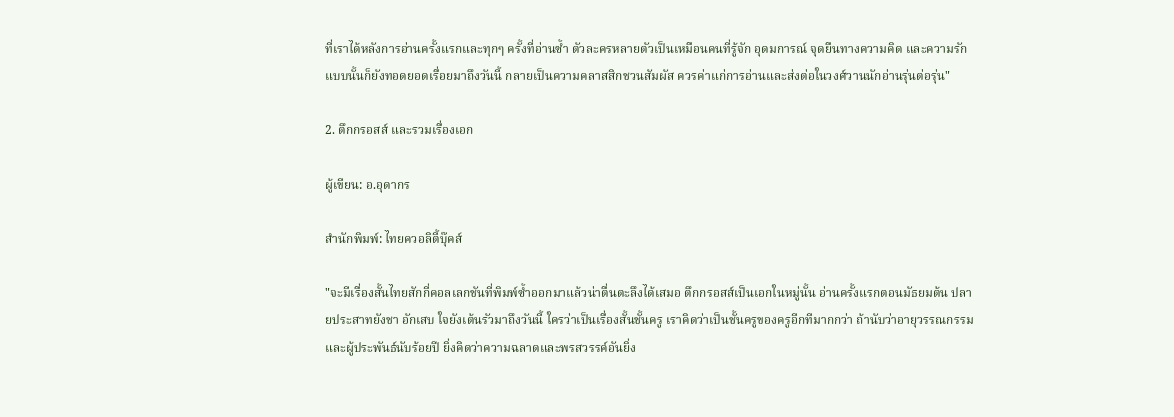ที่เราได้หลังการอ่านครั้งแรกและทุกๆ ครั้งที่อ่านซ้ำ ตัวละครหลายตัวเป็นเหมือนคนที่รู้จัก อุดมการณ์ จุดยืนทางความคิด และความรักแบบนั้นก็ยังทอดยอดเรื่อยมาถึงวันนี้ กลายเป็นความคลาสสิกชวนสัมผัส ควรค่าแก่การอ่านและส่งต่อในวงศ์วานนักอ่านรุ่นต่อรุ่น"

2. ตึกกรอสส์ และรวมเรื่องเอก

ผู้เขียน: อ.อุดากร

สำนักพิมพ์: ไทยควอลิตี้บุ๊คส์

"จะมีเรื่องสั้นไทยสักกี่คอลเลกชันที่พิมพ์ซ้ำออกมาแล้วน่าตื่นตะลึงได้เสมอ ตึกกรอสส์เป็นเอกในหมู่นั้น อ่านครั้งแรกตอนมัธยมต้น ปลายประสาทยังชา อักเสบ ใจยังเต้นรัวมาถึงวันนี้ ใครว่าเป็นเรื่องสั้นชั้นครู เราคิดว่าเป็นชั้นครูของครูอีกทีมากกว่า ถ้านับว่าอายุวรรณกรรมและผู้ประพันธ์นับร้อยปี ยิ่งคิดว่าความฉลาดและพรสวรรค์อันยิ่ง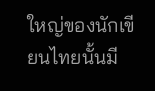ใหญ่ของนักเขียนไทยนั้นมี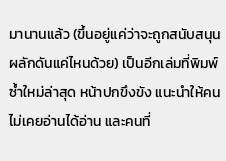มานานแล้ว (ขึ้นอยู่แค่ว่าจะถูกสนับสนุนผลักดันแค่ไหนด้วย) เป็นอีกเล่มที่พิมพ์ซ้ำใหม่ล่าสุด หน้าปกขึงขัง แนะนำให้คนไม่เคยอ่านได้อ่าน และคนที่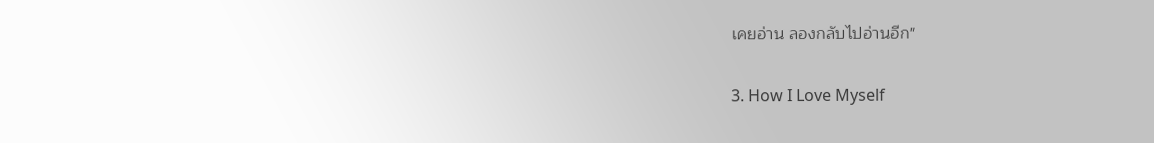เคยอ่าน ลองกลับไปอ่านอีก"

3. How I Love Myself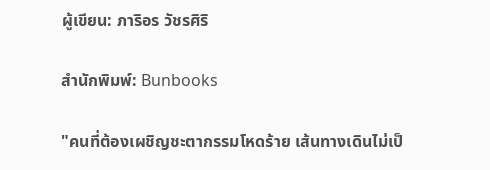ผู้เขียน: ภาริอร วัชรศิริ

สำนักพิมพ์: Bunbooks

"คนที่ต้องเผชิญชะตากรรมโหดร้าย เส้นทางเดินไม่เป็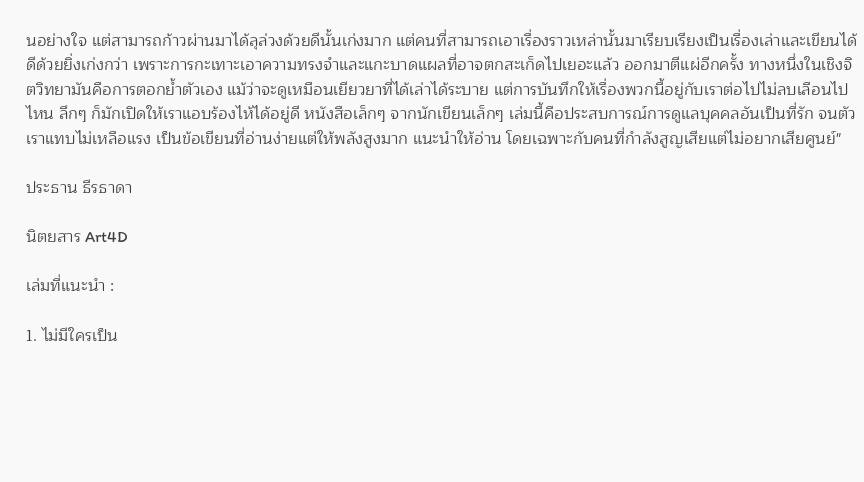นอย่างใจ แต่สามารถก้าวผ่านมาได้ลุล่วงด้วยดีนั้นเก่งมาก แต่คนที่สามารถเอาเรื่องราวเหล่านั้นมาเรียบเรียงเป็นเรื่องเล่าและเขียนได้ดีด้วยยิ่งเก่งกว่า เพราะการกะเทาะเอาความทรงจำและแกะบาดแผลที่อาจตกสะเก็ดไปเยอะแล้ว ออกมาตีแผ่อีกครั้ง ทางหนึ่งในเชิงจิตวิทยามันคือการตอกย้ำตัวเอง แม้ว่าจะดูเหมือนเยียวยาที่ได้เล่าได้ระบาย แต่การบันทึกให้เรื่องพวกนี้อยู่กับเราต่อไปไม่ลบเลือนไปไหน ลึกๆ ก็มักเปิดให้เราแอบร้องไห้ได้อยู่ดี หนังสือเล็กๆ จากนักเขียนเล็กๆ เล่มนี้คือประสบการณ์การดูแลบุคคลอันเป็นที่รัก จนตัวเราแทบไม่เหลือแรง เป็นข้อเขียนที่อ่านง่ายแต่ให้พลังสูงมาก แนะนำให้อ่าน โดยเฉพาะกับคนที่กำลังสูญเสียแต่ไม่อยากเสียศูนย์"

ประธาน ธีรธาดา

นิตยสาร Art4D

เล่มที่แนะนำ :

1. ไม่มีใครเป็น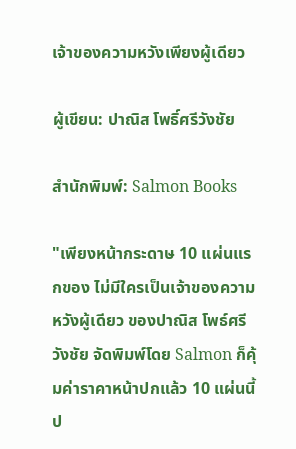เจ้าของความหวังเพียงผู้เดียว

ผู้เขียน: ปาณิส โพธิ์ศรีวังชัย

สำนักพิมพ์: Salmon Books

"เพียงหน้ากระดาษ 10 แผ่นแรกของ ไม่มีใครเป็นเจ้าของความหวังผู้เดียว ของปาณิส โพธ์ศรีวังชัย จัดพิมพ์โดย Salmon ก็คุ้มค่าราคาหน้าปกแล้ว 10 แผ่นนี้ป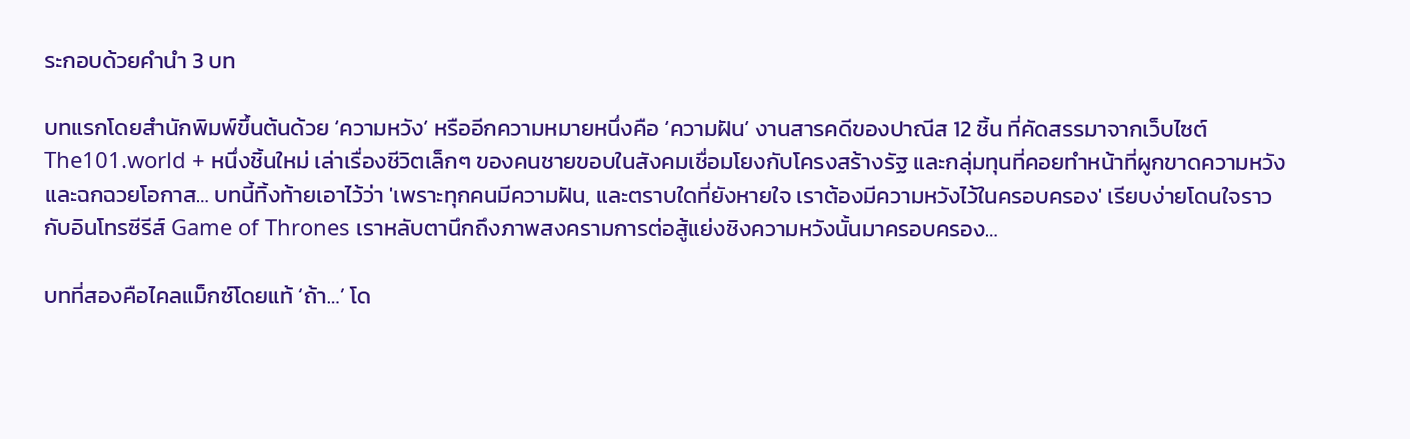ระกอบด้วยคำนำ 3 บท

บทแรกโดยสำนักพิมพ์ขึ้นต้นด้วย ‘ความหวัง’ หรืออีกความหมายหนึ่งคือ ‘ความฝัน’ งานสารคดีของปาณีส 12 ชิ้น ที่คัดสรรมาจากเว็บไซต์ The101.world + หนึ่งชิ้นใหม่ เล่าเรื่องชีวิตเล็กๆ ของคนชายขอบในสังคมเชื่อมโยงกับโครงสร้างรัฐ และกลุ่มทุนที่คอยทำหน้าที่ผูกขาดความหวังและฉกฉวยโอกาส… บทนี้ทิ้งท้ายเอาไว้ว่า 'เพราะทุกคนมีความฝัน, และตราบใดที่ยังหายใจ เราต้องมีความหวังไว้ในครอบครอง' เรียบง่ายโดนใจราวกับอินโทรซีรีส์ Game of Thrones เราหลับตานึกถึงภาพสงครามการต่อสู้แย่งชิงความหวังนั้นมาครอบครอง…

บทที่สองคือไคลแม็กซ์โดยแท้ ‘ถ้า…’ โด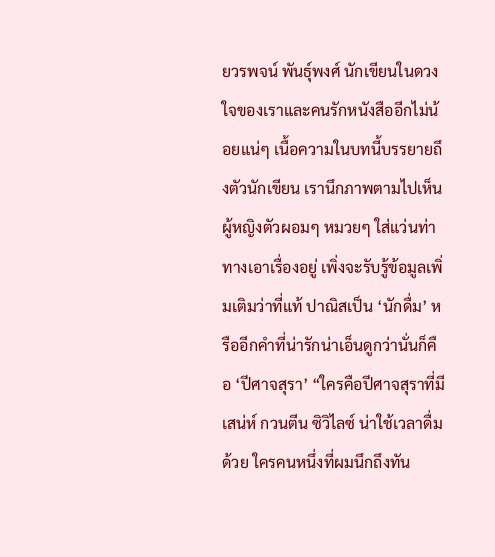ยวรพจน์ พันธุ์พงศ์ นักเขียนในดวงใจของเราและคนรักหนังสืออีกไม่น้อยแน่ๆ เนื้อความในบทนี้บรรยายถึงตัวนักเขียน เรานึกภาพตามไปเห็นผู้หญิงตัวผอมๆ หมวยๆ ใส่แว่นท่าทางเอาเรื่องอยู่ เพิ่งจะรับรู้ข้อมูลเพิ่มเติมว่าที่แท้ ปาณิสเป็น ‘นักดื่ม’ หรืออีกคำที่น่ารักน่าเอ็นดูกว่านั่นก็คือ ‘ปีศาจสุรา’ “ใครคือปีศาจสุราที่มีเสน่ห์ กวนตีน ซิวิไลซ์ น่าใช้เวลาดื่มด้วย ใครคนหนึ่งที่ผมนึกถึงทัน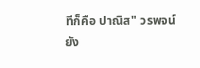ทีก็คือ ปาณิส" วรพจน์ยัง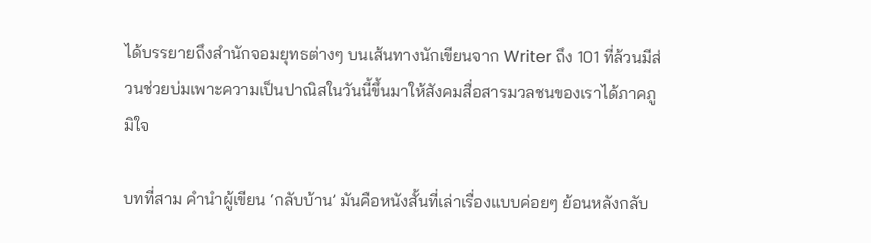ได้บรรยายถึงสำนักจอมยุทธต่างๆ บนเส้นทางนักเขียนจาก Writer ถึง 101 ที่ล้วนมีส่วนช่วยบ่มเพาะความเป็นปาณิสในวันนี้ขึ้นมาให้สังคมสื่อสารมวลชนของเราได้ภาคภูมิใจ

บทที่สาม คำนำผู้เขียน ‘กลับบ้าน’ มันคือหนังสั้นที่เล่าเรื่องแบบค่อยๆ ย้อนหลังกลับ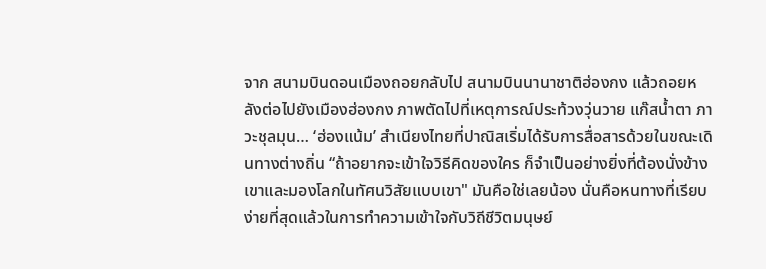จาก สนามบินดอนเมืองถอยกลับไป สนามบินนานาชาติฮ่องกง แล้วถอยหลังต่อไปยังเมืองฮ่องกง ภาพตัดไปที่เหตุการณ์ประท้วงวุ่นวาย แก๊สน้ำตา ภาวะชุลมุน… ‘ฮ่องแน้ม’ สำเนียงไทยที่ปาณิสเริ่มได้รับการสื่อสารด้วยในขณะเดินทางต่างถิ่น “ถ้าอยากจะเข้าใจวิธีคิดของใคร ก็จำเป็นอย่างยิ่งที่ต้องนั่งข้างเขาและมองโลกในทัศนวิสัยแบบเขา" มันคือใช่เลยน้อง นั่นคือหนทางที่เรียบง่ายที่สุดแล้วในการทำความเข้าใจกับวิถีชีวิตมนุษย์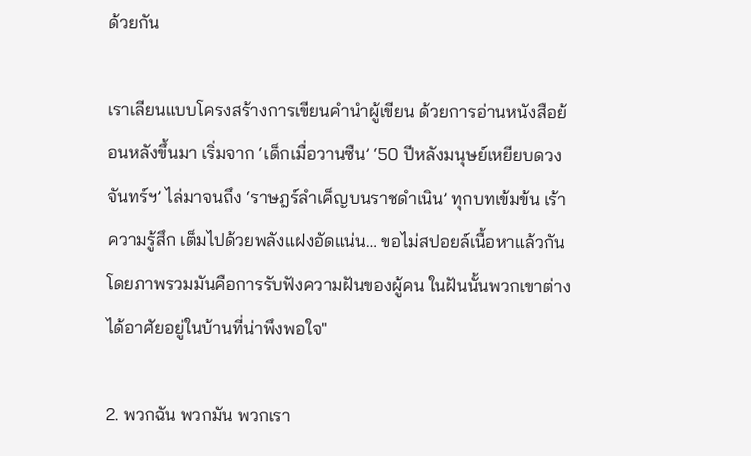ด้วยกัน

เราเลียนแบบโครงสร้างการเขียนคำนำผู้เขียน ด้วยการอ่านหนังสือย้อนหลังขึ้นมา เริ่มจาก ‘เด็กเมื่อวานซืน’ ‘50 ปีหลังมนุษย์เหยียบดวงจันทร์ฯ’ ไล่มาจนถึง ‘ราษฎร์ลำเค็ญบนราชดำเนิน’ ทุกบทเข้มข้น เร้าความรู้สึก เต็มไปด้วยพลังแฝงอัดแน่น… ขอไม่สปอยล์เนื้อหาแล้วกัน โดยภาพรวมมันคือการรับฟังความฝันของผู้คน ในฝันนั้นพวกเขาต่างได้อาศัยอยู่ในบ้านที่น่าพึงพอใจ"

2. พวกฉัน พวกมัน พวกเรา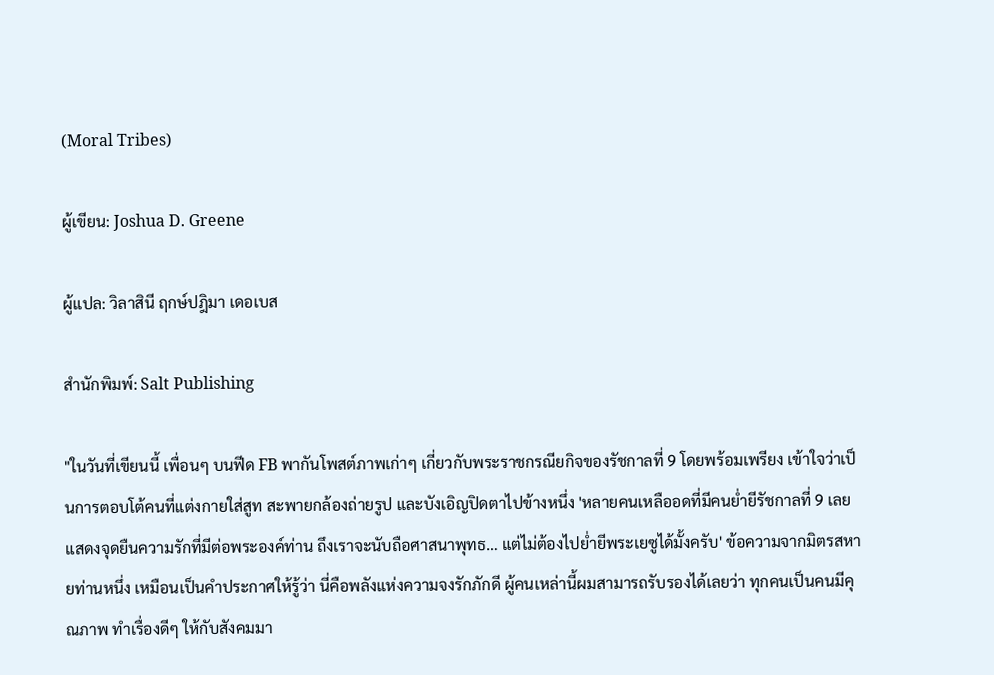(Moral Tribes)

ผู้เขียน: Joshua D. Greene

ผู้แปล: วิลาสินี ฤกษ์ปฎิมา เดอเบส

สำนักพิมพ์: Salt Publishing

"ในวันที่เขียนนี้ เพื่อนๆ บนฟีด FB พากันโพสต์ภาพเก่าๆ เกี่ยวกับพระราชกรณียกิจของรัชกาลที่ 9 โดยพร้อมเพรียง เข้าใจว่าเป็นการตอบโต้คนที่แต่งกายใส่สูท สะพายกล้องถ่ายรูป และบังเอิญปิดตาไปข้างหนึ่ง 'หลายคนเหลืออดที่มีคนย่ำยีรัชกาลที่ 9 เลยแสดงจุดยืนความรักที่มีต่อพระองค์ท่าน ถึงเราจะนับถือศาสนาพุทธ… แต่ไม่ต้องไปย่ำยีพระเยซูได้มั้งครับ' ข้อความจากมิตรสหายท่านหนึ่ง เหมือนเป็นคำประกาศให้รู้ว่า นี่คือพลังแห่งความจงรักภักดี ผู้คนเหล่านี้ผมสามารถรับรองได้เลยว่า ทุกคนเป็นคนมีคุณภาพ ทำเรื่องดีๆ ให้กับสังคมมา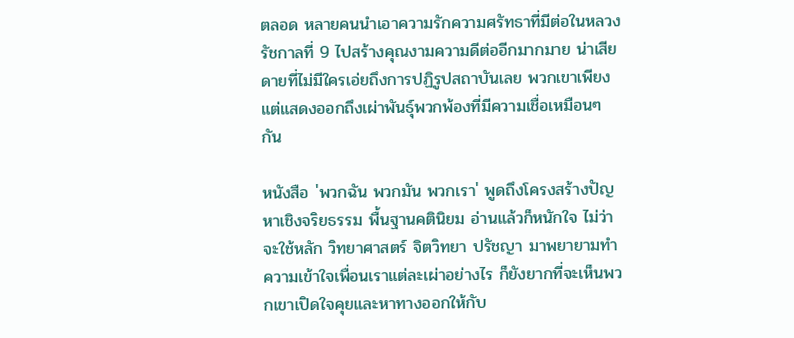ตลอด หลายคนนำเอาความรักความศรัทธาที่มีต่อในหลวงรัชกาลที่ 9 ไปสร้างคุณงามความดีต่ออีกมากมาย น่าเสียดายที่ไม่มีใครเอ่ยถึงการปฏิรูปสถาบันเลย พวกเขาเพียงแต่แสดงออกถึงเผ่าพันธุ์พวกพ้องที่มีความเชื่อเหมือนๆ กัน

หนังสือ 'พวกฉัน พวกมัน พวกเรา' พูดถึงโครงสร้างปัญหาเชิงจริยธรรม พื้นฐานคตินิยม อ่านแล้วก็หนักใจ ไม่ว่าจะใช้หลัก วิทยาศาสตร์ จิตวิทยา ปรัชญา มาพยายามทำความเข้าใจเพื่อนเราแต่ละเผ่าอย่างไร ก็ยังยากที่จะเห็นพวกเขาเปิดใจคุยและหาทางออกให้กับ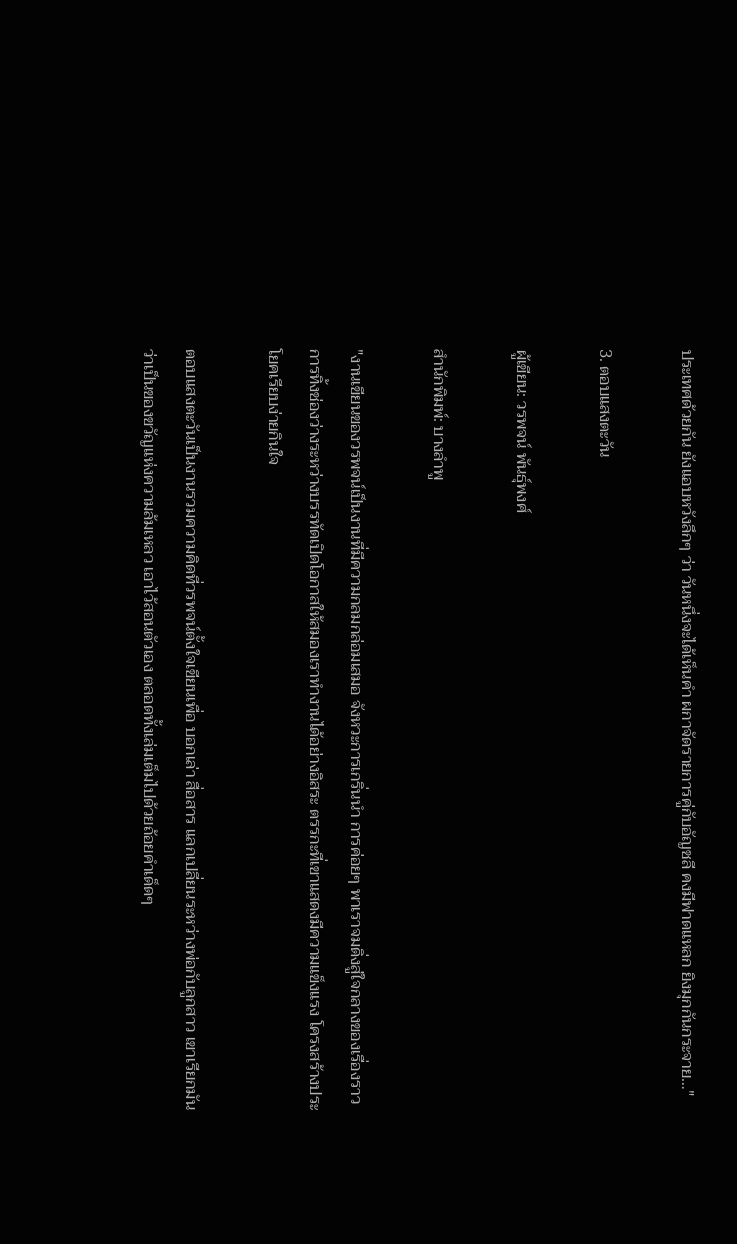ประเทศด้วยกัน ยังแอบหวังลึกๆ ว่า วันหนึ่งจะได้เห็นคำ ผกาจัดรายการคู่กับอัญชลี คงมีฟาดแหลก ยิงมุกกันกระจาย…"

3. ตอบแสงตะวัน

ผู้เขียน: วรพจน์ พันธุ์พงศ์

สำนักพิมพ์: บางลำพู

"งานเขียนของวรพจน์เป็นงานที่มีความกลมกล่อมเสมอ จังหวะการเกริ่นนำ การค่อยๆ พาเราจมดิ่งสู่ใจกลางของเรื่องราว การทิ้งช่องว่างระหว่างบรรทัดเปิดโอกาสให้สมองเราทำงานได้อย่างอิสระ ตรรกะที่เขาแสดงมีความแข็งแรง โครงสร้างประโยคเรียบง่ายกินใจ

ตอบแสงตะวันเป็นงานรวมความคิดที่วรพจน์ตั้งใจเขียนเพื่อ บอกเล่า สื่อสาร แลกเปลี่ยนระหว่างพ่อกับลูกสาว เขาเรียกมันว่าเป็นของขวัญแห่งความล้มเหลว เอาไว้สอนตัวเอง ตลอดทั้งเล่มเต็มไปด้วยถ้อยคำเด็ดๆ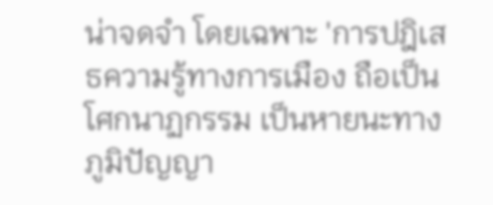น่าจดจำ โดยเฉพาะ 'การปฎิเสธความรู้ทางการเมือง ถือเป็นโศกนาฏกรรม เป็นหายนะทางภูมิปัญญา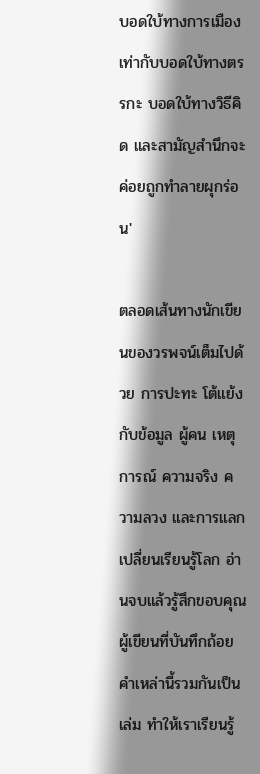บอดใบ้ทางการเมือง เท่ากับบอดใบ้ทางตรรกะ บอดใบ้ทางวิธีคิด และสามัญสำนึกจะค่อยถูกทำลายผุกร่อน'

ตลอดเส้นทางนักเขียนของวรพจน์เต็มไปด้วย การปะทะ โต้แย้ง กับข้อมูล ผู้คน เหตุการณ์ ความจริง ความลวง และการแลกเปลี่ยนเรียนรู้โลก อ่านจบแล้วรู้สึกขอบคุณผู้เขียนที่บันทึกถ้อยคำเหล่านี้รวมกันเป็นเล่ม ทำให้เราเรียนรู้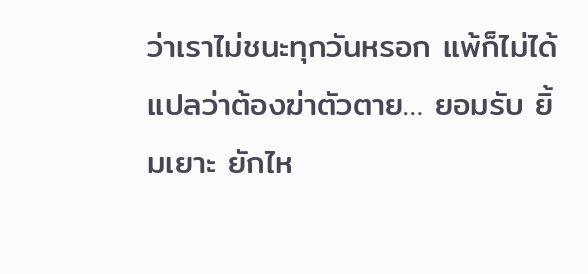ว่าเราไม่ชนะทุกวันหรอก แพ้ก็ไม่ได้แปลว่าต้องฆ่าตัวตาย… ยอมรับ ยิ้มเยาะ ยักไห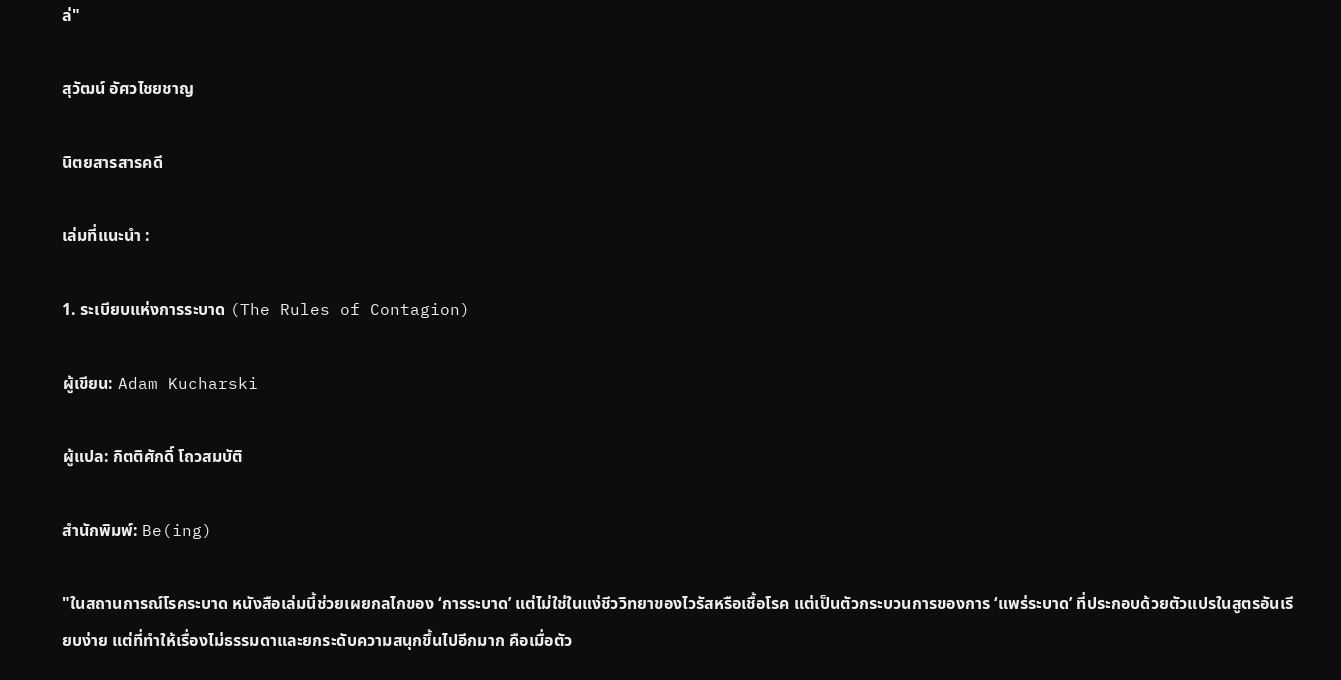ล่"

สุวัฒน์ อัศวไชยชาญ

นิตยสารสารคดี

เล่มที่แนะนำ :

1. ระเบียบแห่งการระบาด (The Rules of Contagion)

ผู้เขียน: Adam Kucharski

ผู้แปล: กิตติศักดิ์ โถวสมบัติ

สำนักพิมพ์: Be(ing)

"ในสถานการณ์โรคระบาด หนังสือเล่มนี้ช่วยเผยกลไกของ ‘การระบาด’ แต่ไม่ใช่ในแง่ชีววิทยาของไวรัสหรือเชื้อโรค แต่เป็นตัวกระบวนการของการ ‘แพร่ระบาด’ ที่ประกอบด้วยตัวแปรในสูตรอันเรียบง่าย แต่ที่ทำให้เรื่องไม่ธรรมดาและยกระดับความสนุกขึ้นไปอีกมาก คือเมื่อตัว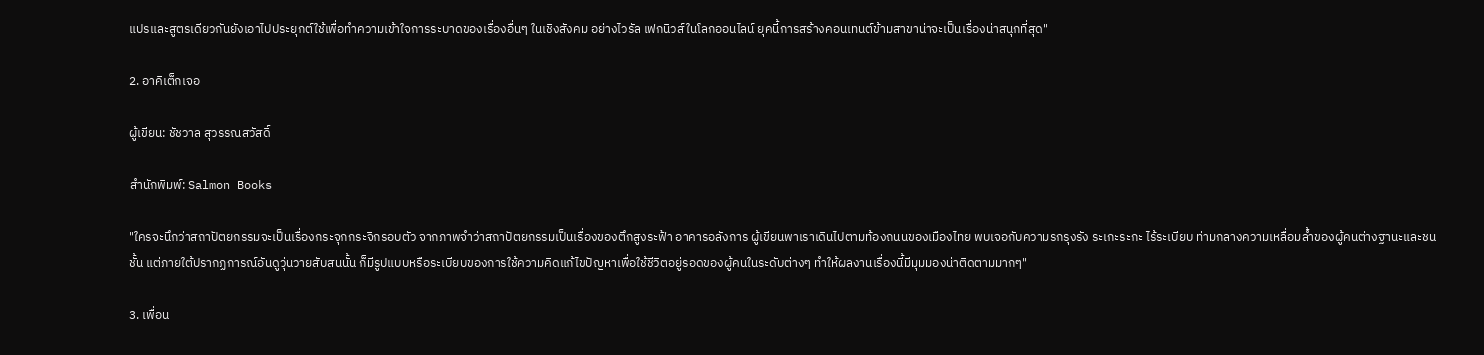แปรและสูตรเดียวกันยังเอาไปประยุกต์ใช้เพื่อทำความเข้าใจการระบาดของเรื่องอื่นๆ ในเชิงสังคม อย่างไวรัล เฟกนิวส์ในโลกออนไลน์ ยุคนี้การสร้างคอนเทนต์ข้ามสาขาน่าจะเป็นเรื่องน่าสนุกที่สุด"

2. อาคิเต็กเจอ

ผู้เขียน: ชัชวาล สุวรรณสวัสดิ์

สำนักพิมพ์: Salmon Books

"ใครจะนึกว่าสถาปัตยกรรมจะเป็นเรื่องกระจุกกระจิกรอบตัว จากภาพจำว่าสถาปัตยกรรมเป็นเรื่องของตึกสูงระฟ้า อาคารอลังการ ผู้เขียนพาเราเดินไปตามท้องถนนของเมืองไทย พบเจอกับความรกรุงรัง ระเกะระกะ ไร้ระเบียบ ท่ามกลางความเหลื่อมล้ำของผู้คนต่างฐานะและชนชั้น แต่ภายใต้ปรากฏการณ์อันดูวุ่นวายสับสนนั้น ก็มีรูปแบบหรือระเบียบของการใช้ความคิดแก้ไขปัญหาเพื่อใช้ชีวิตอยู่รอดของผู้คนในระดับต่างๆ ทำให้ผลงานเรื่องนี้มีมุมมองน่าติดตามมากๆ"

3. เพื่อน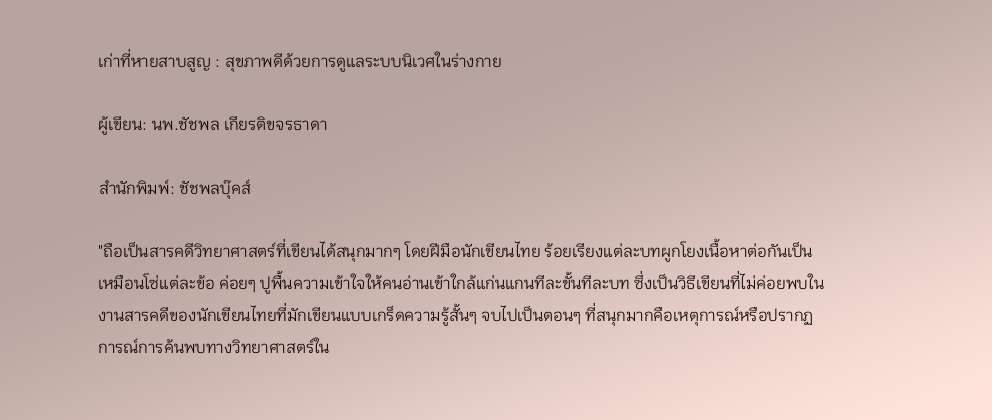เก่าที่หายสาบสูญ : สุขภาพดีด้วยการดูแลระบบนิเวศในร่างกาย

ผู้เขียน: นพ.ชัชพล เกียรติขจรธาดา

สำนักพิมพ์: ชัชพลบุ๊คส์

"ถือเป็นสารคดีวิทยาศาสตร์ที่เขียนได้สนุกมากๆ โดยฝีมือนักเขียนไทย ร้อยเรียงแต่ละบทผูกโยงเนื้อหาต่อกันเป็นเหมือนโซ่แต่ละข้อ ค่อยๆ ปูพื้นความเข้าใจให้คนอ่านเข้าใกล้แก่นแกนทีละขั้นทีละบท ซึ่งเป็นวิธีเขียนที่ไม่ค่อยพบในงานสารคดีของนักเขียนไทยที่มักเขียนแบบเกร็ดความรู้สั้นๆ จบไปเป็นตอนๆ ที่สนุกมากคือเหตุการณ์หรือปรากฏการณ์การค้นพบทางวิทยาศาสตร์ใน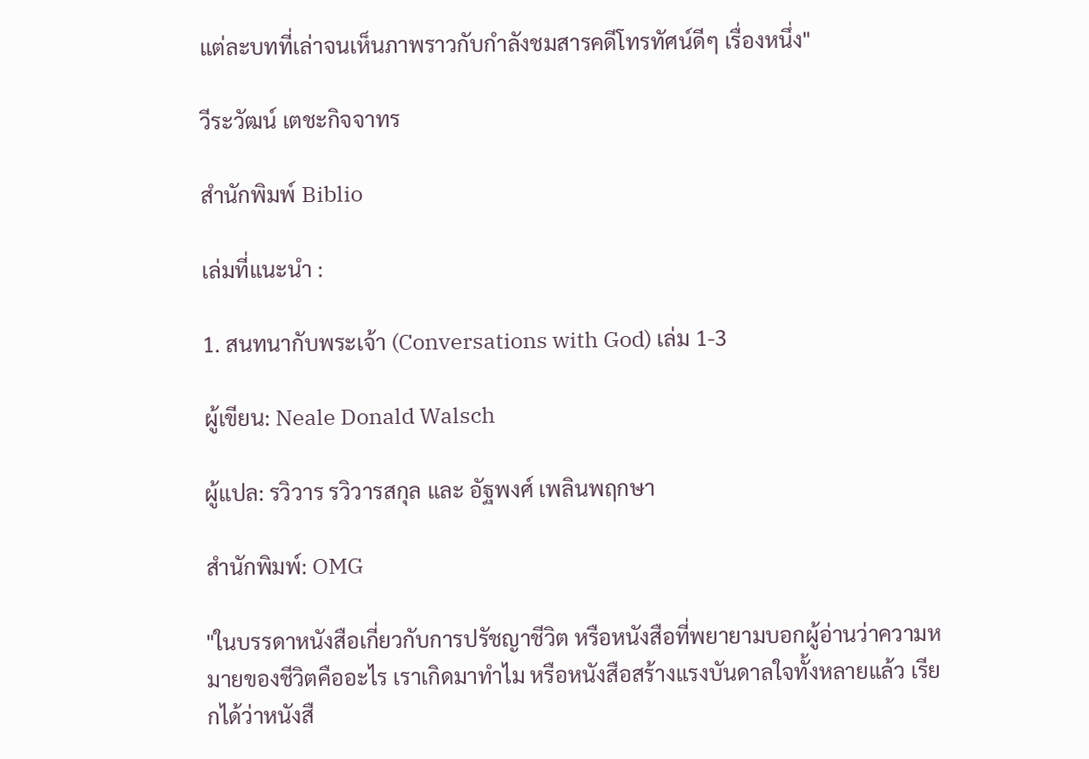แต่ละบทที่เล่าจนเห็นภาพราวกับกำลังชมสารคดีโทรทัศน์ดีๆ เรื่องหนึ่ง"

วีระวัฒน์ เตชะกิจจาทร

สำนักพิมพ์ Biblio

เล่มที่แนะนำ :

1. สนทนากับพระเจ้า (Conversations with God) เล่ม 1-3

ผู้เขียน: Neale Donald Walsch

ผู้แปล: รวิวาร รวิวารสกุล และ อัฐพงศ์ เพลินพฤกษา

สำนักพิมพ์: OMG

"ในบรรดาหนังสือเกี่ยวกับการปรัชญาชีวิต หรือหนังสือที่พยายามบอกผู้อ่านว่าความหมายของชีวิตคืออะไร เราเกิดมาทำไม หรือหนังสือสร้างแรงบันดาลใจทั้งหลายแล้ว เรียกได้ว่าหนังสื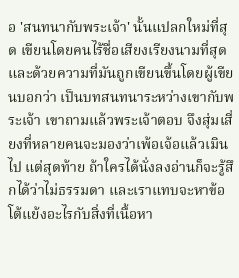อ 'สนทนากับพระเจ้า' นั้นแปลกใหม่ที่สุด เขียนโดยคนไร้ชื่อเสียงเรียงนามที่สุด และด้วยความที่มันถูกเขียนขึ้นโดยผู้เขียนบอกว่า เป็นบทสนทนาระหว่างเขากับพระเจ้า เขาถามแล้วพระเจ้าตอบ จึงสุ่มเสี่ยงที่หลายคนจะมองว่าเพ้อเจ้อแล้วเมินไป แต่สุดท้าย ถ้าใครได้นั่งลงอ่านก็จะรู้สึกได้ว่าไม่ธรรมดา และเราแทบจะหาข้อโต้แย้งอะไรกับสิ่งที่เนื้อหา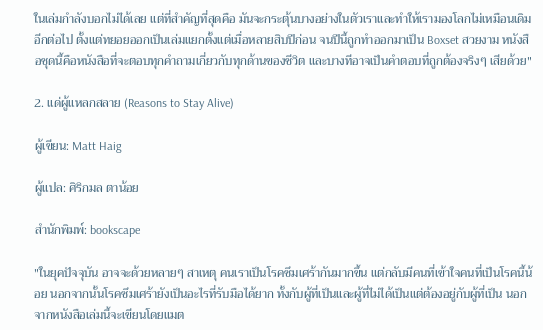ในเล่มกำลังบอกไม่ได้เลย แต่ที่สำคัญที่สุดคือ มันจะกระตุ้นบางอย่างในตัวเราและทำให้เรามองโลกไม่เหมือนเดิมอีกต่อไป ตั้งแต่ทยอยออกเป็นเล่มแยกตั้งแต่เมื่อหลายสิบปีก่อน จนปีนี้ถูกทำออกมาเป็น Boxset สวยงาม หนังสือชุดนี้คือหนังสือที่จะตอบทุกคำถามเกี่ยวกับทุกด้านของชีวิต และบางทีอาจเป็นคำตอบที่ถูกต้องจริงๆ เสียด้วย"

2. แด่ผู้แหลกสลาย (Reasons to Stay Alive)

ผู้เขียน: Matt Haig

ผู้แปล: ศิริกมล ตาน้อย

สำนักพิมพ์: bookscape

"ในยุคปัจจุบัน อาจจะด้วยหลายๆ สาเหตุ คนเราเป็นโรคซึมเศร้ากันมากขึ้น แต่กลับมีคนที่เข้าใจคนที่เป็นโรคนี้น้อย นอกจากนั้นโรคซึมเศร้ายังเป็นอะไรที่รับมือได้ยาก ทั้งกับผู้ที่เป็นและผู้ที่ไม่ได้เป็นแต่ต้องอยู่กับผู้ที่เป็น นอกจากหนังสือเล่มนี้จะเขียนโดยแมต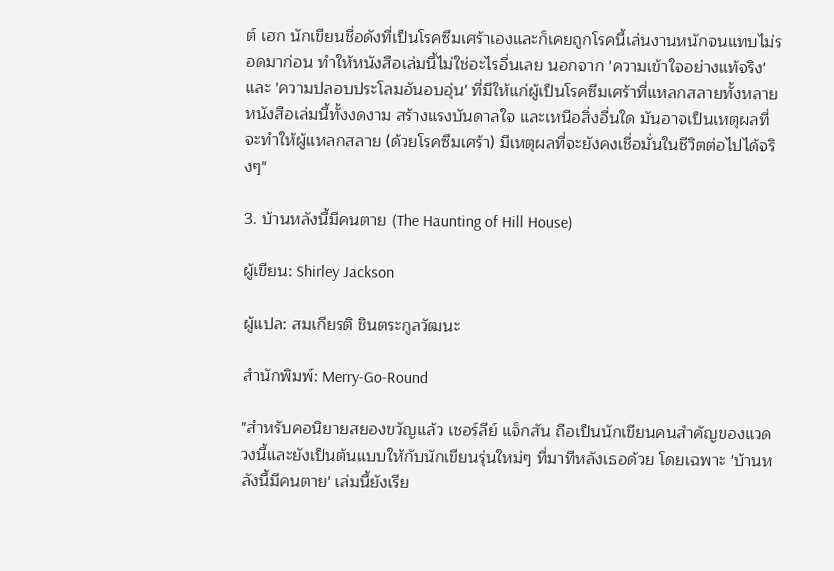ต์ เฮก นักเขียนชื่อดังที่เป็นโรคซึมเศร้าเองและก็เคยถูกโรคนี้เล่นงานหนักจนแทบไม่รอดมาก่อน ทำให้หนังสือเล่มนี้ไม่ใช่อะไรอื่นเลย นอกจาก 'ความเข้าใจอย่างแท้จริง' และ 'ความปลอบประโลมอันอบอุ่น' ที่มีให้แก่ผู้เป็นโรคซึมเศร้าที่แหลกสลายทั้งหลาย หนังสือเล่มนี้ทั้งงดงาม สร้างแรงบันดาลใจ และเหนือสิ่งอื่นใด มันอาจเป็นเหตุผลที่จะทำให้ผู้แหลกสลาย (ด้วยโรคซึมเศร้า) มีเหตุผลที่จะยังคงเชื่อมั่นในชีวิตต่อไปได้จริงๆ"

3. บ้านหลังนี้มีคนตาย (The Haunting of Hill House)

ผู้เขียน: Shirley Jackson

ผู้แปล: สมเกียรติ ชินตระกูลวัฒนะ

สำนักพิมพ์: Merry-Go-Round

"สำหรับคอนิยายสยองขวัญแล้ว เชอร์ลีย์ แจ็กสัน ถือเป็นนักเขียนคนสำคัญของแวดวงนี้และยังเป็นต้นแบบให้กับนักเขียนรุ่นใหม่ๆ ที่มาทีหลังเธอด้วย โดยเฉพาะ 'บ้านหลังนี้มีคนตาย' เล่มนี้ยังเรีย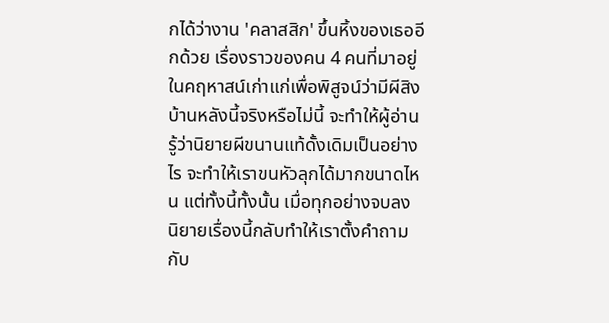กได้ว่างาน 'คลาสสิก' ขึ้นหิ้งของเธออีกด้วย เรื่องราวของคน 4 คนที่มาอยู่ในคฤหาสน์เก่าแก่เพื่อพิสูจน์ว่ามีผีสิงบ้านหลังนี้จริงหรือไม่นี้ จะทำให้ผู้อ่านรู้ว่านิยายผีขนานแท้ดั้งเดิมเป็นอย่างไร จะทำให้เราขนหัวลุกได้มากขนาดไหน แต่ทั้งนี้ทั้งนั้น เมื่อทุกอย่างจบลง นิยายเรื่องนี้กลับทำให้เราตั้งคำถามกับ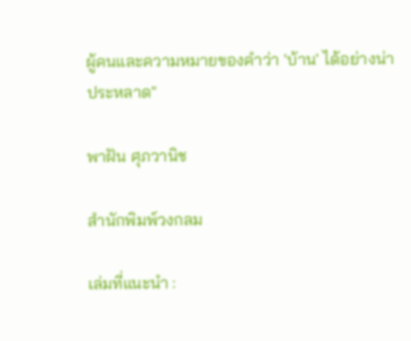ผู้คนและความหมายของคำว่า 'บ้าน' ได้อย่างน่าประหลาด"

พาฝัน ศุภวานิช

สำนักพิมพ์วงกลม

เล่มที่แนะนำ :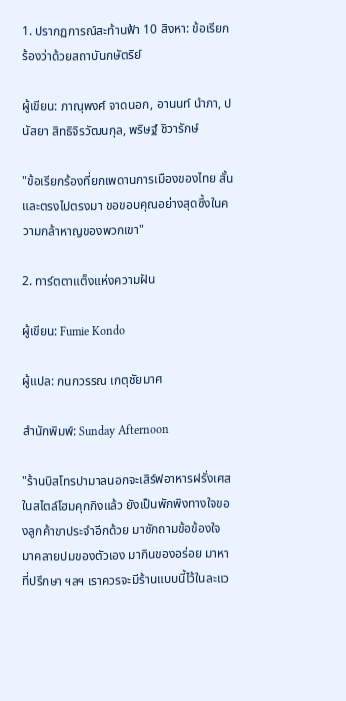1. ปรากฏการณ์สะท้านฟ้า 10 สิงหา: ข้อเรียกร้องว่าด้วยสถาบันกษัตริย์

ผู้เขียน: ภาณุพงศ์ จาดนอก, อานนท์ นำภา, ปนัสยา สิทธิจิรวัฒนกุล, พริษฐ์ ชิวารักษ์

"ข้อเรียกร้องที่ยกเพดานการเมืองของไทย สั้น และตรงไปตรงมา ขอขอบคุณอย่างสุดซึ้งในความกล้าหาญของพวกเขา"

2. ทาร์ตตาแต็งแห่งความฝัน

ผู้เขียน: Fumie Kondo

ผู้แปล: กนกวรรณ เกตุชัยมาศ

สำนักพิมพ์: Sunday Afternoon

"ร้านบิสโทรปามาลนอกจะเสิร์ฟอาหารฝรั่งเศสในสไตล์โฮมคุกกิงแล้ว ยังเป็นพักพิงทางใจของลูกค้าขาประจำอีกด้วย มาซักถามข้อข้องใจ มาคลายปมของตัวเอง มากินของอร่อย มาหาที่ปรึกษา ฯลฯ เราควรจะมีร้านแบบนี้ไว้ในละแว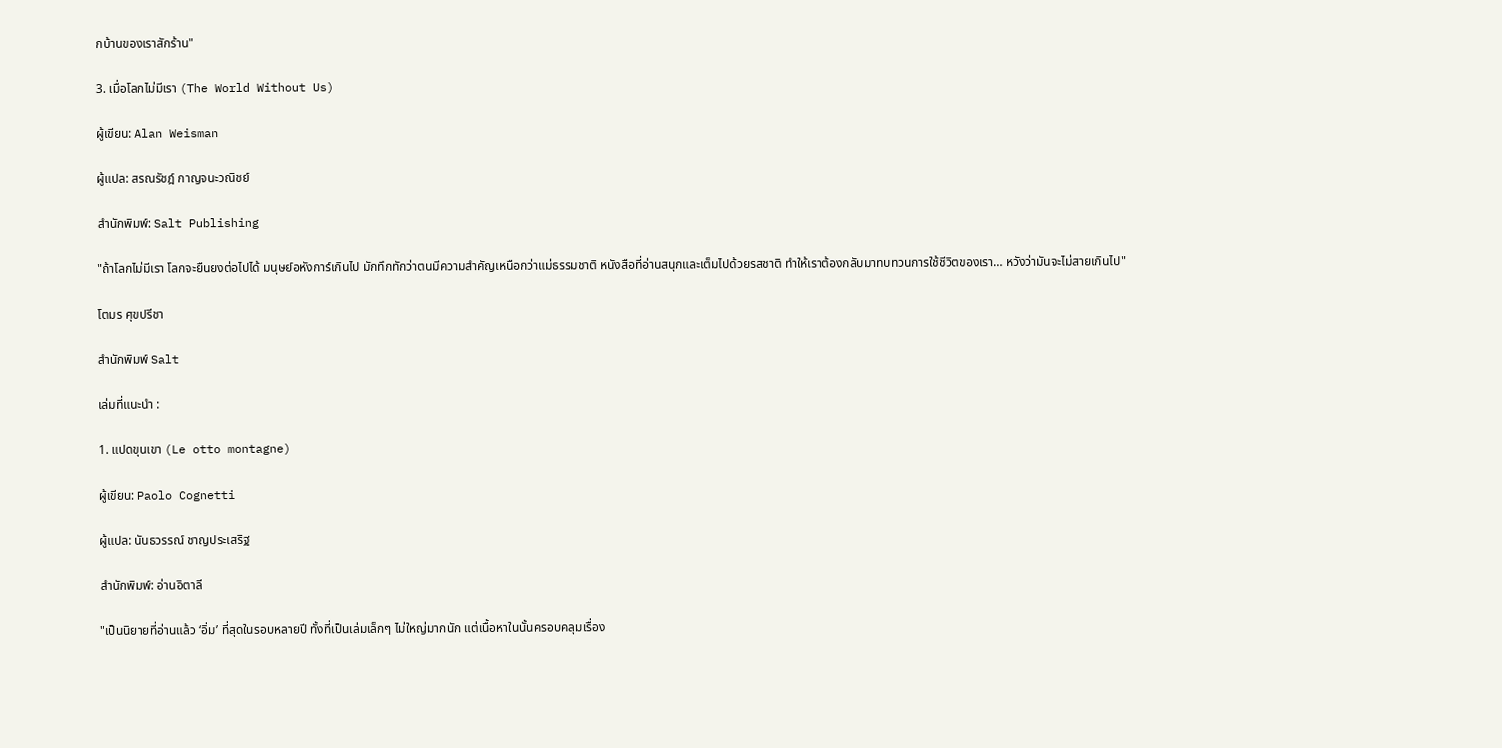กบ้านของเราสักร้าน"

3. เมื่อโลกไม่มีเรา (The World Without Us)

ผู้เขียน: Alan Weisman

ผู้แปล: สรณรัชฎ์ กาญจนะวณิชย์

สำนักพิมพ์: Salt Publishing

"ถ้าโลกไม่มีเรา โลกจะยืนยงต่อไปได้ มนุษย์อหังการ์เกินไป มักทึกทักว่าตนมีความสำคัญเหนือกว่าแม่ธรรมชาติ หนังสือที่อ่านสนุกและเต็มไปด้วยรสชาติ ทำให้เราต้องกลับมาทบทวนการใช้ชีวิตของเรา… หวังว่ามันจะไม่สายเกินไป"

โตมร ศุขปรีชา

สำนักพิมพ์ Salt

เล่มที่แนะนำ :

1. แปดขุนเขา (Le otto montagne)

ผู้เขียน: Paolo Cognetti

ผู้แปล: นันธวรรณ์ ชาญประเสริฐ

สำนักพิมพ์: อ่านอิตาลี

"เป็นนิยายที่อ่านแล้ว ‘อิ่ม’ ที่สุดในรอบหลายปี ทั้งที่เป็นเล่มเล็กๆ ไม่ใหญ่มากนัก แต่เนื้อหาในนั้นครอบคลุมเรื่อง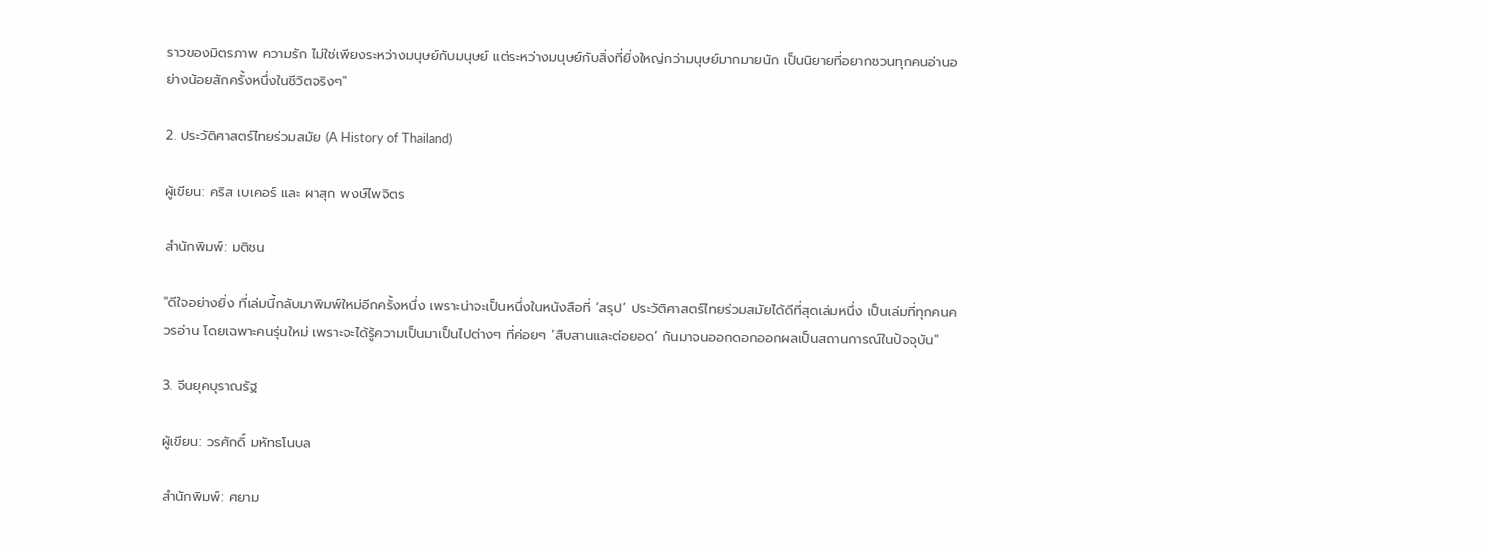ราวของมิตรภาพ ความรัก ไม่ใช่เพียงระหว่างมนุษย์กับมนุษย์ แต่ระหว่างมนุษย์กับสิ่งที่ยิ่งใหญ่กว่ามนุษย์มากมายนัก เป็นนิยายที่อยากชวนทุกคนอ่านอย่างน้อยสักครั้งหนึ่งในชีวิตจริงๆ"

2. ประวัติศาสตร์ไทยร่วมสมัย (A History of Thailand)

ผู้เขียน: คริส เบเคอร์ และ ผาสุก พงษ์ไพจิตร

สำนักพิมพ์: มติชน

"ดีใจอย่างยิ่ง ที่เล่มนี้กลับมาพิมพ์ใหม่อีกครั้งหนึ่ง เพราะน่าจะเป็นหนึ่งในหนังสือที่ ‘สรุป’ ประวัติศาสตร์ไทยร่วมสมัยได้ดีที่สุดเล่มหนึ่ง เป็นเล่มที่ทุกคนควรอ่าน โดยเฉพาะคนรุ่นใหม่ เพราะจะได้รู้ความเป็นมาเป็นไปต่างๆ ที่ค่อยๆ ‘สืบสานและต่อยอด’ กันมาจนออกดอกออกผลเป็นสถานการณ์ในปัจจุบัน"

3. จีนยุคบุราณรัฐ

ผู้เขียน: วรศักดิ์ มหัทธโนบล

สำนักพิมพ์: ศยาม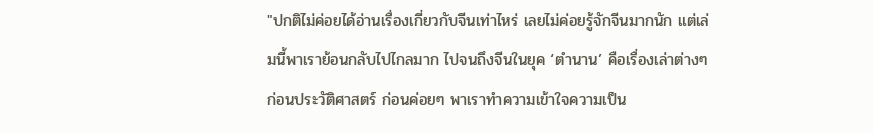"ปกติไม่ค่อยได้อ่านเรื่องเกี่ยวกับจีนเท่าไหร่ เลยไม่ค่อยรู้จักจีนมากนัก แต่เล่มนี้พาเราย้อนกลับไปไกลมาก ไปจนถึงจีนในยุค ‘ตำนาน’ คือเรื่องเล่าต่างๆ ก่อนประวัติศาสตร์ ก่อนค่อยๆ พาเราทำความเข้าใจความเป็น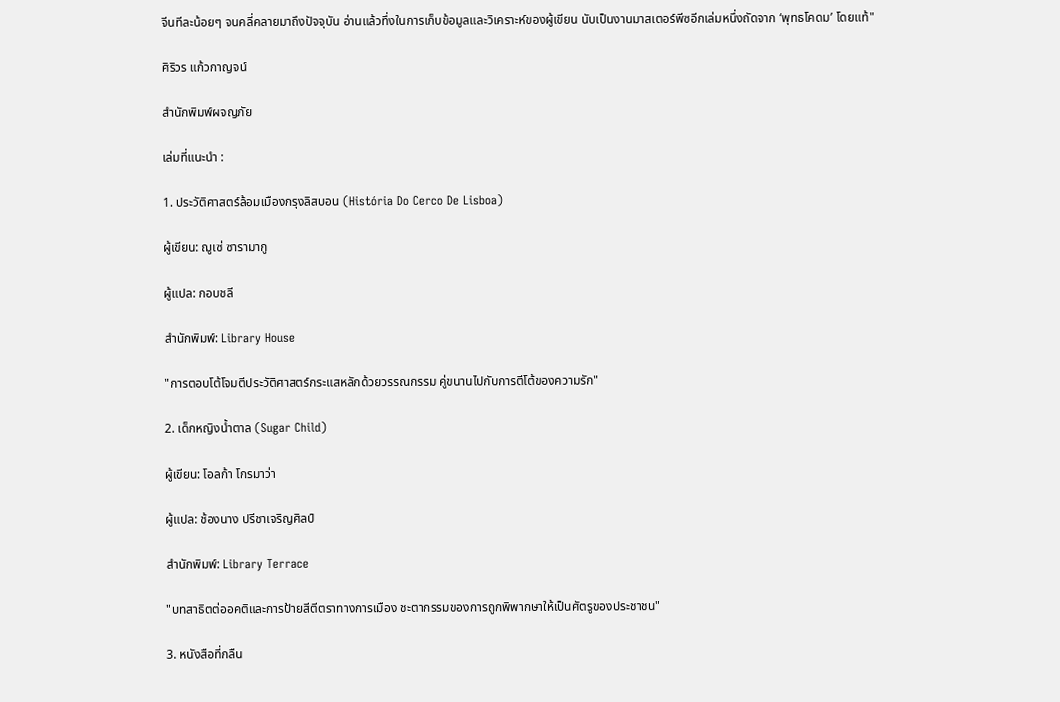จีนทีละน้อยๆ จนคลี่คลายมาถึงปัจจุบัน อ่านแล้วทึ่งในการเก็บข้อมูลและวิเคราะห์ของผู้เขียน นับเป็นงานมาสเตอร์พีซอีกเล่มหนึ่งถัดจาก ‘พุทธโคดม’ โดยแท้"

ศิริวร แก้วกาญจน์

สำนักพิมพ์ผจญภัย

เล่มที่แนะนำ :

1. ประวัติศาสตร์ล้อมเมืองกรุงลิสบอน (História Do Cerco De Lisboa)

ผู้เขียน: ฌูเซ่ ซารามากู

ผู้แปล: กอบชลี

สำนักพิมพ์: Library House

"การตอบโต้โจมตีประวัติศาสตร์กระแสหลักด้วยวรรณกรรม คู่ขนานไปกับการตีโต้ของความรัก"

2. เด็กหญิงน้ำตาล (Sugar Child)

ผู้เขียน: โอลก้า โกรมาว่า

ผู้แปล: ช้องนาง ปรีชาเจริญศิลป์

สำนักพิมพ์: Library Terrace

"บทสาธิตต่ออคติและการป้ายสีตีตราทางการเมือง ชะตากรรมของการถูกพิพากษาให้เป็นศัตรูของประชาชน"

3. หนังสือที่กลืน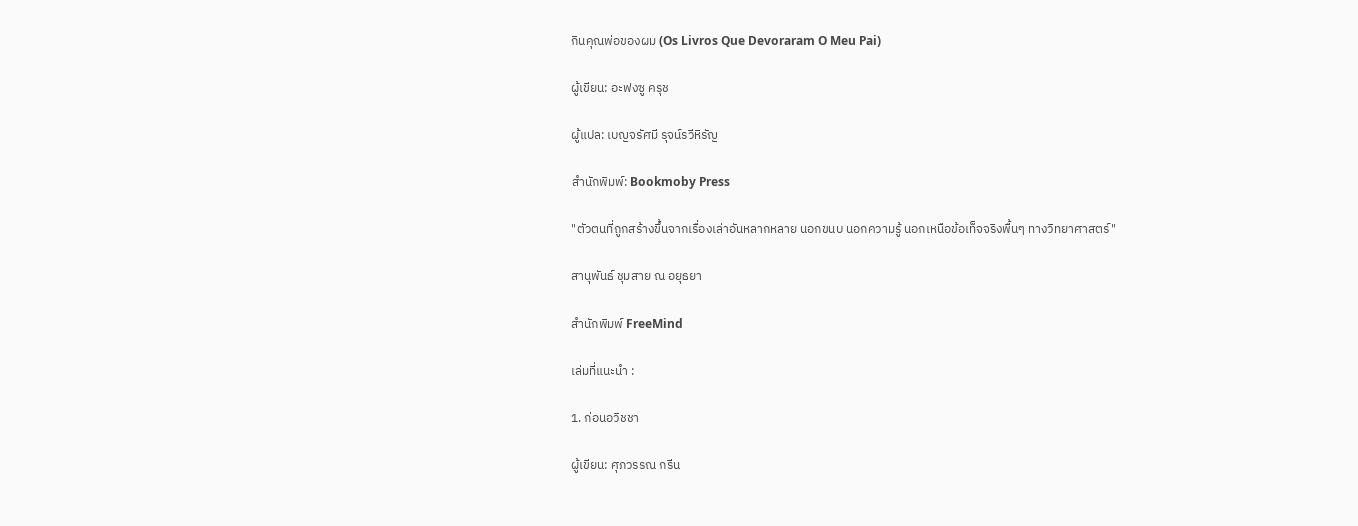กินคุณพ่อของผม (Os Livros Que Devoraram O Meu Pai)

ผู้เขียน: อะฟงซู ครุช

ผู้แปล: เบญจรัศมี รุจน์รวีหิรัญ

สำนักพิมพ์: Bookmoby Press

"ตัวตนที่ถูกสร้างขึ้นจากเรื่องเล่าอันหลากหลาย นอกขนบ นอกความรู้ นอกเหนือข้อเท็จจริงพื้นๆ ทางวิทยาศาสตร์"

สานุพันธ์ ชุมสาย ณ อยุธยา

สำนักพิมพ์ FreeMind

เล่มที่แนะนำ :

1. ก่อนอวิชชา

ผู้เขียน: ศุภวรรณ กรีน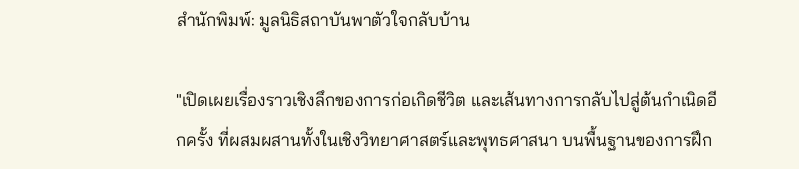สำนักพิมพ์: มูลนิธิสถาบันพาตัวใจกลับบ้าน

"เปิดเผยเรื่องราวเชิงลึกของการก่อเกิดชีวิต และเส้นทางการกลับไปสู่ต้นกำเนิดอีกครั้ง ที่ผสมผสานทั้งในเชิงวิทยาศาสตร์และพุทธศาสนา บนพื้นฐานของการฝึก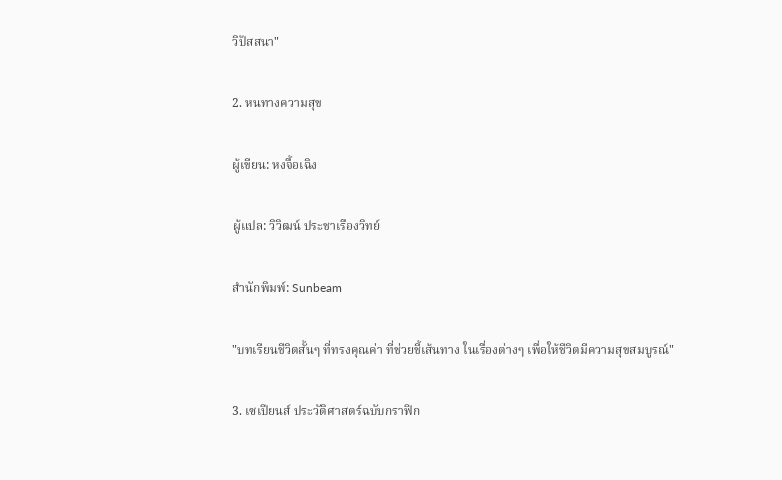วิปัสสนา"

2. หนทางความสุข

ผู้เขียน: หงจื้อเฉิง

ผู้แปล: วิวิฒน์ ประชาเรืองวิทย์

สำนักพิมพ์: Sunbeam

"บทเรียนชีวิตสั้นๆ ที่ทรงคุณค่า ที่ช่วยชี้เส้นทาง ในเรื่องต่างๆ เพื่อให้ชีวิตมีความสุขสมบูรณ์"

3. เซเปียนส์ ประวัติศาสตร์ฉบับกราฟิก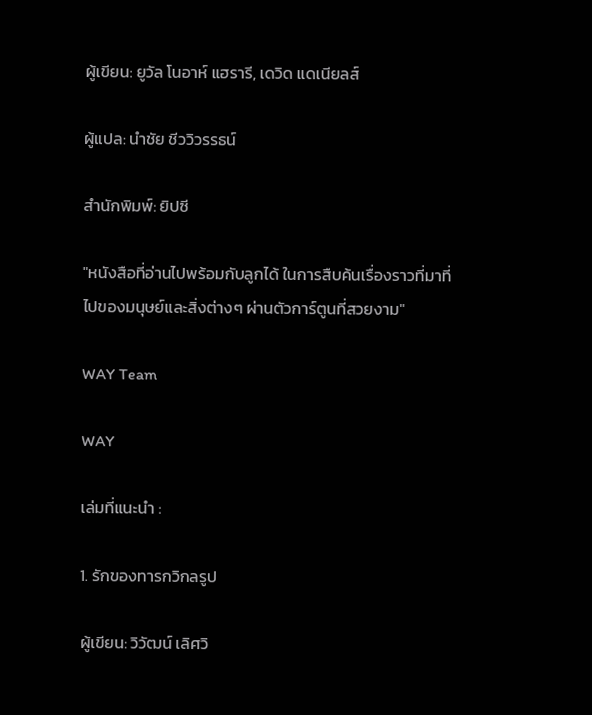ผู้เขียน: ยูวัล โนอาห์ แฮรารี, เดวิด แดเนียลส์

ผู้แปล: นำชัย ชีววิวรรธน์

สำนักพิมพ์: ยิปซี

"หนังสือที่อ่านไปพร้อมกับลูกได้ ในการสืบค้นเรื่องราวที่มาที่ไปของมนุษย์และสิ่งต่างๆ ผ่านตัวการ์ตูนที่สวยงาม"

WAY Team

WAY

เล่มที่แนะนำ :

1. รักของทารกวิกลรูป

ผู้เขียน: วิวัฒน์ เลิศวิ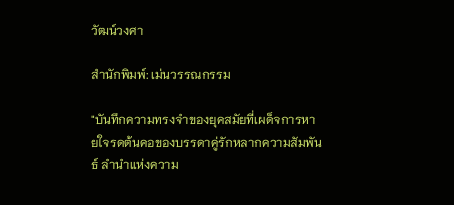วัฒน์วงศา

สำนักพิมพ์: เม่นวรรณกรรม

"บันทึกความทรงจำของยุคสมัยที่เผด็จการหายใจรดต้นคอของบรรดาคู่รักหลากความสัมพันธ์ ลำนำแห่งความ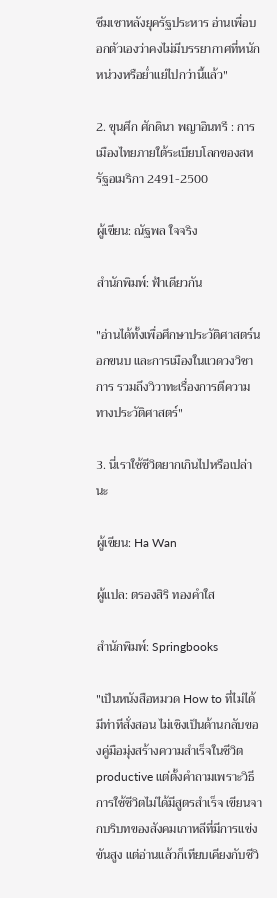ซึมเซาหลังยุครัฐประหาร อ่านเพื่อบอกตัวเองว่าคงไม่มีบรรยากาศที่หนักหน่วงหรือย่ำแย่ไปกว่านี้แล้ว"

2. ขุนศึก ศักดินา พญาอินทรี : การเมืองไทยภายใต้ระเบียบโลกของสหรัฐอเมริกา 2491-2500

ผู้เขียน: ณัฐพล ใจจริง

สำนักพิมพ์: ฟ้าเดียวกัน

"อ่านได้ทั้งเพื่อศึกษาประวัติศาสตร์นอกขนบ และการเมืองในแวดวงวิชาการ รวมถึงวิวาทะเรื่องการตีความทางประวัติศาสตร์"

3. นี่เราใช้ชีวิตยากเกินไปหรือเปล่านะ

ผู้เขียน: Ha Wan

ผู้แปล: ตรองสิริ ทองคำใส

สำนักพิมพ์: Springbooks

"เป็นหนังสือหมวด How to ที่ไม่ได้มีท่าทีสั่งสอน ไม่เชิงเป็นด้านกลับของคู่มือมุ่งสร้างความสำเร็จในชีวิต productive แต่ตั้งคำถามเพราะวิธีการใช้ชีวิตไม่ได้มีสูตรสำเร็จ เขียนจากบริบทของสังคมเกาหลีที่มีการแข่งขันสูง แต่อ่านแล้วก็เทียบเคียงกับชีวิ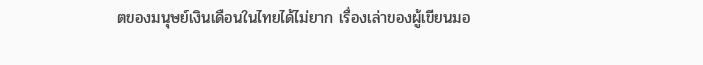ตของมนุษย์เงินเดือนในไทยได้ไม่ยาก เรื่องเล่าของผู้เขียนมอ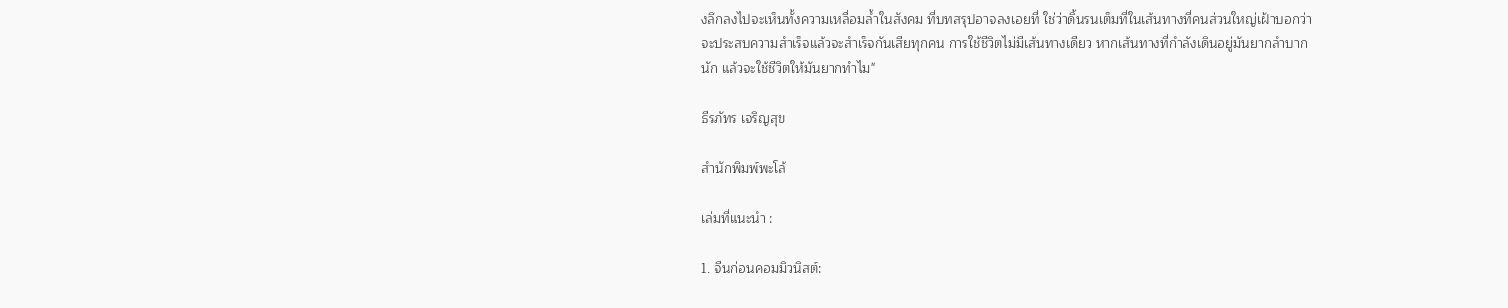งลึกลงไปจะเห็นทั้งความเหลื่อมล้ำในสังคม ที่บทสรุปอาจลงเอยที่ ใช่ว่าดิ้นรนเต็มที่ในเส้นทางที่คนส่วนใหญ่เฝ้าบอกว่าจะประสบความสำเร็จแล้วจะสำเร็จกันเสียทุกคน การใช้ชีวิตไม่มีเส้นทางเดียว หากเส้นทางที่กำลังเดินอยู่มันยากลำบากนัก แล้วจะใช้ชีวิตให้มันยากทำไม"

ธีรภัทร เจริญสุข

สำนักพิมพ์พะโล้

เล่มที่แนะนำ :

1. จีนก่อนคอมมิวนิสต์: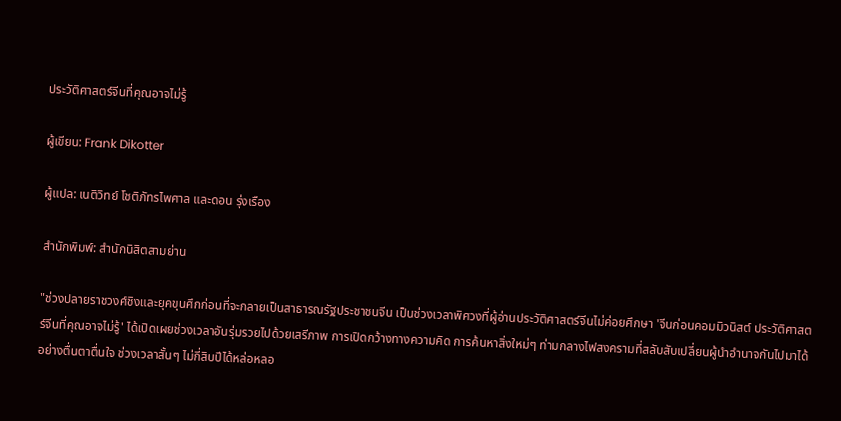ประวัติศาสตร์จีนที่คุณอาจไม่รู้

ผู้เขียน: Frank Dikotter

ผู้แปล: เนติวิทย์ โชติภัทรไพศาล และดอน รุ่งเรือง

สำนักพิมพ์: สำนักนิสิตสามย่าน

"ช่วงปลายราชวงศ์ชิงและยุคขุนศึกก่อนที่จะกลายเป็นสาธารณรัฐประชาชนจีน เป็นช่วงเวลาพิศวงที่ผู้อ่านประวัติศาสตร์จีนไม่ค่อยศึกษา 'จีนก่อนคอมมิวนิสต์ ประวัติศาสตร์จีนที่คุณอาจไม่รู้' ได้เปิดเผยช่วงเวลาอันรุ่มรวยไปด้วยเสรีภาพ การเปิดกว้างทางความคิด การค้นหาสิ่งใหม่ๆ ท่ามกลางไฟสงครามที่สลับสับเปลี่ยนผู้นำอำนาจกันไปมาได้อย่างตื่นตาตื่นใจ ช่วงเวลาสั้นๆ ไม่กี่สิบปีได้หล่อหลอ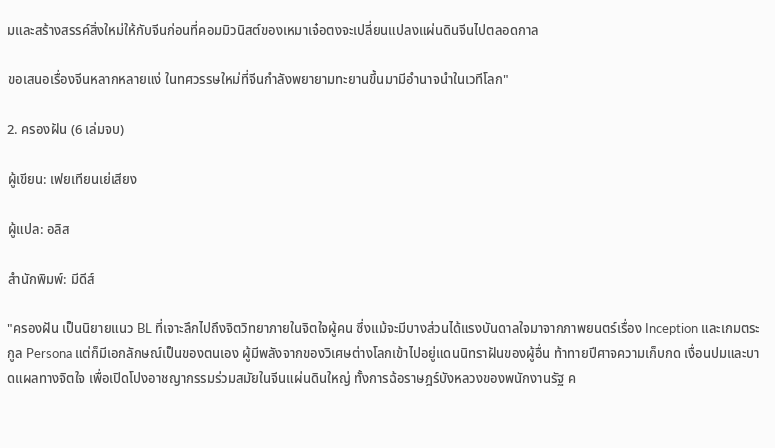มและสร้างสรรค์สิ่งใหม่ให้กับจีนก่อนที่คอมมิวนิสต์ของเหมาเจ๋อตงจะเปลี่ยนแปลงแผ่นดินจีนไปตลอดกาล

ขอเสนอเรื่องจีนหลากหลายแง่ ในทศวรรษใหม่ที่จีนกำลังพยายามทะยานขึ้นมามีอำนาจนำในเวทีโลก"

2. ครองฝัน (6 เล่มจบ)

ผู้เขียน: เฟยเทียนเย่เสียง

ผู้แปล: อลิส

สำนักพิมพ์: มีดีส์

"ครองฝัน เป็นนิยายแนว BL ที่เจาะลึกไปถึงจิตวิทยาภายในจิตใจผู้คน ซึ่งแม้จะมีบางส่วนได้แรงบันดาลใจมาจากภาพยนตร์เรื่อง Inception และเกมตระกูล Persona แต่ก็มีเอกลักษณ์เป็นของตนเอง ผู้มีพลังจากของวิเศษต่างโลกเข้าไปอยู่แดนนิทราฝันของผู้อื่น ท้าทายปีศาจความเก็บกด เงื่อนปมและบาดแผลทางจิตใจ เพื่อเปิดโปงอาชญากรรมร่วมสมัยในจีนแผ่นดินใหญ่ ทั้งการฉ้อราษฎร์บังหลวงของพนักงานรัฐ ค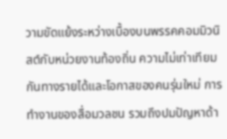วามขัดแย้งระหว่างเบื้องบนพรรคคอมมิวนิสต์กับหน่วยงานท้องถิ่น ความไม่เท่าเทียมกันทางรายได้และโอกาสของคนรุ่นใหม่ การทำงานของสื่อมวลชน รวมถึงปมปัญหาด้า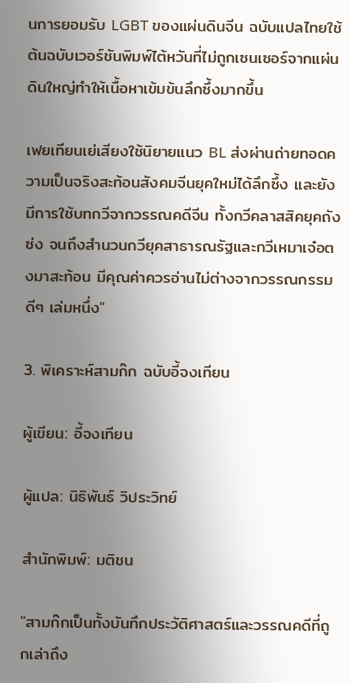นการยอมรับ LGBT ของแผ่นดินจีน ฉบับแปลไทยใช้ต้นฉบับเวอร์ชันพิมพ์ไต้หวันที่ไม่ถูกเซนเซอร์จากแผ่นดินใหญ่ทำให้เนื้อหาเข้มข้นลึกซึ้งมากขึ้น

เฟยเทียนเย่เสียงใช้นิยายแนว BL ส่งผ่านถ่ายทอดความเป็นจริงสะท้อนสังคมจีนยุคใหม่ได้ลึกซึ้ง และยังมีการใช้บทกวีจากวรรณคดีจีน ทั้งกวีคลาสสิคยุคถังซ่ง จนถึงสำนวนกวียุคสาธารณรัฐและกวีเหมาเจ๋อตงมาสะท้อน มีคุณค่าควรอ่านไม่ต่างจากวรรณกรรมดีๆ เล่มหนึ่ง"

3. พิเคราะห์สามก๊ก ฉบับอี้จงเทียน

ผู้เขียน: อี้จงเทียน

ผู้แปล: นิธิพันธ์ วิประวิทย์

สำนักพิมพ์: มติชน

"สามก๊กเป็นทั้งบันทึกประวัติศาสตร์และวรรณคดีที่ถูกเล่าถึง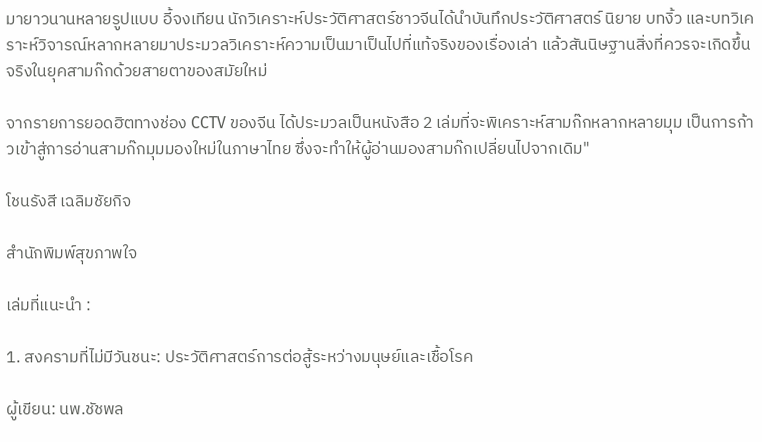มายาวนานหลายรูปแบบ อี้จงเทียน นักวิเคราะห์ประวัติศาสตร์ชาวจีนได้นำบันทึกประวัติศาสตร์ นิยาย บทงิ้ว และบทวิเคราะห์วิจารณ์หลากหลายมาประมวลวิเคราะห์ความเป็นมาเป็นไปที่แท้จริงของเรื่องเล่า แล้วสันนิษฐานสิ่งที่ควรจะเกิดขึ้นจริงในยุคสามก๊กด้วยสายตาของสมัยใหม่

จากรายการยอดฮิตทางช่อง CCTV ของจีน ได้ประมวลเป็นหนังสือ 2 เล่มที่จะพิเคราะห์สามก๊กหลากหลายมุม เป็นการก้าวเข้าสู่การอ่านสามก๊กมุมมองใหม่ในภาษาไทย ซึ่งจะทำให้ผู้อ่านมองสามก๊กเปลี่ยนไปจากเดิม"

โชนรังสี เฉลิมชัยกิจ

สำนักพิมพ์สุขภาพใจ

เล่มที่แนะนำ :

1. สงครามที่ไม่มีวันชนะ: ประวัติศาสตร์การต่อสู้ระหว่างมนุษย์และเชื้อโรค

ผู้เขียน: นพ.ชัชพล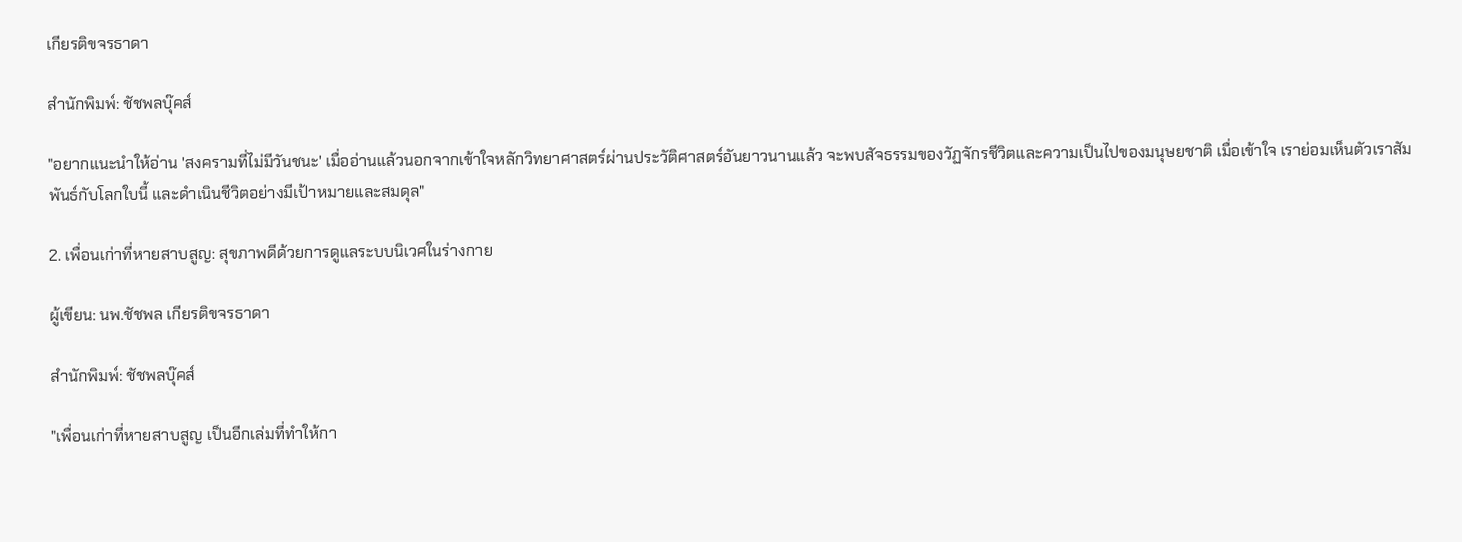เกียรติขจรธาดา

สำนักพิมพ์: ชัชพลบุ๊คส์

"อยากแนะนำให้อ่าน 'สงครามที่ไม่มีวันชนะ' เมื่ออ่านแล้วนอกจากเข้าใจหลักวิทยาศาสตร์ผ่านประวัติศาสตร์อันยาวนานแล้ว จะพบสัจธรรมของวัฏจักรชีวิตและความเป็นไปของมนุษยชาติ เมื่อเข้าใจ เราย่อมเห็นตัวเราสัมพันธ์กับโลกใบนี้ และดำเนินชีวิตอย่างมีเป้าหมายและสมดุล"

2. เพื่อนเก่าที่หายสาบสูญ: สุขภาพดีด้วยการดูแลระบบนิเวศในร่างกาย

ผู้เขียน: นพ.ชัชพล เกียรติขจรธาดา

สำนักพิมพ์: ชัชพลบุ๊คส์

"เพื่อนเก่าที่หายสาบสูญ เป็นอีกเล่มที่ทำให้กา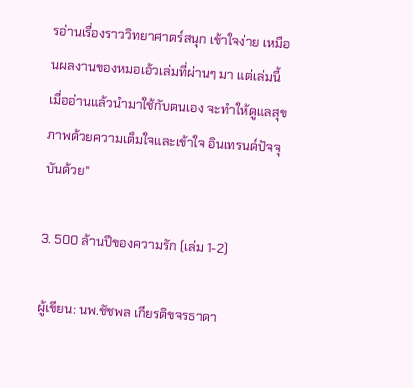รอ่านเรื่องราววิทยาศาตร์สนุก เข้าใจง่าย เหมือนผลงานของหมอเอ้วเล่มที่ผ่านๆ มา แต่เล่มนี้ เมื่ออ่านแล้วนำมาใช้กับตนเอง จะทำให้ดูแลสุขภาพด้วยความเต็มใจและเข้าใจ อินเทรนด์ปัจจุบันด้วย"

3. 500 ล้านปีของความรัก (เล่ม 1-2)

ผู้เขียน: นพ.ชัชพล เกียรติขจรธาดา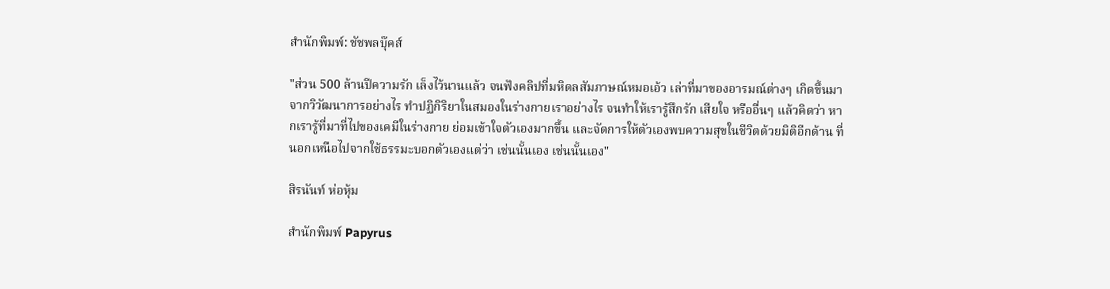สำนักพิมพ์: ชัชพลบุ๊คส์

"ส่วน 500 ล้านปีความรัก เล็งไว้นานแล้ว จนฟังคลิปที่มหิดลสัมภาษณ์หมอเอ้ว เล่าที่มาของอารมณ์ต่างๆ เกิดขึ้นมาจากวิวัฒนาการอย่างไร ทำปฏิกิริยาในสมองในร่างกายเราอย่างไร จนทำให้เรารู้สึกรัก เสียใจ หรืออื่นๆ แล้วคิดว่า หากเรารู้ที่มาที่ไปของเคมีในร่างกาย ย่อมเข้าใจตัวเองมากขึ้น และจัดการให้ตัวเองพบความสุขในชีวิตด้วยมิติอีกด้าน ที่นอกเหนือไปจากใช้ธรรมะบอกตัวเองแต่ว่า เช่นนั้นเอง เช่นนั้นเอง"

สิรนันท์ ห่อหุ้ม

สำนักพิมพ์ Papyrus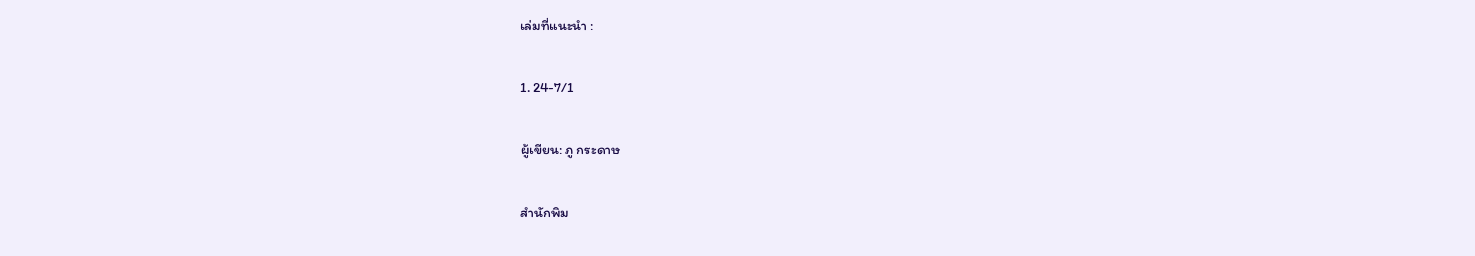เล่มที่แนะนำ :

1. 24-7/1

ผู้เขียน: ภู กระดาษ

สำนักพิม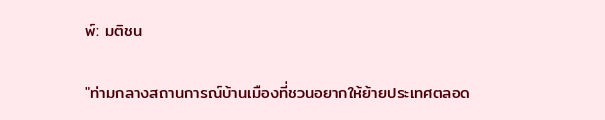พ์: มติชน

"ท่ามกลางสถานการณ์บ้านเมืองที่ชวนอยากให้ย้ายประเทศตลอด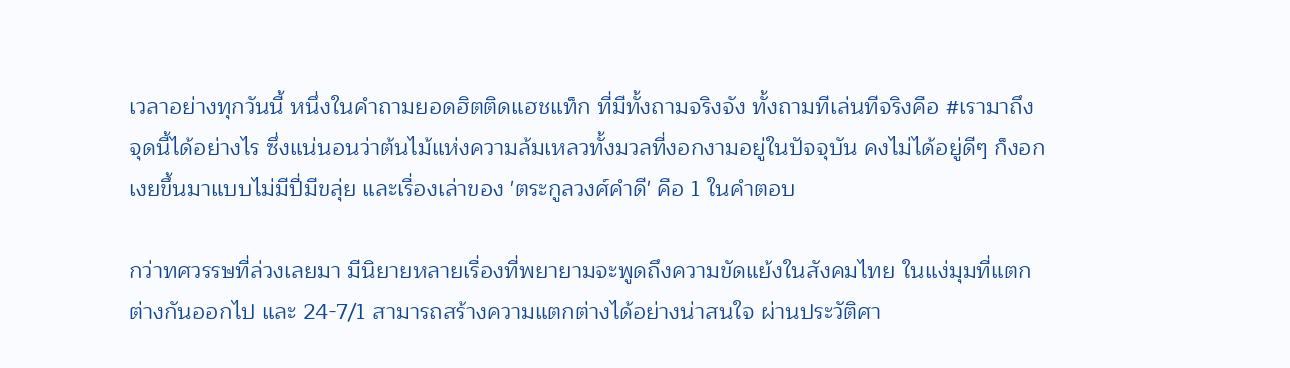เวลาอย่างทุกวันนี้ หนึ่งในคำถามยอดฮิตติดแฮชแท็ก ที่มีทั้งถามจริงจัง ทั้งถามทีเล่นทีจริงคือ #เรามาถึงจุดนี้ได้อย่างไร ซึ่งแน่นอนว่าต้นไม้แห่งความล้มเหลวทั้งมวลที่งอกงามอยู่ในปัจจุบัน คงไม่ได้อยู่ดีๆ ก็งอกเงยขึ้นมาแบบไม่มีปี่มีขลุ่ย และเรื่องเล่าของ 'ตระกูลวงศ์คำดี' คือ 1 ในคำตอบ

กว่าทศวรรษที่ล่วงเลยมา มีนิยายหลายเรื่องที่พยายามจะพูดถึงความขัดแย้งในสังคมไทย ในแง่มุมที่แตกต่างกันออกไป และ 24-7/1 สามารถสร้างความแตกต่างได้อย่างน่าสนใจ ผ่านประวัติศา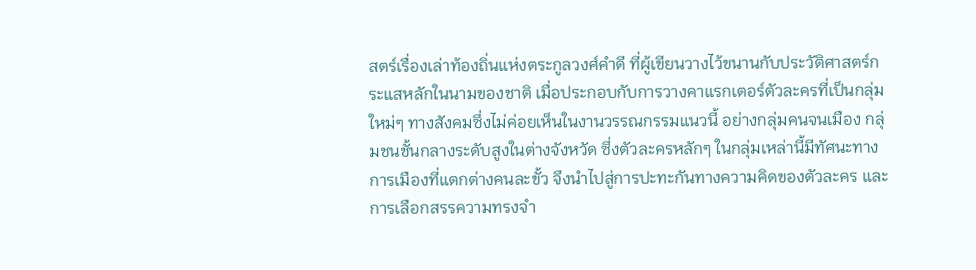สตร์เรื่องเล่าท้องถิ่นแห่งตระกูลวงศ์คำดี ที่ผู้เขียนวางไว้ขนานกับประวัติศาสตร์กระแสหลักในนามของชาติ เมื่อประกอบกับการวางคาแรกเตอร์ตัวละครที่เป็นกลุ่มใหม่ๆ ทางสังคมซึ่งไม่ค่อยเห็นในงานวรรณกรรมแนวนี้ อย่างกลุ่มคนจนเมือง กลุ่มชนชั้นกลางระดับสูงในต่างจังหวัด ซึ่งตัวละครหลักๆ ในกลุ่มเหล่านี้มีทัศนะทางการเมืองที่แตกต่างคนละขั้ว จึงนำไปสู่การปะทะกันทางความคิดของตัวละคร และการเลือกสรรความทรงจำ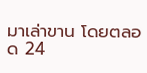มาเล่าขาน โดยตลอด 24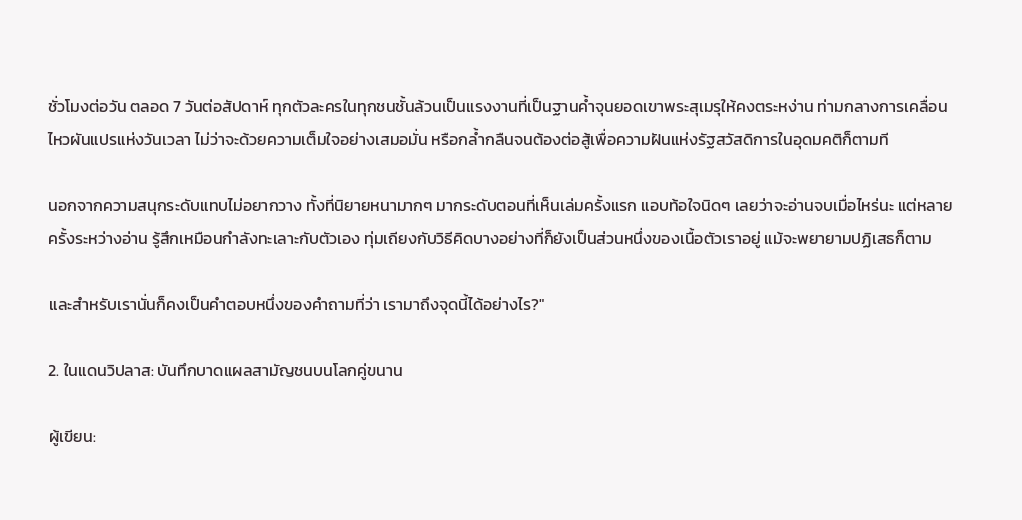ชั่วโมงต่อวัน ตลอด 7 วันต่อสัปดาห์ ทุกตัวละครในทุกชนชั้นล้วนเป็นแรงงานที่เป็นฐานค้ำจุนยอดเขาพระสุเมรุให้คงตระหง่าน ท่ามกลางการเคลื่อนไหวผันแปรแห่งวันเวลา ไม่ว่าจะด้วยความเต็มใจอย่างเสมอมั่น หรือกล้ำกลืนจนต้องต่อสู้เพื่อความฝันแห่งรัฐสวัสดิการในอุดมคติก็ตามที

นอกจากความสนุกระดับแทบไม่อยากวาง ทั้งที่นิยายหนามากๆ มากระดับตอนที่เห็นเล่มครั้งแรก แอบท้อใจนิดๆ เลยว่าจะอ่านจบเมื่อไหร่นะ แต่หลายครั้งระหว่างอ่าน รู้สึกเหมือนกำลังทะเลาะกับตัวเอง ทุ่มเถียงกับวิธีคิดบางอย่างที่ก็ยังเป็นส่วนหนึ่งของเนื้อตัวเราอยู่ แม้จะพยายามปฏิเสธก็ตาม

และสำหรับเรานั่นก็คงเป็นคำตอบหนึ่งของคำถามที่ว่า เรามาถึงจุดนี้ได้อย่างไร?"

2. ในแดนวิปลาส: บันทึกบาดแผลสามัญชนบนโลกคู่ขนาน

ผู้เขียน: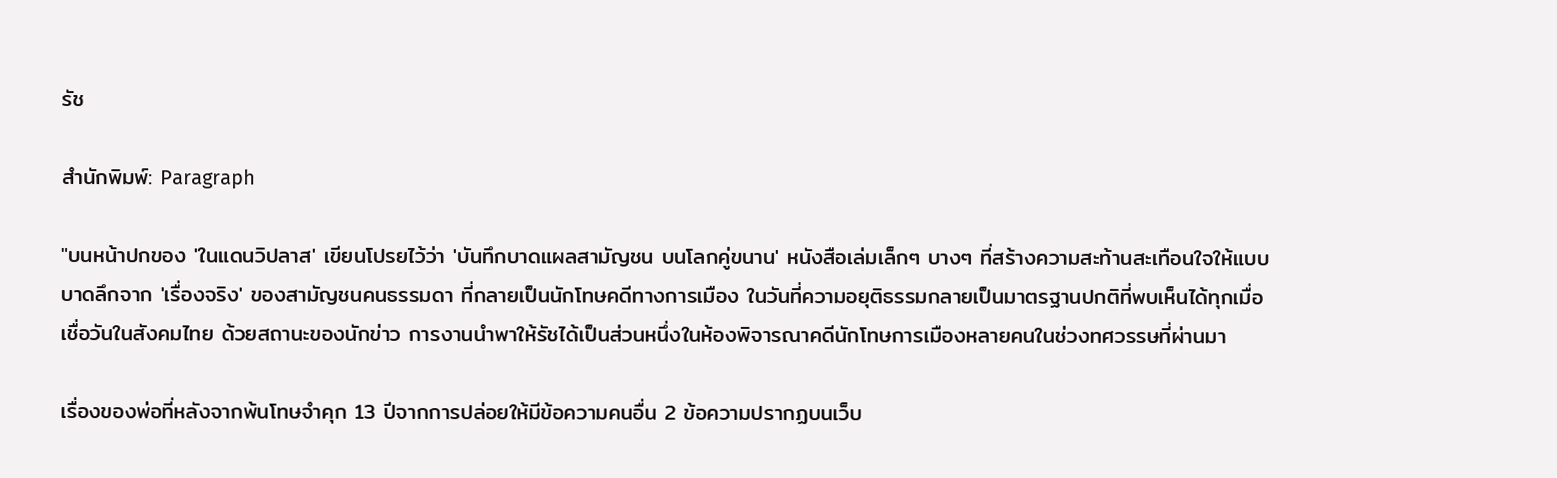รัช

สำนักพิมพ์: Paragraph

"บนหน้าปกของ 'ในแดนวิปลาส' เขียนโปรยไว้ว่า 'บันทึกบาดแผลสามัญชน บนโลกคู่ขนาน' หนังสือเล่มเล็กๆ บางๆ ที่สร้างความสะท้านสะเทือนใจให้แบบบาดลึกจาก 'เรื่องจริง' ของสามัญชนคนธรรมดา ที่กลายเป็นนักโทษคดีทางการเมือง ในวันที่ความอยุติธรรมกลายเป็นมาตรฐานปกติที่พบเห็นได้ทุกเมื่อเชื่อวันในสังคมไทย ด้วยสถานะของนักข่าว การงานนำพาให้รัชได้เป็นส่วนหนึ่งในห้องพิจารณาคดีนักโทษการเมืองหลายคนในช่วงทศวรรษที่ผ่านมา

เรื่องของพ่อที่หลังจากพ้นโทษจำคุก 13 ปีจากการปล่อยให้มีข้อความคนอื่น 2 ข้อความปรากฏบนเว็บ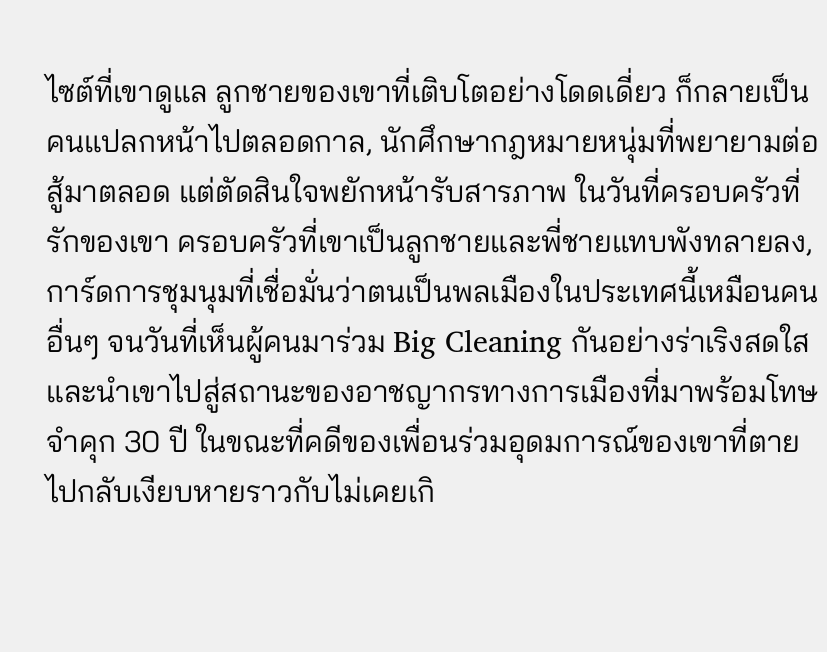ไซต์ที่เขาดูแล ลูกชายของเขาที่เติบโตอย่างโดดเดี่ยว ก็กลายเป็นคนแปลกหน้าไปตลอดกาล, นักศึกษากฎหมายหนุ่มที่พยายามต่อสู้มาตลอด แต่ตัดสินใจพยักหน้ารับสารภาพ ในวันที่ครอบครัวที่รักของเขา ครอบครัวที่เขาเป็นลูกชายและพี่ชายแทบพังทลายลง, การ์ดการชุมนุมที่เชื่อมั่นว่าตนเป็นพลเมืองในประเทศนี้เหมือนคนอื่นๆ จนวันที่เห็นผู้คนมาร่วม Big Cleaning กันอย่างร่าเริงสดใส และนำเขาไปสู่สถานะของอาชญากรทางการเมืองที่มาพร้อมโทษจำคุก 30 ปี ในขณะที่คดีของเพื่อนร่วมอุดมการณ์ของเขาที่ตายไปกลับเงียบหายราวกับไม่เคยเกิ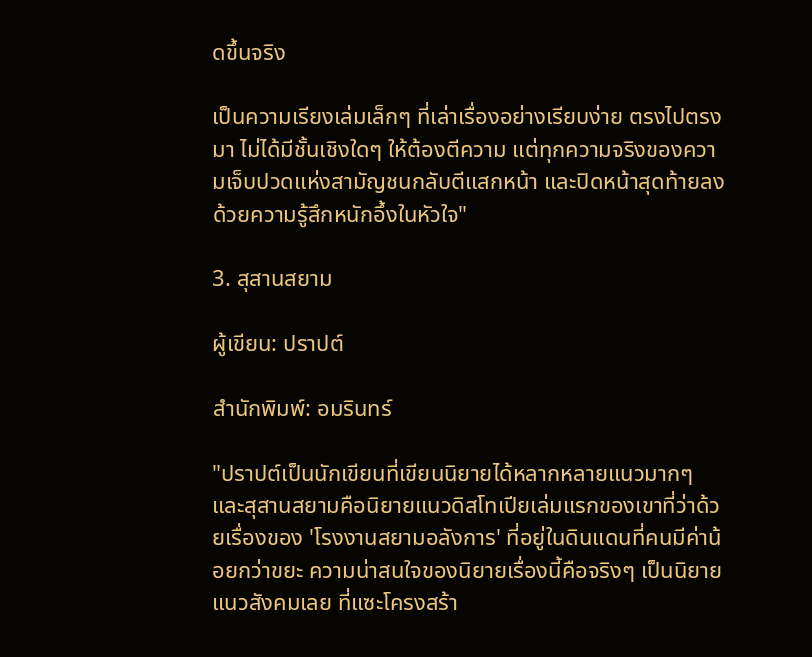ดขึ้นจริง

เป็นความเรียงเล่มเล็กๆ ที่เล่าเรื่องอย่างเรียบง่าย ตรงไปตรงมา ไม่ได้มีชั้นเชิงใดๆ ให้ต้องตีความ แต่ทุกความจริงของความเจ็บปวดแห่งสามัญชนกลับตีแสกหน้า และปิดหน้าสุดท้ายลงด้วยความรู้สึกหนักอึ้งในหัวใจ"

3. สุสานสยาม

ผู้เขียน: ปราปต์

สำนักพิมพ์: อมรินทร์

"ปราปต์เป็นนักเขียนที่เขียนนิยายได้หลากหลายแนวมากๆ และสุสานสยามคือนิยายแนวดิสโทเปียเล่มแรกของเขาที่ว่าด้วยเรื่องของ 'โรงงานสยามอลังการ' ที่อยู่ในดินแดนที่คนมีค่าน้อยกว่าขยะ ความน่าสนใจของนิยายเรื่องนี้คือจริงๆ เป็นนิยายแนวสังคมเลย ที่แซะโครงสร้า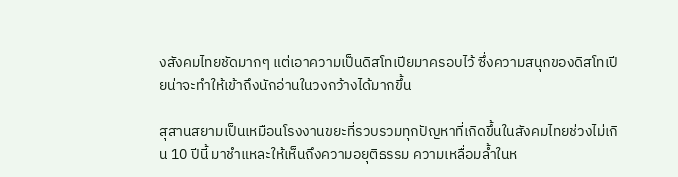งสังคมไทยชัดมากๆ แต่เอาความเป็นดิสโทเปียมาครอบไว้ ซึ่งความสนุกของดิสโทเปียน่าจะทำให้เข้าถึงนักอ่านในวงกว้างได้มากขึ้น

สุสานสยามเป็นเหมือนโรงงานขยะที่รวบรวมทุกปัญหาที่เกิดขึ้นในสังคมไทยช่วงไม่เกิน 10 ปีนี้ มาชำแหละให้เห็นถึงความอยุติธรรม ความเหลื่อมล้ำในห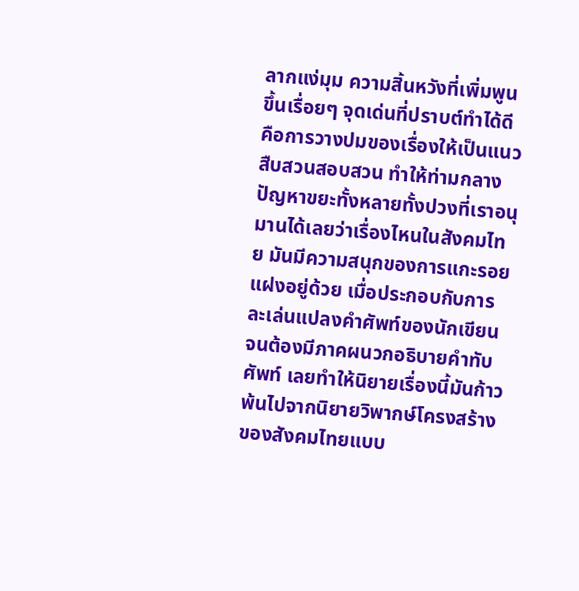ลากแง่มุม ความสิ้นหวังที่เพิ่มพูนขึ้นเรื่อยๆ จุดเด่นที่ปราบต์ทำได้ดีคือการวางปมของเรื่องให้เป็นแนวสืบสวนสอบสวน ทำให้ท่ามกลางปัญหาขยะทั้งหลายทั้งปวงที่เราอนุมานได้เลยว่าเรื่องไหนในสังคมไทย มันมีความสนุกของการแกะรอยแฝงอยู่ด้วย เมื่อประกอบกับการละเล่นแปลงคำศัพท์ของนักเขียน จนต้องมีภาคผนวกอธิบายคำทับศัพท์ เลยทำให้นิยายเรื่องนี้มันก้าวพ้นไปจากนิยายวิพากษ์โครงสร้างของสังคมไทยแบบ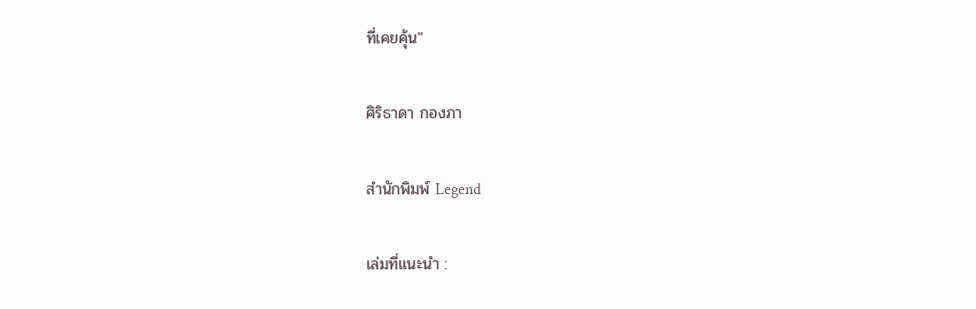ที่เคยคุ้น"

ศิริธาดา กองภา

สำนักพิมพ์ Legend

เล่มที่แนะนำ :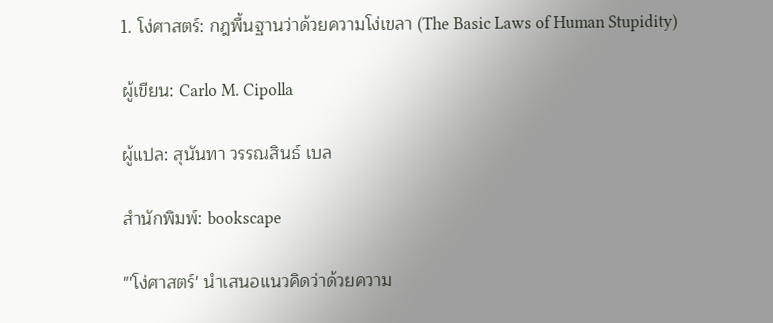1. โง่ศาสตร์: กฎพื้นฐานว่าด้วยความโง่เขลา (The Basic Laws of Human Stupidity)

ผู้เขียน: Carlo M. Cipolla

ผู้แปล: สุนันทา วรรณสินธ์ เบล

สำนักพิมพ์: bookscape

"'โง่ศาสตร์' นำเสนอแนวคิดว่าด้วยความ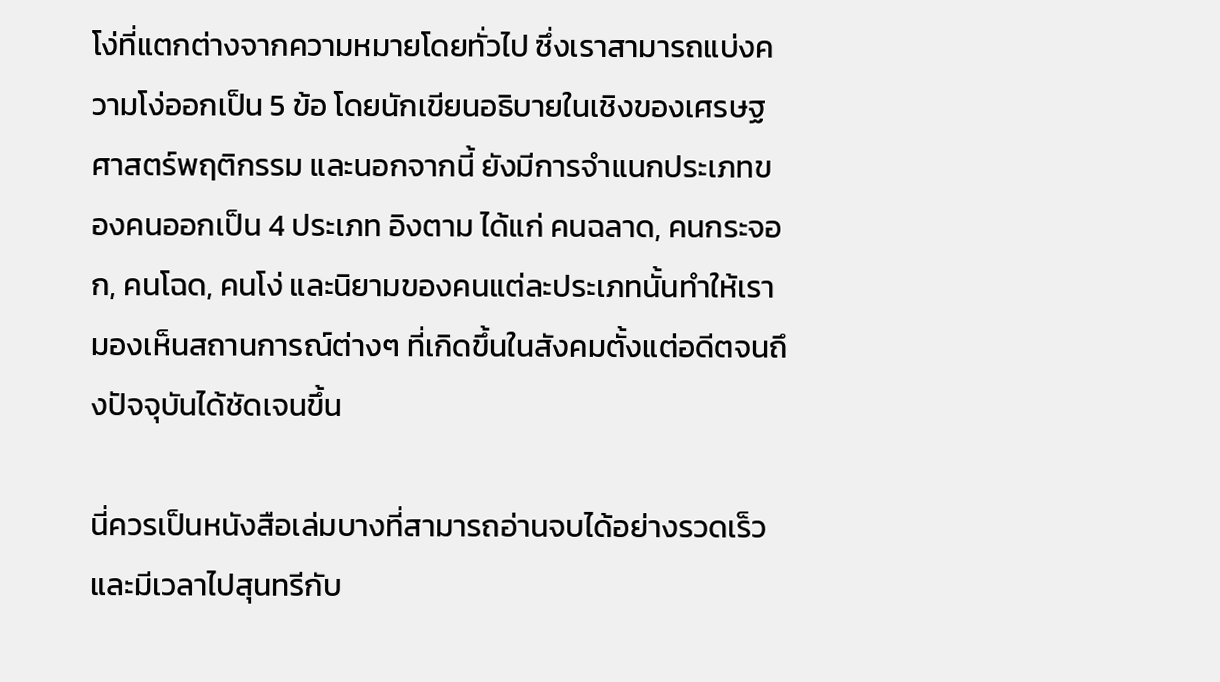โง่ที่แตกต่างจากความหมายโดยทั่วไป ซึ่งเราสามารถแบ่งความโง่ออกเป็น 5 ข้อ โดยนักเขียนอธิบายในเชิงของเศรษฐศาสตร์พฤติกรรม และนอกจากนี้ ยังมีการจำแนกประเภทของคนออกเป็น 4 ประเภท อิงตาม ได้แก่ คนฉลาด, คนกระจอก, คนโฉด, คนโง่ และนิยามของคนแต่ละประเภทนั้นทำให้เรามองเห็นสถานการณ์ต่างๆ ที่เกิดขึ้นในสังคมตั้งแต่อดีตจนถึงปัจจุบันได้ชัดเจนขึ้น

นี่ควรเป็นหนังสือเล่มบางที่สามารถอ่านจบได้อย่างรวดเร็วและมีเวลาไปสุนทรีกับ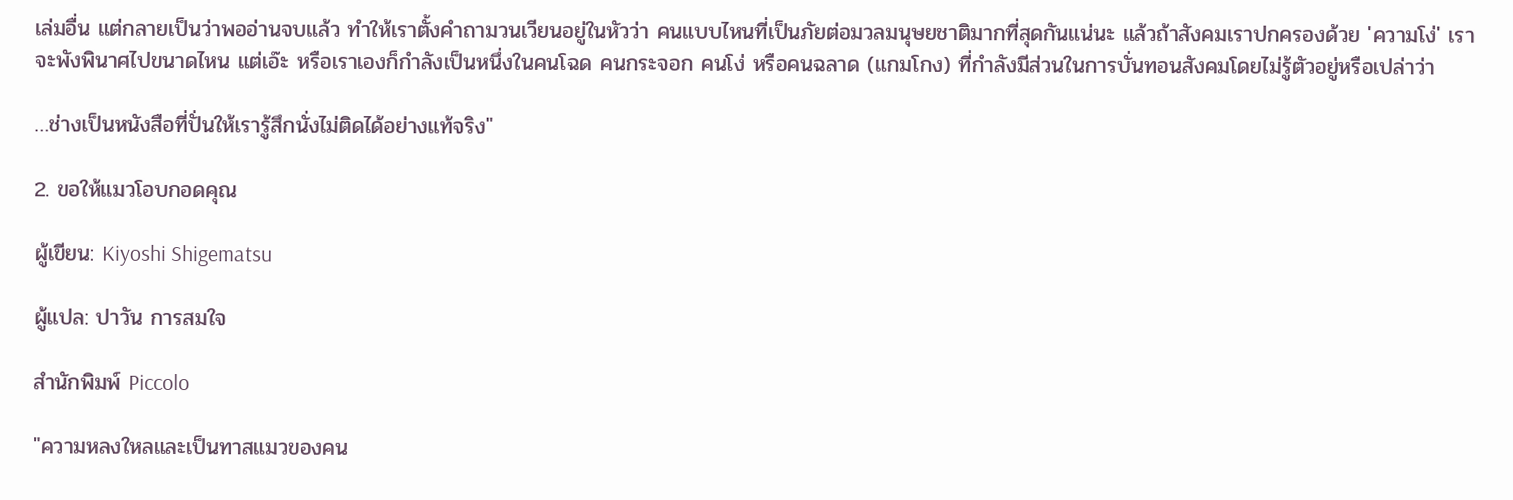เล่มอื่น แต่กลายเป็นว่าพออ่านจบแล้ว ทำให้เราตั้งคำถามวนเวียนอยู่ในหัวว่า คนแบบไหนที่เป็นภัยต่อมวลมนุษยชาติมากที่สุดกันแน่นะ แล้วถ้าสังคมเราปกครองด้วย 'ความโง่' เราจะพังพินาศไปขนาดไหน แต่เอ๊ะ หรือเราเองก็กำลังเป็นหนึ่งในคนโฉด คนกระจอก คนโง่ หรือคนฉลาด (แกมโกง) ที่กำลังมีส่วนในการบั่นทอนสังคมโดยไม่รู้ตัวอยู่หรือเปล่าว่า

…ช่างเป็นหนังสือที่ปั่นให้เรารู้สึกนั่งไม่ติดได้อย่างแท้จริง"

2. ขอให้แมวโอบกอดคุณ

ผู้เขียน: Kiyoshi Shigematsu

ผู้แปล: ปาวัน การสมใจ

สำนักพิมพ์ Piccolo

"ความหลงใหลและเป็นทาสแมวของคน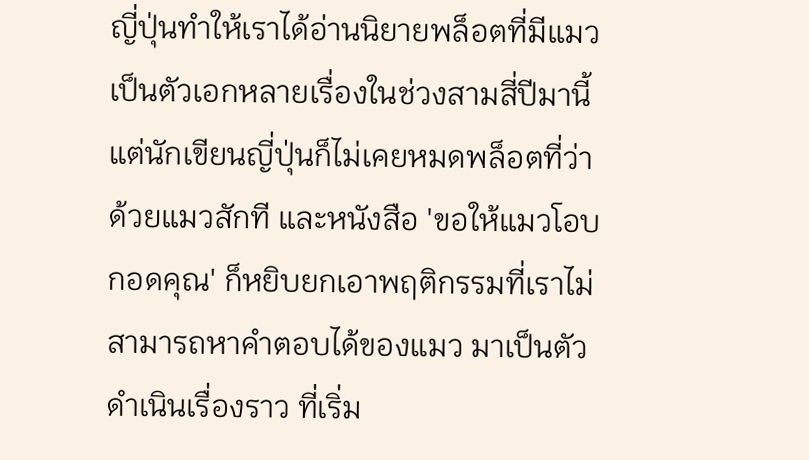ญี่ปุ่นทำให้เราได้อ่านนิยายพล็อตที่มีแมวเป็นตัวเอกหลายเรื่องในช่วงสามสี่ปีมานี้ แต่นักเขียนญี่ปุ่นก็ไม่เคยหมดพล็อตที่ว่าด้วยแมวสักที และหนังสือ 'ขอให้แมวโอบกอดคุณ' ก็หยิบยกเอาพฤติกรรมที่เราไม่สามารถหาคำตอบได้ของแมว มาเป็นตัวดำเนินเรื่องราว ที่เริ่ม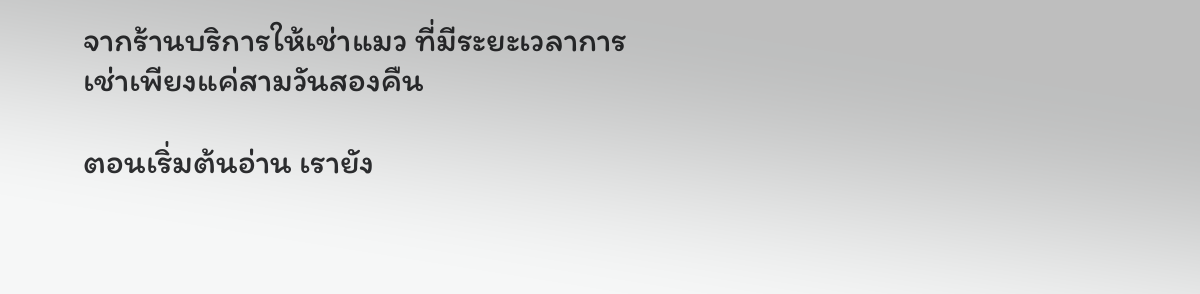จากร้านบริการให้เช่าแมว ที่มีระยะเวลาการเช่าเพียงแค่สามวันสองคืน

ตอนเริ่มต้นอ่าน เรายัง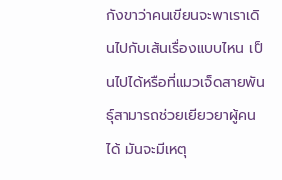กังขาว่าคนเขียนจะพาเราเดินไปกับเส้นเรื่องแบบไหน เป็นไปได้หรือที่แมวเจ็ดสายพันธุ์สามารถช่วยเยียวยาผู้คนได้ มันจะมีเหตุ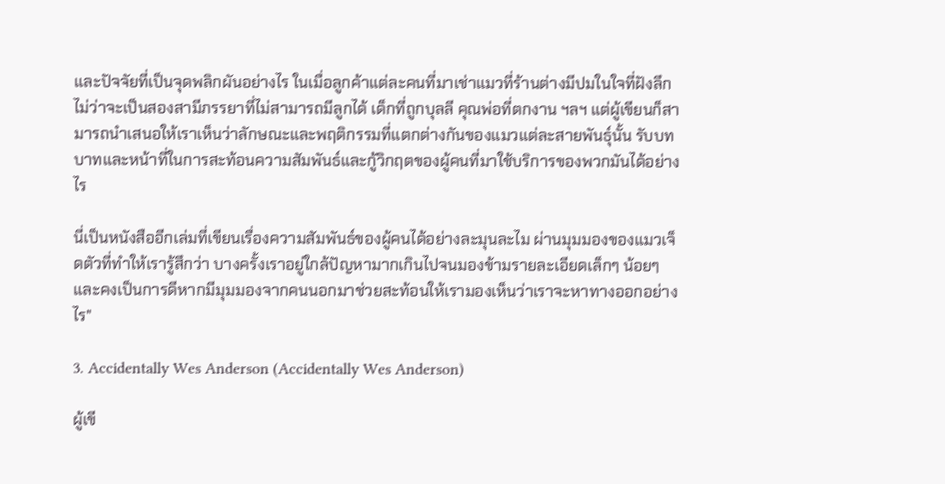และปัจจัยที่เป็นจุดพลิกผันอย่างไร ในเมื่อลูกค้าแต่ละคนที่มาเช่าแมวที่ร้านต่างมีปมในใจที่ฝังลึก ไม่ว่าจะเป็นสองสามีภรรยาที่ไม่สามารถมีลูกได้ เด็กที่ถูกบุลลี คุณพ่อที่ตกงาน ฯลฯ แต่ผู้เขียนก็สามารถนำเสนอให้เราเห็นว่าลักษณะและพฤติกรรมที่แตกต่างกันของแมวแต่ละสายพันธุ์นั้น รับบทบาทและหน้าที่ในการสะท้อนความสัมพันธ์และกู้วิกฤตของผู้คนที่มาใช้บริการของพวกมันได้อย่างไร

นี่เป็นหนังสืออีกเล่มที่เขียนเรื่องความสัมพันธ์ของผู้คนได้อย่างละมุนละไม ผ่านมุมมองของแมวเจ็ดตัวที่ทำให้เรารู้สึกว่า บางครั้งเราอยู่ใกล้ปัญหามากเกินไปจนมองข้ามรายละเอียดเล็กๆ น้อยๆ และคงเป็นการดีหากมีมุมมองจากคนนอกมาช่วยสะท้อนให้เรามองเห็นว่าเราจะหาทางออกอย่างไร"

3. Accidentally Wes Anderson (Accidentally Wes Anderson)

ผู้เขี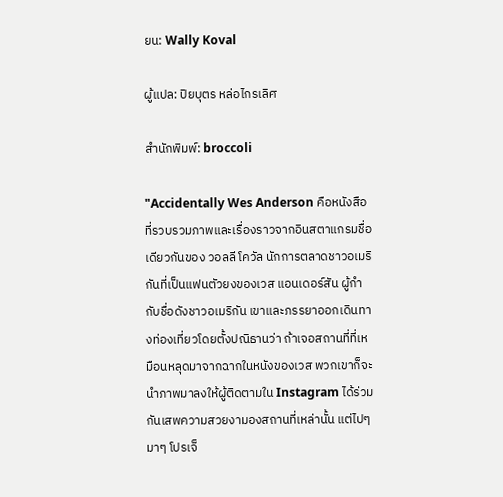ยน: Wally Koval

ผู้แปล: ปิยบุตร หล่อไกรเลิศ

สำนักพิมพ์: broccoli

"Accidentally Wes Anderson คือหนังสือที่รวบรวมภาพและเรื่องราวจากอินสตาแกรมชื่อเดียวกันของ วอลลี โควัล นักการตลาดชาวอเมริกันที่เป็นแฟนตัวยงของเวส แอนเดอร์สัน ผู้กำกับชื่อดังชาวอเมริกัน เขาและภรรยาออกเดินทางท่องเที่ยวโดยตั้งปณิธานว่า ถ้าเจอสถานที่ที่เหมือนหลุดมาจากฉากในหนังของเวส พวกเขาก็จะนำภาพมาลงให้ผู้ติดตามใน Instagram ได้ร่วมกันเสพความสวยงามองสถานที่เหล่านั้น แต่ไปๆ มาๆ โปรเจ็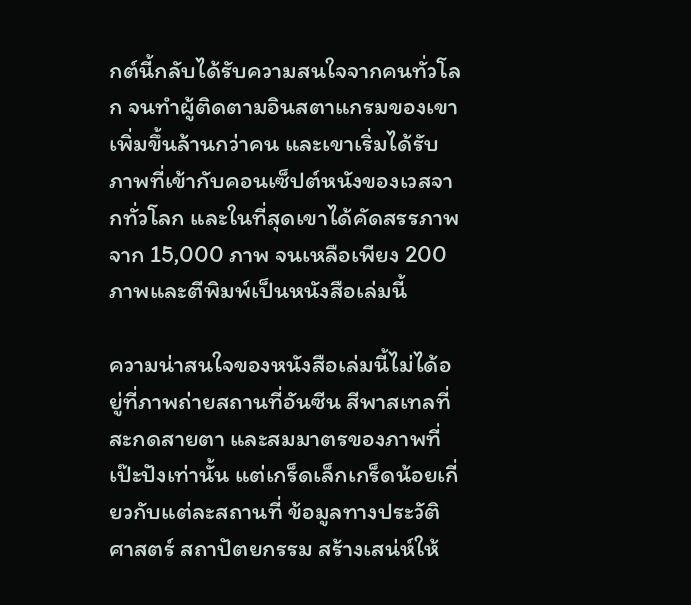กต์นี้กลับได้รับความสนใจจากคนทั่วโลก จนทำผู้ติดตามอินสตาแกรมของเขาเพิ่มขึ้นล้านกว่าคน และเขาเริ่มได้รับภาพที่เข้ากับคอนเซ็ปต์หนังของเวสจากทั่วโลก และในที่สุดเขาได้คัดสรรภาพจาก 15,000 ภาพ จนเหลือเพียง 200 ภาพและตีพิมพ์เป็นหนังสือเล่มนี้

ความน่าสนใจของหนังสือเล่มนี้ไม่ได้อยู่ที่ภาพถ่ายสถานที่อันซีน สีพาสเทลที่สะกดสายตา และสมมาตรของภาพที่เป๊ะปังเท่านั้น แต่เกร็ดเล็กเกร็ดน้อยเกี่ยวกับแต่ละสถานที่ ข้อมูลทางประวัติศาสตร์ สถาปัตยกรรม สร้างเสน่ห์ให้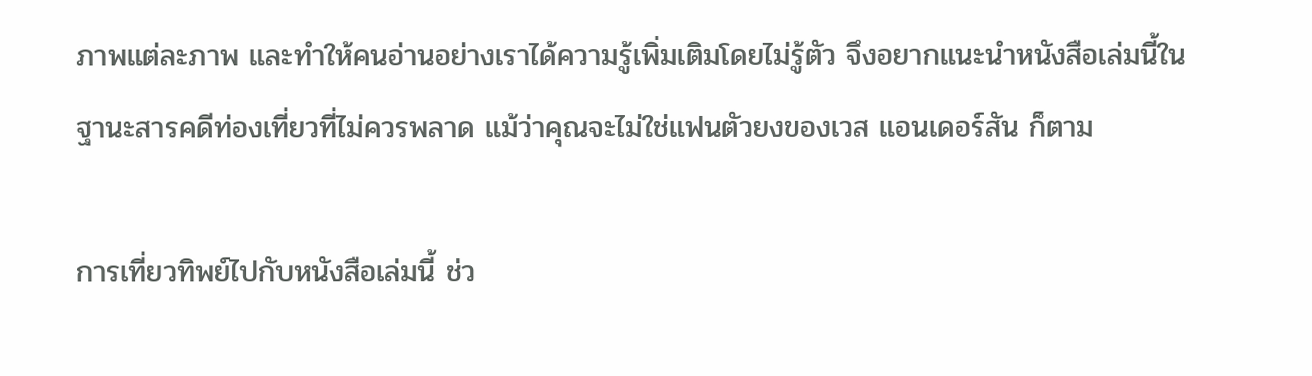ภาพแต่ละภาพ และทำให้คนอ่านอย่างเราได้ความรู้เพิ่มเติมโดยไม่รู้ตัว จึงอยากแนะนำหนังสือเล่มนี้ในฐานะสารคดีท่องเที่ยวที่ไม่ควรพลาด แม้ว่าคุณจะไม่ใช่แฟนตัวยงของเวส แอนเดอร์สัน ก็ตาม

การเที่ยวทิพย์ไปกับหนังสือเล่มนี้ ช่ว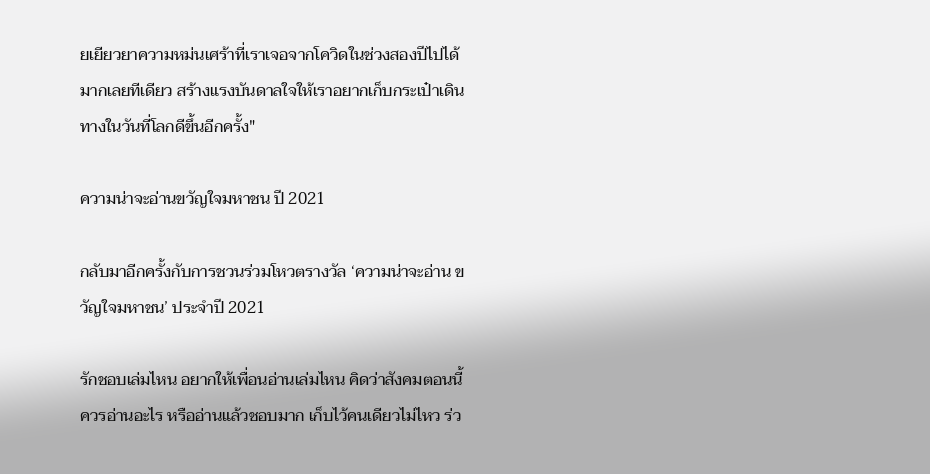ยเยียวยาความหม่นเศร้าที่เราเจอจากโควิดในช่วงสองปีไปได้มากเลยทีเดียว สร้างแรงบันดาลใจให้เราอยากเก็บกระเป๋าเดินทางในวันที่โลกดีขึ้นอีกครั้ง"

ความน่าจะอ่านขวัญใจมหาชน ปี 2021

กลับมาอีกครั้งกับการชวนร่วมโหวตรางวัล ‘ความน่าจะอ่าน ขวัญใจมหาชน’ ประจำปี 2021

รักชอบเล่มไหน อยากให้เพื่อนอ่านเล่มไหน คิดว่าสังคมตอนนี้ควรอ่านอะไร หรืออ่านแล้วชอบมาก เก็บไว้คนเดียวไม่ไหว ร่ว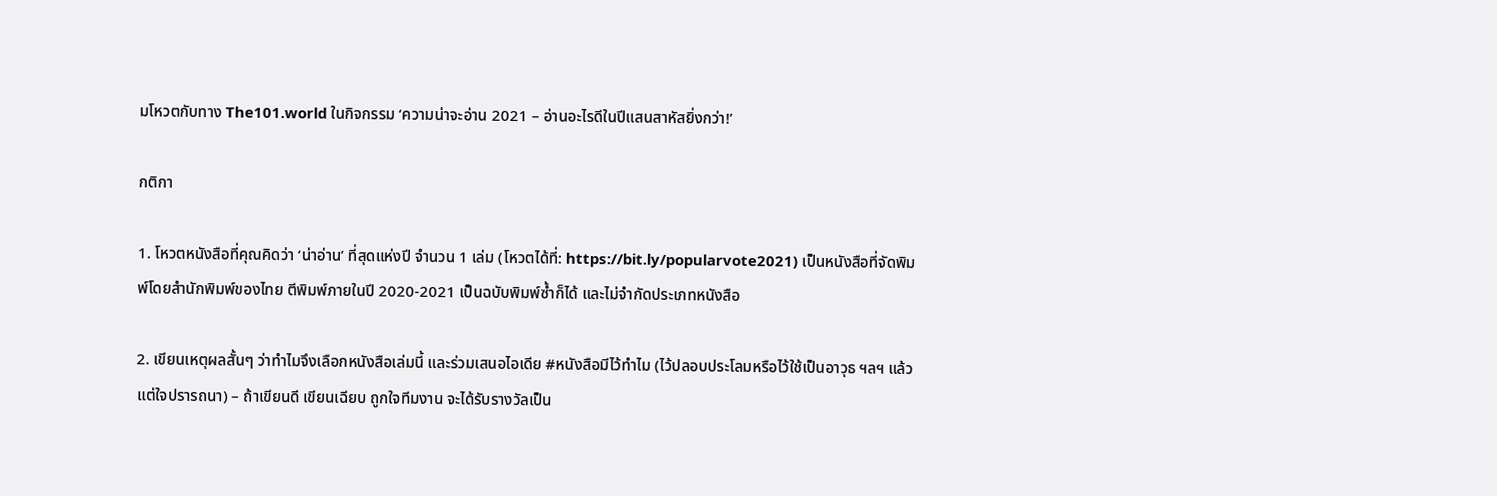มโหวตกับทาง The101.world ในกิจกรรม ‘ความน่าจะอ่าน 2021 – อ่านอะไรดีในปีแสนสาหัสยิ่งกว่า!’

กติกา

1. โหวตหนังสือที่คุณคิดว่า ‘น่าอ่าน’ ที่สุดแห่งปี จำนวน 1 เล่ม (โหวตได้ที่: https://bit.ly/popularvote2021) เป็นหนังสือที่จัดพิมพ์โดยสำนักพิมพ์ของไทย ตีพิมพ์ภายในปี 2020-2021 เป็นฉบับพิมพ์ซ้ำก็ได้ และไม่จำกัดประเภทหนังสือ

2. เขียนเหตุผลสั้นๆ ว่าทำไมจึงเลือกหนังสือเล่มนี้ และร่วมเสนอไอเดีย #หนังสือมีไว้ทำไม (ไว้ปลอบประโลมหรือไว้ใช้เป็นอาวุธ ฯลฯ แล้วแต่ใจปรารถนา) – ถ้าเขียนดี เขียนเฉียบ ถูกใจทีมงาน จะได้รับรางวัลเป็น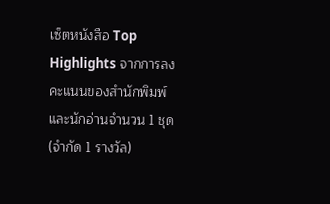เซ็ตหนังสือ Top Highlights จากการลงคะแนนของสำนักพิมพ์และนักอ่านจำนวน 1 ชุด (จำกัด 1 รางวัล)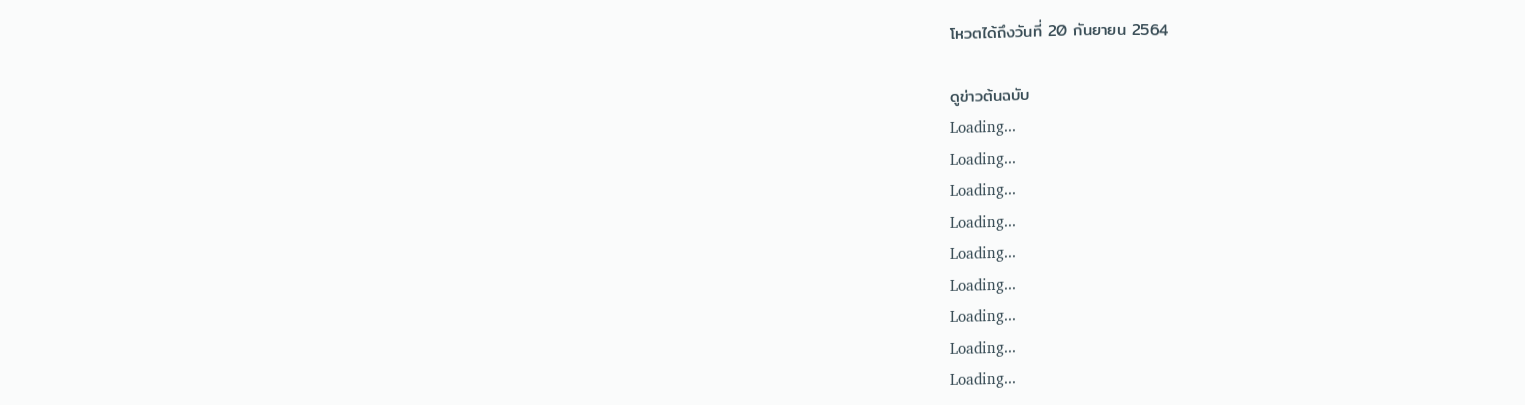โหวตได้ถึงวันที่ 20 กันยายน 2564

ดูข่าวต้นฉบับ
Loading...
Loading...
Loading...
Loading...
Loading...
Loading...
Loading...
Loading...
Loading...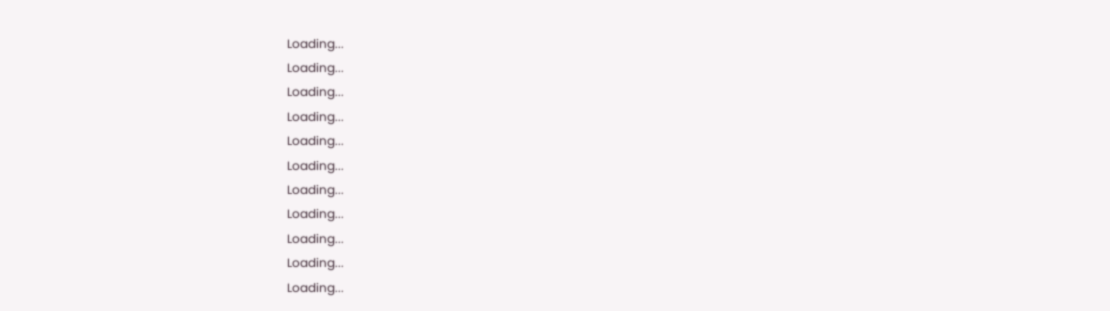Loading...
Loading...
Loading...
Loading...
Loading...
Loading...
Loading...
Loading...
Loading...
Loading...
Loading...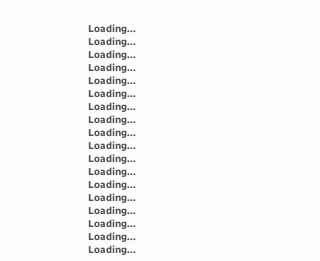Loading...
Loading...
Loading...
Loading...
Loading...
Loading...
Loading...
Loading...
Loading...
Loading...
Loading...
Loading...
Loading...
Loading...
Loading...
Loading...
Loading...
Loading...